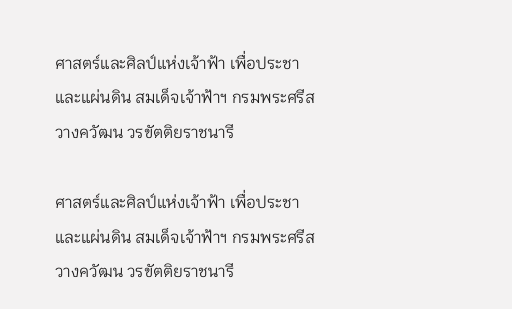ศาสตร์และศิลป์แห่งเจ้าฟ้า เพื่อประชาและแผ่นดิน สมเด็จเจ้าฟ้าฯ กรมพระศรีสวางควัฒน วรขัตติยราชนารี

ศาสตร์และศิลป์แห่งเจ้าฟ้า เพื่อประชาและแผ่นดิน สมเด็จเจ้าฟ้าฯ กรมพระศรีสวางควัฒน วรขัตติยราชนารี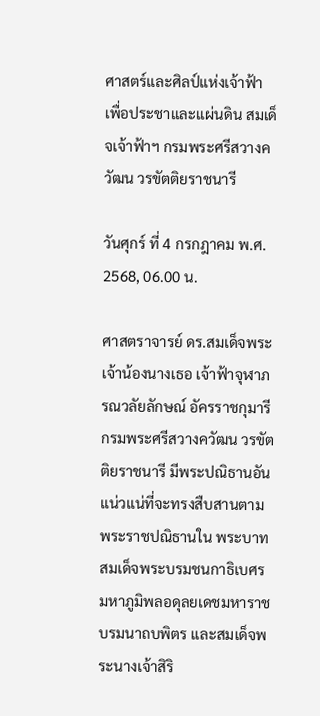ศาสตร์และศิลป์แห่งเจ้าฟ้า เพื่อประชาและแผ่นดิน สมเด็จเจ้าฟ้าฯ กรมพระศรีสวางควัฒน วรขัตติยราชนารี

วันศุกร์ ที่ 4 กรกฎาคม พ.ศ. 2568, 06.00 น.

ศาสตราจารย์ ดร.สมเด็จพระเจ้าน้องนางเธอ เจ้าฟ้าจุฬาภรณวลัยลักษณ์ อัครราชกุมารี กรมพระศรีสวางควัฒน วรขัตติยราชนารี มีพระปณิธานอันแน่วแน่ที่จะทรงสืบสานตามพระราชปณิธานใน พระบาทสมเด็จพระบรมชนกาธิเบศร มหาภูมิพลอดุลยเดชมหาราช บรมนาถบพิตร และสมเด็จพระนางเจ้าสิริ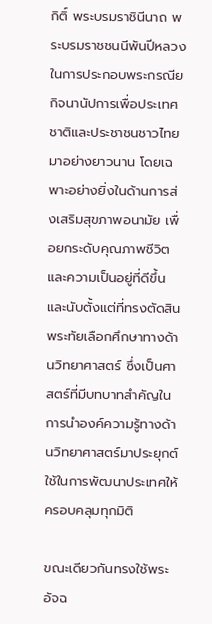กิติ์ พระบรมราชินีนาถ พระบรมราชชนนีพันปีหลวง ในการประกอบพระกรณียกิจนานัปการเพื่อประเทศชาติและประชาชนชาวไทยมาอย่างยาวนาน โดยเฉพาะอย่างยิ่งในด้านการส่งเสริมสุขภาพอนามัย เพื่อยกระดับคุณภาพชีวิตและความเป็นอยู่ที่ดีขึ้น และนับตั้งแต่ที่ทรงตัดสินพระทัยเลือกศึกษาทางด้านวิทยาศาสตร์ ซึ่งเป็นศาสตร์ที่มีบทบาทสำคัญในการนำองค์ความรู้ทางด้านวิทยาศาสตร์มาประยุกต์ใช้ในการพัฒนาประเทศให้ครอบคลุมทุกมิติ

ขณะเดียวกันทรงใช้พระอัจฉ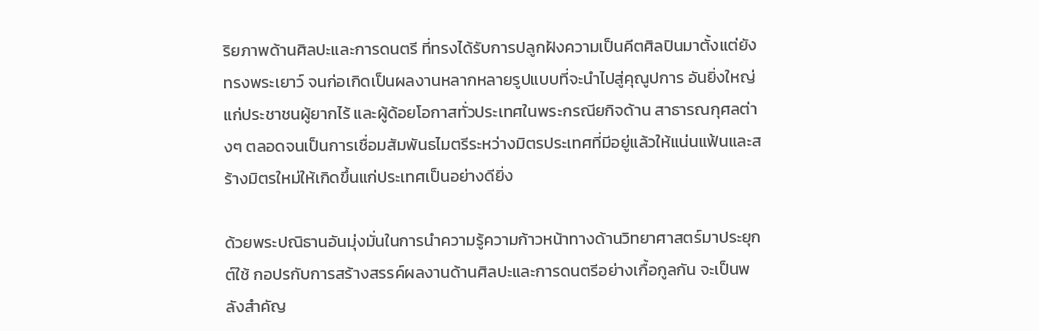ริยภาพด้านศิลปะและการดนตรี ที่ทรงได้รับการปลูกฝังความเป็นคีตศิลปินมาตั้งแต่ยังทรงพระเยาว์ จนก่อเกิดเป็นผลงานหลากหลายรูปแบบที่จะนำไปสู่คุณูปการ อันยิ่งใหญ่แก่ประชาชนผู้ยากไร้ และผู้ด้อยโอกาสทั่วประเทศในพระกรณียกิจด้าน สาธารณกุศลต่างๆ ตลอดจนเป็นการเชื่อมสัมพันธไมตรีระหว่างมิตรประเทศที่มีอยู่แล้วให้แน่นแฟ้นและสร้างมิตรใหม่ให้เกิดขึ้นแก่ประเทศเป็นอย่างดียิ่ง

ด้วยพระปณิธานอันมุ่งมั่นในการนำความรู้ความก้าวหน้าทางด้านวิทยาศาสตร์มาประยุกต์ใช้ กอปรกับการสร้างสรรค์ผลงานด้านศิลปะและการดนตรีอย่างเกื้อกูลกัน จะเป็นพลังสำคัญ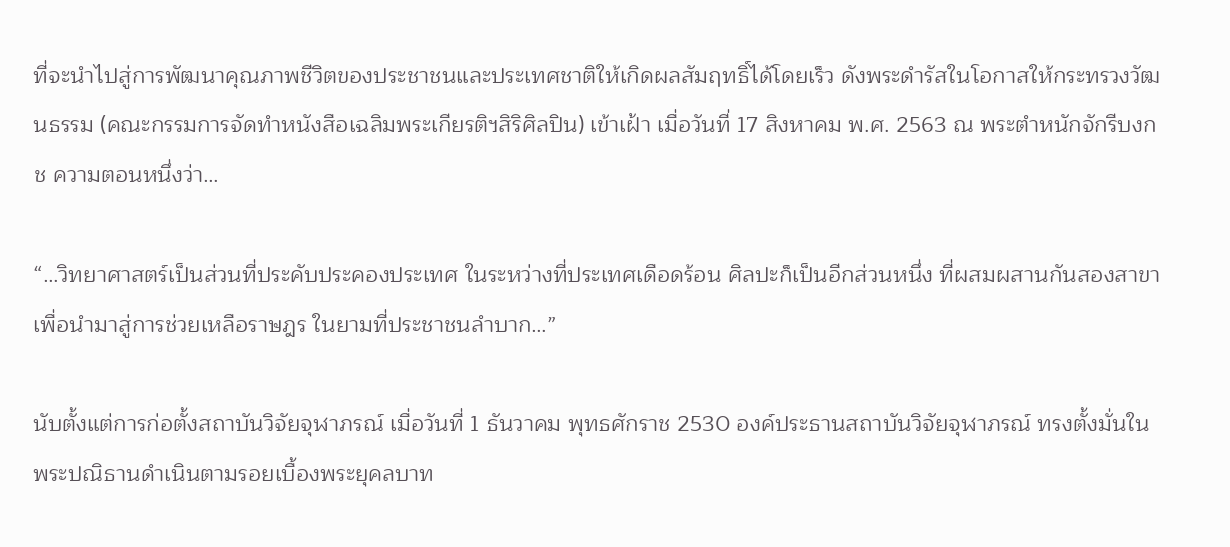ที่จะนำไปสู่การพัฒนาคุณภาพชีวิตของประชาชนและประเทศชาติให้เกิดผลสัมฤทธิ์ได้โดยเร็ว ดังพระดำรัสในโอกาสให้กระทรวงวัฒนธรรม (คณะกรรมการจัดทำหนังสือเฉลิมพระเกียรติฯสิริศิลปิน) เข้าเฝ้า เมื่อวันที่ 17 สิงหาคม พ.ศ. 2563 ณ พระตำหนักจักรีบงกช ความตอนหนึ่งว่า…

“…วิทยาศาสตร์เป็นส่วนที่ประคับประคองประเทศ ในระหว่างที่ประเทศเดือดร้อน ศิลปะก็เป็นอีกส่วนหนึ่ง ที่ผสมผสานกันสองสาขา เพื่อนำมาสู่การช่วยเหลือราษฎร ในยามที่ประชาชนลำบาก…”

นับตั้งแต่การก่อตั้งสถาบันวิจัยจุฬาภรณ์ เมื่อวันที่ 1 ธันวาคม พุทธศักราช 2530 องค์ประธานสถาบันวิจัยจุฬาภรณ์ ทรงตั้งมั่นในพระปณิธานดำเนินตามรอยเบื้องพระยุคลบาท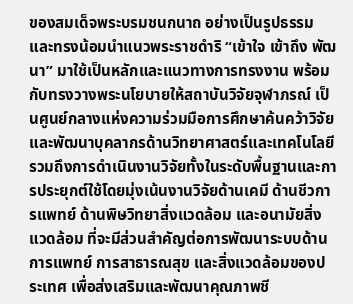ของสมเด็จพระบรมชนกนาถ อย่างเป็นรูปธรรม และทรงน้อมนำแนวพระราชดำริ “เข้าใจ เข้าถึง พัฒนา” มาใช้เป็นหลักและแนวทางการทรงงาน พร้อมกับทรงวางพระนโยบายให้สถาบันวิจัยจุฬาภรณ์ เป็นศูนย์กลางแห่งความร่วมมือการศึกษาค้นคว้าวิจัยและพัฒนาบุคลากรด้านวิทยาศาสตร์และเทคโนโลยี รวมถึงการดำเนินงานวิจัยทั้งในระดับพื้นฐานและการประยุกต์ใช้โดยมุ่งเน้นงานวิจัยด้านเคมี ด้านชีวการแพทย์ ด้านพิษวิทยาสิ่งแวดล้อม และอนามัยสิ่งแวดล้อม ที่จะมีส่วนสำคัญต่อการพัฒนาระบบด้านการแพทย์ การสาธารณสุข และสิ่งแวดล้อมของประเทศ เพื่อส่งเสริมและพัฒนาคุณภาพชี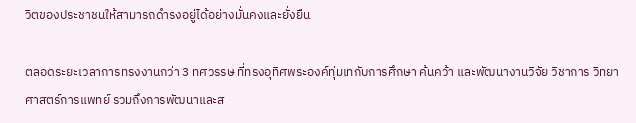วิตของประชาชนให้สามารถดำรงอยู่ได้อย่างมั่นคงและยั่งยืน

ตลอดระยะเวลาการทรงงานกว่า 3 ทศวรรษ ที่ทรงอุทิศพระองค์ทุ่มเทกับการศึกษา ค้นคว้า และพัฒนางานวิจัย วิชาการ วิทยาศาสตร์การแพทย์ รวมถึงการพัฒนาและส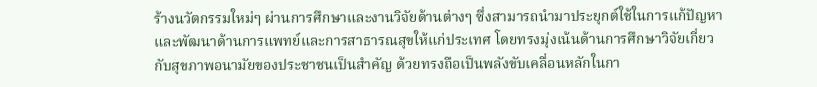ร้างนวัตกรรมใหม่ๆ ผ่านการศึกษาและงานวิจัยด้านต่างๆ ซึ่งสามารถนำมาประยุกต์ใช้ในการแก้ปัญหาและพัฒนาด้านการแพทย์และการสาธารณสุขให้แก่ประเทศ โดยทรงมุ่งเน้นด้านการศึกษาวิจัยเกี่ยวกับสุขภาพอนามัยของประชาชนเป็นสำคัญ ด้วยทรงถือเป็นพลังขับเคลื่อนหลักในกา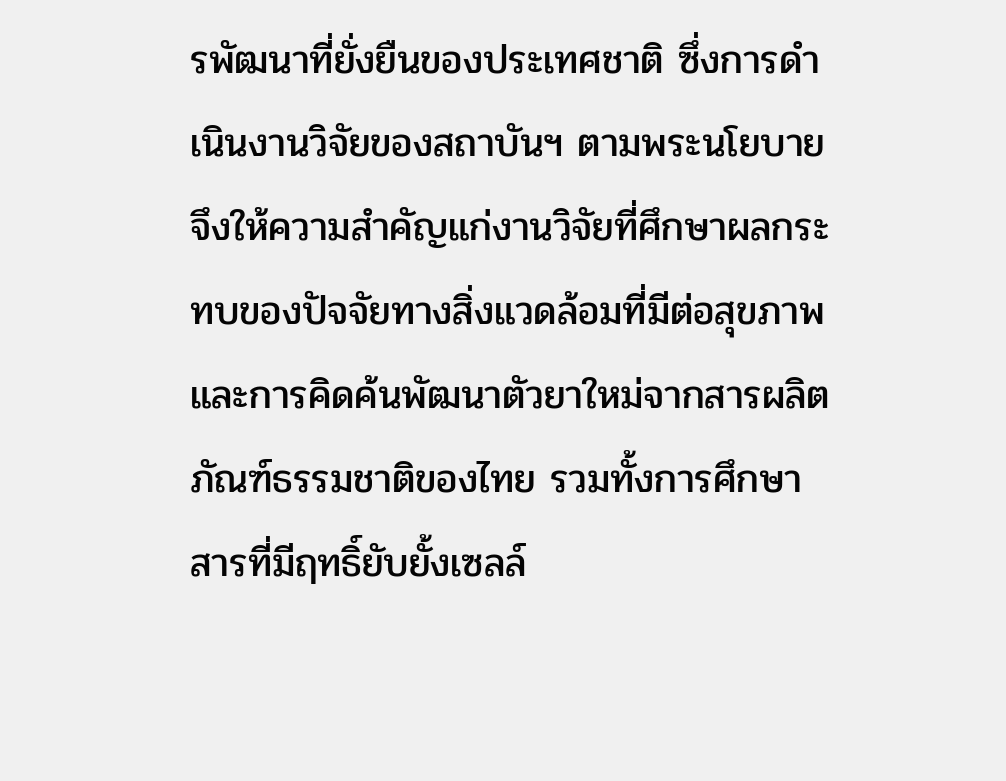รพัฒนาที่ยั่งยืนของประเทศชาติ ซึ่งการดำเนินงานวิจัยของสถาบันฯ ตามพระนโยบาย จึงให้ความสำคัญแก่งานวิจัยที่ศึกษาผลกระทบของปัจจัยทางสิ่งแวดล้อมที่มีต่อสุขภาพ และการคิดค้นพัฒนาตัวยาใหม่จากสารผลิตภัณฑ์ธรรมชาติของไทย รวมทั้งการศึกษาสารที่มีฤทธิ์ยับยั้งเซลล์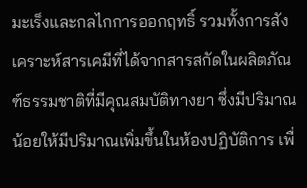มะเร็งและกลไกการออกฤทธิ์ รวมทั้งการสังเคราะห์สารเคมีที่ได้จากสารสกัดในผลิตภัณฑ์ธรรมชาติที่มีคุณสมบัติทางยา ซึ่งมีปริมาณน้อยให้มีปริมาณเพิ่มขึ้นในห้องปฏิบัติการ เพื่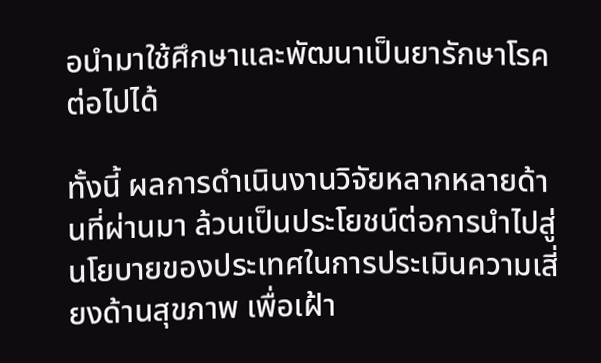อนำมาใช้ศึกษาและพัฒนาเป็นยารักษาโรคต่อไปได้

ทั้งนี้ ผลการดำเนินงานวิจัยหลากหลายด้านที่ผ่านมา ล้วนเป็นประโยชน์ต่อการนำไปสู่นโยบายของประเทศในการประเมินความเสี่ยงด้านสุขภาพ เพื่อเฝ้า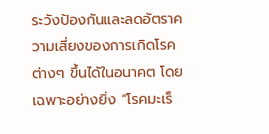ระวังป้องกันและลดอัตราความเสี่ยงของการเกิดโรคต่างๆ ขึ้นได้ในอนาคต โดยเฉพาะอย่างยิ่ง “โรคมะเร็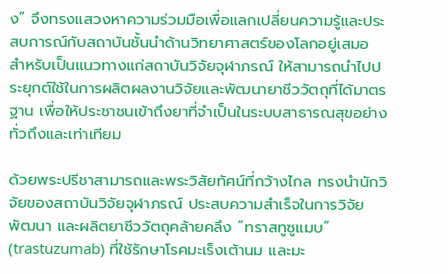ง” จึงทรงแสวงหาความร่วมมือเพื่อแลกเปลี่ยนความรู้และประสบการณ์กับสถาบันชั้นนำด้านวิทยาศาสตร์ของโลกอยู่เสมอ สำหรับเป็นแนวทางแก่สถาบันวิจัยจุฬาภรณ์ ให้สามารถนำไปประยุกต์ใช้ในการผลิตผลงานวิจัยและพัฒนายาชีววัตถุที่ได้มาตรฐาน เพื่อให้ประชาชนเข้าถึงยาที่จำเป็นในระบบสาธารณสุขอย่างทั่วถึงและเท่าเทียม

ด้วยพระปรีชาสามารถและพระวิสัยทัศน์ที่กว้างไกล ทรงนำนักวิจัยของสถาบันวิจัยจุฬาภรณ์ ประสบความสำเร็จในการวิจัย พัฒนา และผลิตยาชีววัตถุคล้ายคลึง “ทราสทูซูแมบ” (trastuzumab) ที่ใช้รักษาโรคมะเร็งเต้านม และมะ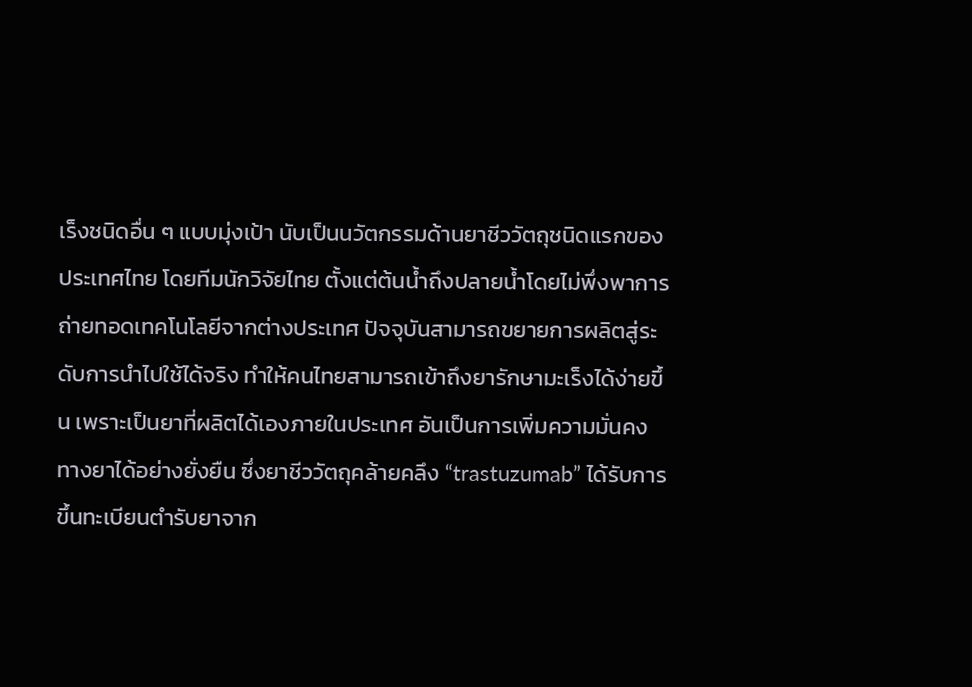เร็งชนิดอื่น ๆ แบบมุ่งเป้า นับเป็นนวัตกรรมด้านยาชีววัตถุชนิดแรกของประเทศไทย โดยทีมนักวิจัยไทย ตั้งแต่ต้นน้ำถึงปลายน้ำโดยไม่พึ่งพาการถ่ายทอดเทคโนโลยีจากต่างประเทศ ปัจจุบันสามารถขยายการผลิตสู่ระดับการนำไปใช้ได้จริง ทำให้คนไทยสามารถเข้าถึงยารักษามะเร็งได้ง่ายขึ้น เพราะเป็นยาที่ผลิตได้เองภายในประเทศ อันเป็นการเพิ่มความมั่นคงทางยาได้อย่างยั่งยืน ซึ่งยาชีววัตถุคล้ายคลึง “trastuzumab” ได้รับการขึ้นทะเบียนตำรับยาจาก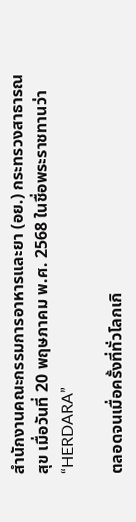สำนักงานคณะกรรมการอาหารและยา (อย.) กระทรวงสาธารณสุข เมื่อวันที่ 20 พฤษภาคม พ.ศ. 2568 ในชื่อพระราชทานว่า “HERDARA”

ตลอดจนเมื่อครั้งที่ทั่วโลกเกิ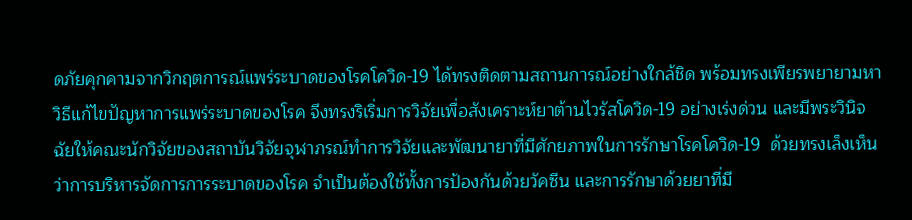ดภัยคุกคามจากวิกฤตการณ์แพร่ระบาดของโรคโควิด-19 ได้ทรงติดตามสถานการณ์อย่างใกล้ชิด พร้อมทรงเพียรพยายามหาวิธีแก้ไขปัญหาการแพร่ระบาดของโรค จึงทรงริเริ่มการวิจัยเพื่อสังเคราะห์ยาต้านไวรัสโควิด-19 อย่างเร่งด่วน และมีพระวินิจฉัยให้คณะนักวิจัยของสถาบันวิจัยจุฬาภรณ์ทำการวิจัยและพัฒนายาที่มีศักยภาพในการรักษาโรคโควิด-19  ด้วยทรงเล็งเห็นว่าการบริหารจัดการการระบาดของโรค จำเป็นต้องใช้ทั้งการป้องกันด้วยวัคซีน และการรักษาด้วยยาที่มี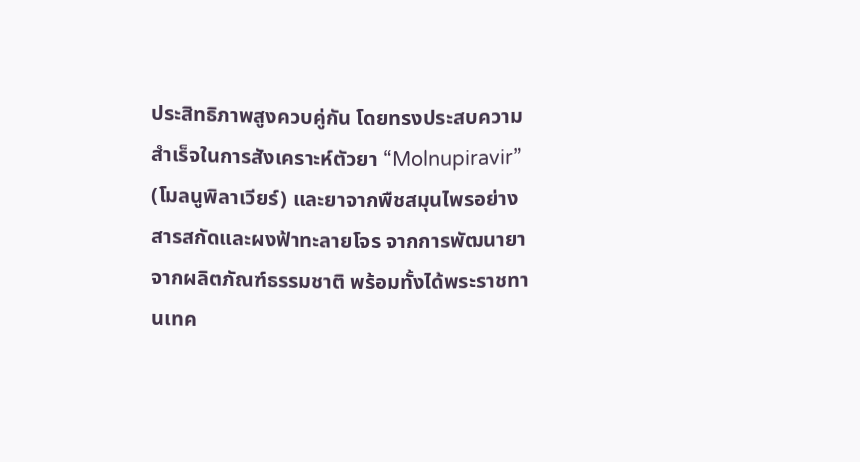ประสิทธิภาพสูงควบคู่กัน โดยทรงประสบความสำเร็จในการสังเคราะห์ตัวยา “Molnupiravir” (โมลนูพิลาเวียร์) และยาจากพืชสมุนไพรอย่าง สารสกัดและผงฟ้าทะลายโจร จากการพัฒนายาจากผลิตภัณฑ์ธรรมชาติ พร้อมทั้งได้พระราชทานเทค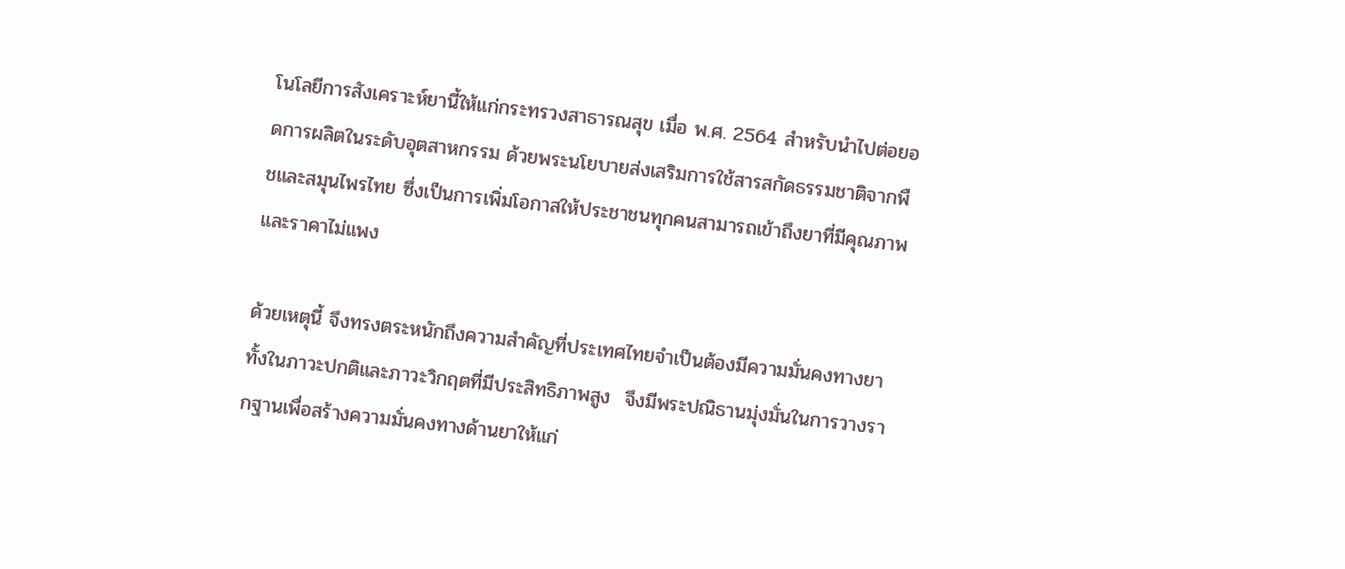โนโลยีการสังเคราะห์ยานี้ให้แก่กระทรวงสาธารณสุข เมื่อ พ.ศ. 2564 สำหรับนำไปต่อยอดการผลิตในระดับอุตสาหกรรม ด้วยพระนโยบายส่งเสริมการใช้สารสกัดธรรมชาติจากพืชและสมุนไพรไทย ซึ่งเป็นการเพิ่มโอกาสให้ประชาชนทุกคนสามารถเข้าถึงยาที่มีคุณภาพ และราคาไม่แพง

ด้วยเหตุนี้ จึงทรงตระหนักถึงความสำคัญที่ประเทศไทยจำเป็นต้องมีความมั่นคงทางยาทั้งในภาวะปกติและภาวะวิกฤตที่มีประสิทธิภาพสูง  จึงมีพระปณิธานมุ่งมั่นในการวางรากฐานเพื่อสร้างความมั่นคงทางด้านยาให้แก่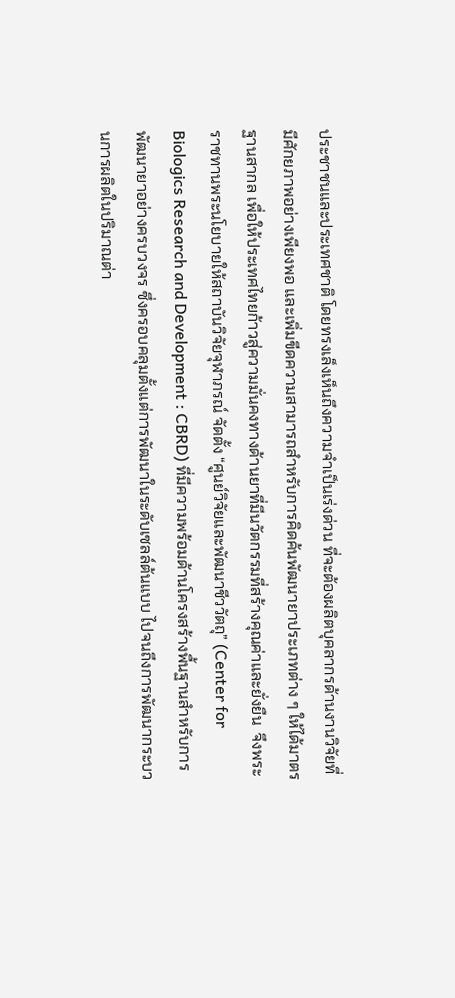ประชาชนและประเทศชาติ โดยทรงเล็งเห็นถึงความจำเป็นเร่งด่วน ที่จะต้องผลิตบุคลากรด้านงานวิจัยที่มีศักยภาพอย่างเพียงพอ และเพิ่มขีดความสามารถสำหรับการคิดค้นพัฒนายาประเภทต่าง ๆ ให้ได้มาตรฐานสากล เพื่อให้ประเทศไทยก้าวสู่ความมั่นคงทางด้านยาที่มีนวัตกรรมที่สร้างคุณค่าและยั่งยืน  จึงพระราชทานพระนโยบายให้สถาบันวิจัยจุฬาภรณ์ จัดตั้ง “ศูนย์วิจัยและพัฒนาชีววัตถุ” (Center for Biologics Research and Development : CBRD) ที่มีความพร้อมด้านโครงสร้างพื้นฐานสำหรับการพัฒนายาอย่างครบวงจร ซึ่งครอบคลุมตั้งแต่การพัฒนาในระดับเซลล์ต้นแบบ ไปจนถึงการพัฒนากระบวนการผลิตในปริมาณต่า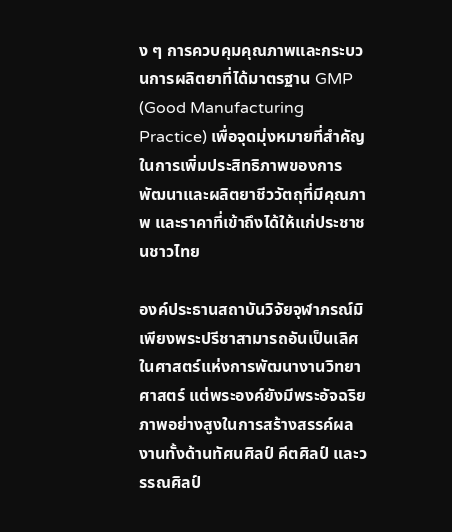ง ๆ การควบคุมคุณภาพและกระบวนการผลิตยาที่ได้มาตรฐาน GMP (Good Manufacturing Practice) เพื่อจุดมุ่งหมายที่สำคัญในการเพิ่มประสิทธิภาพของการพัฒนาและผลิตยาชีววัตถุที่มีคุณภาพ และราคาที่เข้าถึงได้ให้แก่ประชาชนชาวไทย

องค์ประธานสถาบันวิจัยจุฬาภรณ์มิเพียงพระปรีชาสามารถอันเป็นเลิศในศาสตร์แห่งการพัฒนางานวิทยาศาสตร์ แต่พระองค์ยังมีพระอัจฉริยภาพอย่างสูงในการสร้างสรรค์ผลงานทั้งด้านทัศนศิลป์ คีตศิลป์ และวรรณศิลป์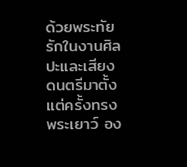ด้วยพระทัยรักในงานศิลปะและเสียงดนตรีมาตั้งแต่ครั้งทรงพระเยาว์ อง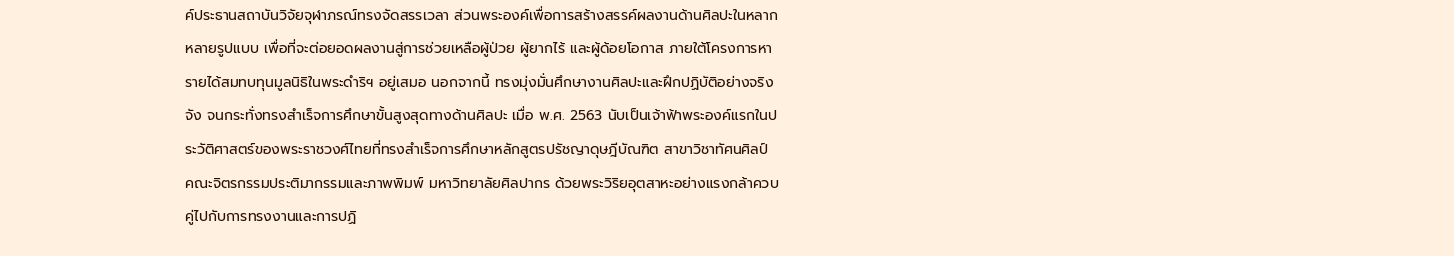ค์ประธานสถาบันวิจัยจุฬาภรณ์ทรงจัดสรรเวลา ส่วนพระองค์เพื่อการสร้างสรรค์ผลงานด้านศิลปะในหลากหลายรูปแบบ เพื่อที่จะต่อยอดผลงานสู่การช่วยเหลือผู้ป่วย ผู้ยากไร้ และผู้ด้อยโอกาส ภายใต้โครงการหารายได้สมทบทุนมูลนิธิในพระดำริฯ อยู่เสมอ นอกจากนี้ ทรงมุ่งมั่นศึกษางานศิลปะและฝึกปฏิบัติอย่างจริงจัง จนกระทั่งทรงสำเร็จการศึกษาขั้นสูงสุดทางด้านศิลปะ เมื่อ พ.ศ. 2563 นับเป็นเจ้าฟ้าพระองค์แรกในประวัติศาสตร์ของพระราชวงศ์ไทยที่ทรงสำเร็จการศึกษาหลักสูตรปรัชญาดุษฎีบัณฑิต สาขาวิชาทัศนศิลป์ คณะจิตรกรรมประติมากรรมและภาพพิมพ์ มหาวิทยาลัยศิลปากร ด้วยพระวิริยอุตสาหะอย่างแรงกล้าควบคู่ไปกับการทรงงานและการปฏิ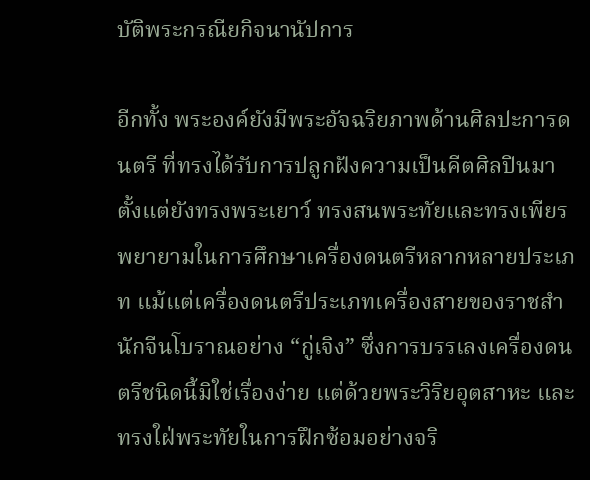บัติพระกรณียกิจนานัปการ

อีกทั้ง พระองค์ยังมีพระอัจฉริยภาพด้านศิลปะการดนตรี ที่ทรงได้รับการปลูกฝังความเป็นคีตศิลปินมาตั้งแต่ยังทรงพระเยาว์ ทรงสนพระทัยและทรงเพียรพยายามในการศึกษาเครื่องดนตรีหลากหลายประเภท แม้แต่เครื่องดนตรีประเภทเครื่องสายของราชสำนักจีนโบราณอย่าง “กู่เจิง” ซึ่งการบรรเลงเครื่องดนตรีชนิดนี้มิใช่เรื่องง่าย แต่ด้วยพระวิริยอุตสาหะ และทรงใฝ่พระทัยในการฝึกซ้อมอย่างจริ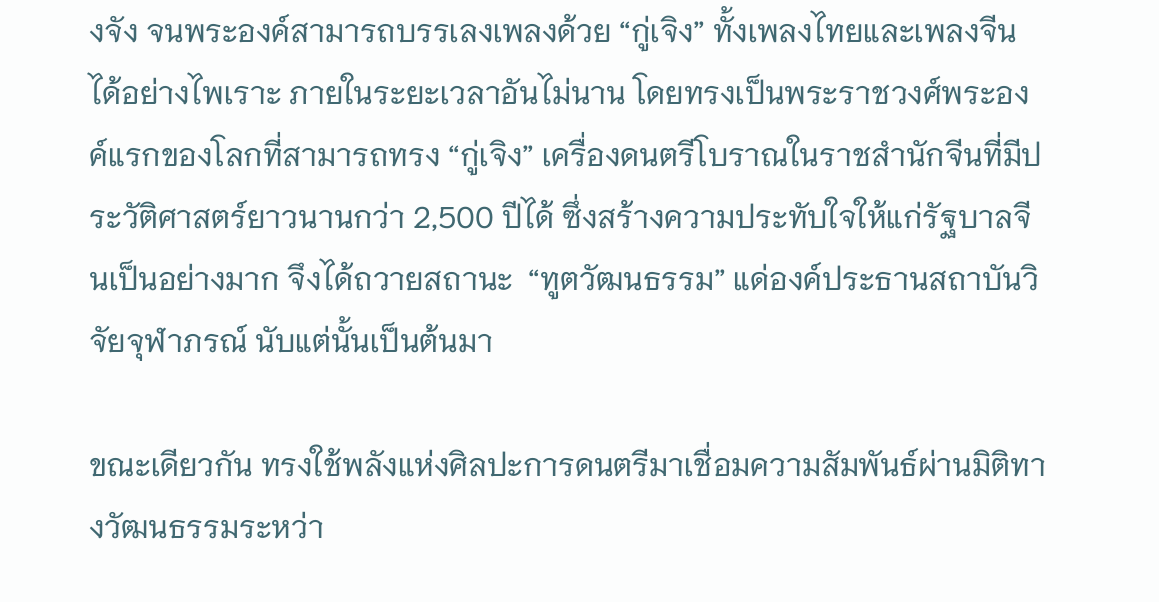งจัง จนพระองค์สามารถบรรเลงเพลงด้วย “กู่เจิง” ทั้งเพลงไทยและเพลงจีนได้อย่างไพเราะ ภายในระยะเวลาอันไม่นาน โดยทรงเป็นพระราชวงศ์พระองค์แรกของโลกที่สามารถทรง “กู่เจิง” เครื่องดนตรีโบราณในราชสำนักจีนที่มีประวัติศาสตร์ยาวนานกว่า 2,500 ปีได้ ซึ่งสร้างความประทับใจให้แก่รัฐบาลจีนเป็นอย่างมาก จึงได้ถวายสถานะ  “ทูตวัฒนธรรม” แด่องค์ประธานสถาบันวิจัยจุฬาภรณ์ นับแต่นั้นเป็นต้นมา

ขณะเดียวกัน ทรงใช้พลังแห่งศิลปะการดนตรีมาเชื่อมความสัมพันธ์ผ่านมิติทางวัฒนธรรมระหว่า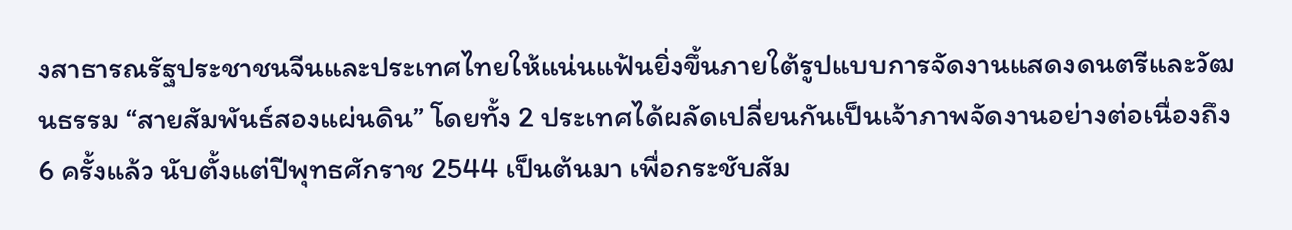งสาธารณรัฐประชาชนจีนและประเทศไทยให้แน่นแฟ้นยิ่งขึ้นภายใต้รูปแบบการจัดงานแสดงดนตรีและวัฒนธรรม “สายสัมพันธ์สองแผ่นดิน” โดยทั้ง 2 ประเทศได้ผลัดเปลี่ยนกันเป็นเจ้าภาพจัดงานอย่างต่อเนื่องถึง 6 ครั้งแล้ว นับตั้งแต่ปีพุทธศักราช 2544 เป็นต้นมา เพื่อกระชับสัม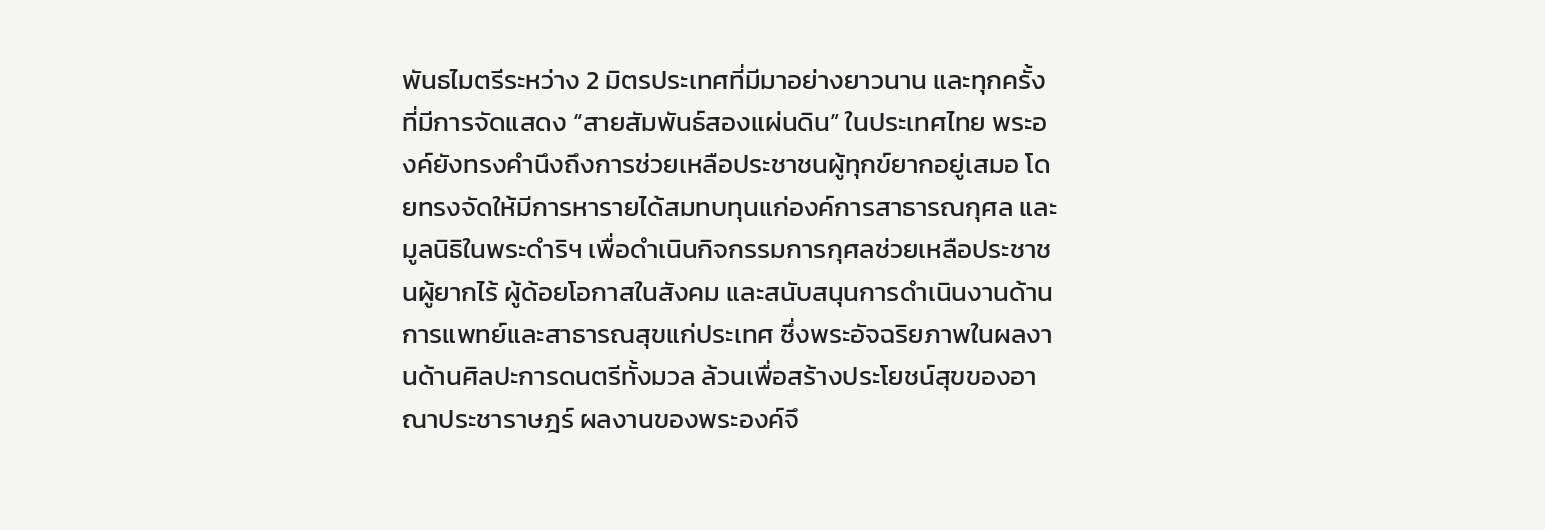พันธไมตรีระหว่าง 2 มิตรประเทศที่มีมาอย่างยาวนาน และทุกครั้งที่มีการจัดแสดง “สายสัมพันธ์สองแผ่นดิน” ในประเทศไทย พระองค์ยังทรงคำนึงถึงการช่วยเหลือประชาชนผู้ทุกข์ยากอยู่เสมอ โดยทรงจัดให้มีการหารายได้สมทบทุนแก่องค์การสาธารณกุศล และมูลนิธิในพระดำริฯ เพื่อดำเนินกิจกรรมการกุศลช่วยเหลือประชาชนผู้ยากไร้ ผู้ด้อยโอกาสในสังคม และสนับสนุนการดำเนินงานด้านการแพทย์และสาธารณสุขแก่ประเทศ ซึ่งพระอัจฉริยภาพในผลงานด้านศิลปะการดนตรีทั้งมวล ล้วนเพื่อสร้างประโยชน์สุขของอาณาประชาราษฎร์ ผลงานของพระองค์จึ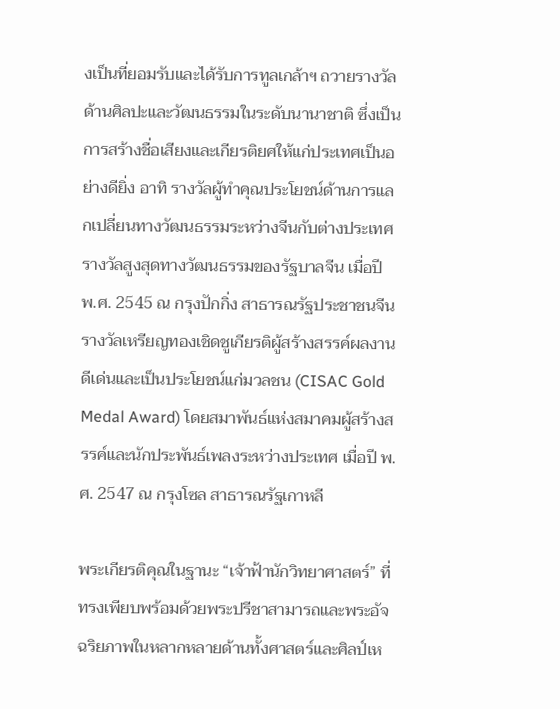งเป็นที่ยอมรับและได้รับการทูลเกล้าฯ ถวายรางวัลด้านศิลปะและวัฒนธรรมในระดับนานาชาติ ซึ่งเป็นการสร้างชื่อเสียงและเกียรติยศให้แก่ประเทศเป็นอย่างดียิ่ง อาทิ รางวัลผู้ทำคุณประโยชน์ด้านการแลกเปลี่ยนทางวัฒนธรรมระหว่างจีนกับต่างประเทศ รางวัลสูงสุดทางวัฒนธรรมของรัฐบาลจีน เมื่อปี พ.ศ. 2545 ณ กรุงปักกิ่ง สาธารณรัฐประชาชนจีน รางวัลเหรียญทองเชิดชูเกียรติผู้สร้างสรรค์ผลงานดีเด่นและเป็นประโยชน์แก่มวลชน (CISAC Gold Medal Award) โดยสมาพันธ์แห่งสมาคมผู้สร้างสรรค์และนักประพันธ์เพลงระหว่างประเทศ เมื่อปี พ.ศ. 2547 ณ กรุงโซล สาธารณรัฐเกาหลี

พระเกียรติคุณในฐานะ “เจ้าฟ้านักวิทยาศาสตร์” ที่ทรงเพียบพร้อมด้วยพระปรีชาสามารถและพระอัจฉริยภาพในหลากหลายด้านทั้งศาสตร์และศิลป์เห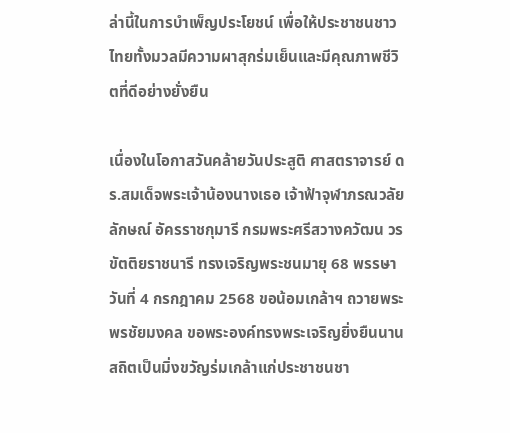ล่านี้ในการบำเพ็ญประโยชน์ เพื่อให้ประชาชนชาวไทยทั้งมวลมีความผาสุกร่มเย็นและมีคุณภาพชีวิตที่ดีอย่างยั่งยืน

เนื่องในโอกาสวันคล้ายวันประสูติ ศาสตราจารย์ ดร.สมเด็จพระเจ้าน้องนางเธอ เจ้าฟ้าจุฬาภรณวลัยลักษณ์ อัครราชกุมารี กรมพระศรีสวางควัฒน วรขัตติยราชนารี ทรงเจริญพระชนมายุ 68 พรรษา วันที่ 4 กรกฎาคม 2568 ขอน้อมเกล้าฯ ถวายพระพรชัยมงคล ขอพระองค์ทรงพระเจริญยิ่งยืนนาน สถิตเป็นมิ่งขวัญร่มเกล้าแก่ประชาชนชา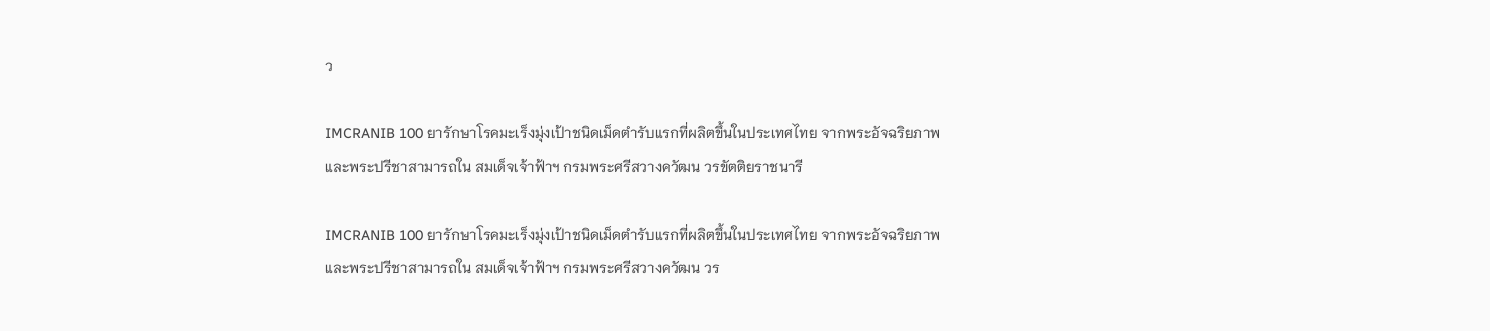ว

IMCRANIB 100 ยารักษาโรคมะเร็งมุ่งเป้าชนิดเม็ดตำรับแรกที่ผลิตขึ้นในประเทศไทย จากพระอัจฉริยภาพและพระปรีชาสามารถใน สมเด็จเจ้าฟ้าฯ กรมพระศรีสวางควัฒน วรขัตติยราชนารี

IMCRANIB 100 ยารักษาโรคมะเร็งมุ่งเป้าชนิดเม็ดตำรับแรกที่ผลิตขึ้นในประเทศไทย จากพระอัจฉริยภาพและพระปรีชาสามารถใน สมเด็จเจ้าฟ้าฯ กรมพระศรีสวางควัฒน วร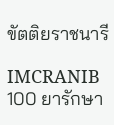ขัตติยราชนารี

IMCRANIB 100 ยารักษา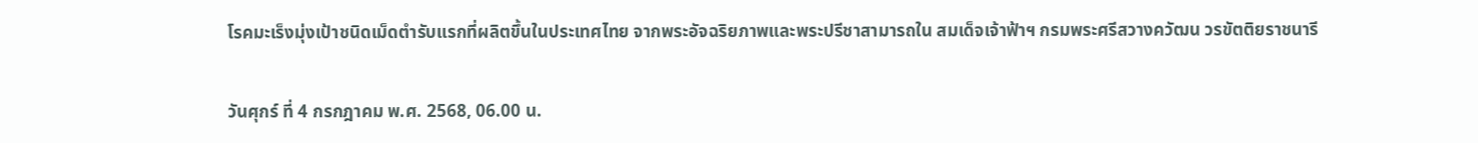โรคมะเร็งมุ่งเป้าชนิดเม็ดตำรับแรกที่ผลิตขึ้นในประเทศไทย จากพระอัจฉริยภาพและพระปรีชาสามารถใน สมเด็จเจ้าฟ้าฯ กรมพระศรีสวางควัฒน วรขัตติยราชนารี

วันศุกร์ ที่ 4 กรกฎาคม พ.ศ. 2568, 06.00 น.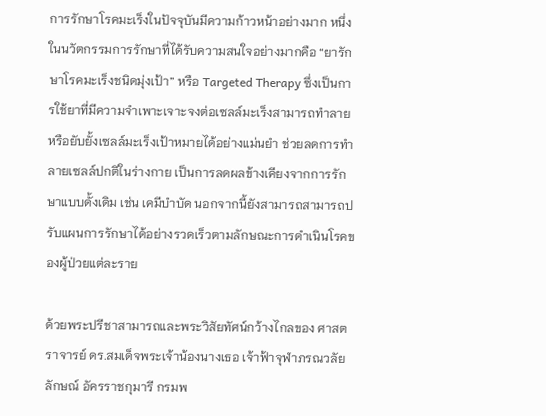การรักษาโรคมะเร็งในปัจจุบันมีความก้าวหน้าอย่างมาก หนึ่งในนวัตกรรมการรักษาที่ได้รับความสนใจอย่างมากคือ “ยารักษาโรคมะเร็งชนิดมุ่งเป้า” หรือ Targeted Therapy ซึ่งเป็นการใช้ยาที่มีความจำเพาะเจาะจงต่อเซลล์มะเร็งสามารถทำลาย หรือยับยั้งเซลล์มะเร็งเป้าหมายได้อย่างแม่นยำ ช่วยลดการทำลายเซลล์ปกติในร่างกาย เป็นการลดผลข้างเคียงจากการรักษาแบบดั้งเดิม เช่น เคมีบำบัด นอกจากนี้ยังสามารถสามารถปรับแผนการรักษาได้อย่างรวดเร็วตามลักษณะการดำเนินโรคของผู้ป่วยแต่ละราย

ด้วยพระปรีชาสามารถและพระวิสัยทัศน์กว้างไกลของ ศาสตราจารย์ ดร.สมเด็จพระเจ้าน้องนางเธอ เจ้าฟ้าจุฬาภรณวลัยลักษณ์ อัครราชกุมารี กรมพ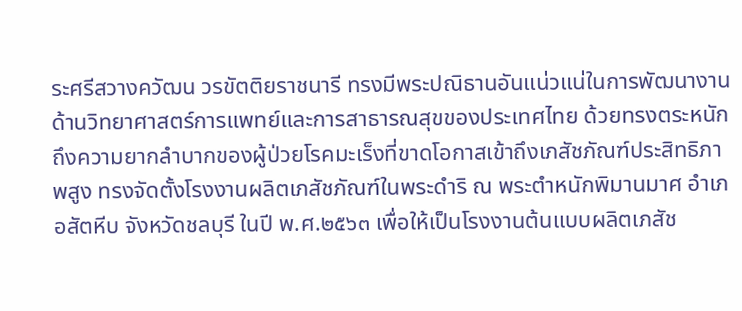ระศรีสวางควัฒน วรขัตติยราชนารี ทรงมีพระปณิธานอันแน่วแน่ในการพัฒนางานด้านวิทยาศาสตร์การแพทย์และการสาธารณสุขของประเทศไทย ด้วยทรงตระหนักถึงความยากลำบากของผู้ป่วยโรคมะเร็งที่ขาดโอกาสเข้าถึงเภสัชภัณฑ์ประสิทธิภาพสูง ทรงจัดตั้งโรงงานผลิตเภสัชภัณฑ์ในพระดําริ ณ พระตําหนักพิมานมาศ อําเภอสัตหีบ จังหวัดชลบุรี ในปี พ.ศ.๒๕๖๓ เพื่อให้เป็นโรงงานต้นแบบผลิตเภสัช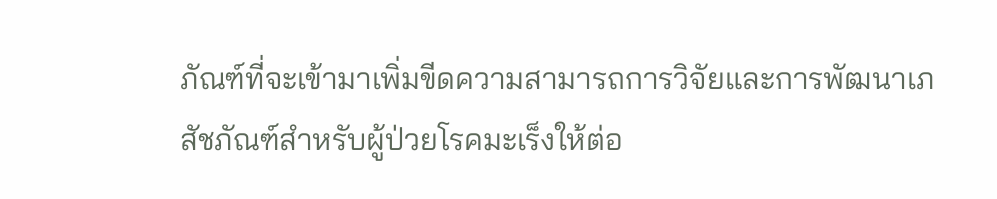ภัณฑ์ที่จะเข้ามาเพิ่มขีดความสามารถการวิจัยและการพัฒนาเภสัชภัณฑ์สำหรับผู้ป่วยโรคมะเร็งให้ต่อ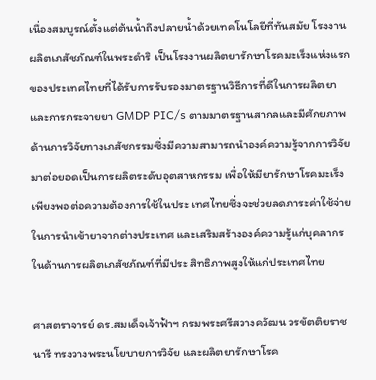เนื่องสมบูรณ์ตั้งแต่ต้นน้ำถึงปลายน้ำด้วยเทคโนโลยีที่ทันสมัย โรงงานผลิตเภสัชภัณฑ์ในพระดำริ เป็นโรงงานผลิตยารักษาโรคมะเร็งแห่งแรกของประเทศไทยที่ได้รับการรับรองมาตรฐานวิธีการที่ดีในการผลิตยาและการกระจายยา GMDP PIC/s ตามมาตรฐานสากลและมีศักยภาพด้านการวิจัยทางเภสัชกรรมซึ่งมีความสามารถนำองค์ความรู้จากการวิจัยมาต่อยอดเป็นการผลิตระดับอุตสาหกรรม เพื่อให้มียารักษาโรคมะเร็งเพียงพอต่อความต้องการใช้ในประ เทศไทยซึ่งจะช่วยลดภาระค่าใช้จ่ายในการนำเข้ายาจากต่างประเทศ และเสริมสร้างองค์ความรู้แก่บุคลากรในด้านการผลิตเภสัชภัณฑ์ที่มีประ สิทธิภาพสูงให้แก่ประเทศไทย

ศาสตราจารย์ ดร.สมเด็จเจ้าฟ้าฯ กรมพระศรีสวางควัฒน วรขัตติยราชนารี ทรงวางพระนโยบายการวิจัย และผลิตยารักษาโรค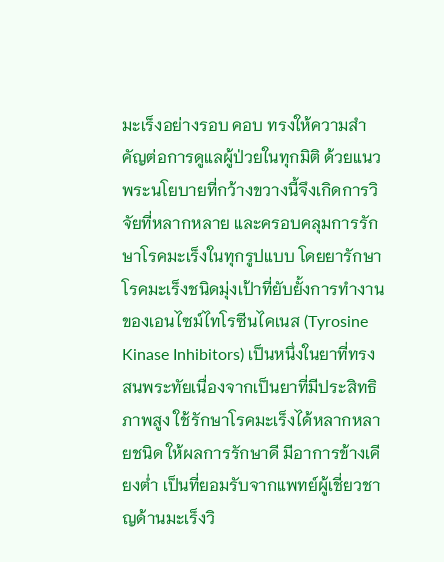มะเร็งอย่างรอบ คอบ ทรงให้ความสำคัญต่อการดูแลผู้ป่วยในทุกมิติ ด้วยแนวพระนโยบายที่กว้างขวางนี้จึงเกิดการวิจัยที่หลากหลาย และครอบคลุมการรักษาโรคมะเร็งในทุกรูปแบบ โดยยารักษาโรคมะเร็งชนิดมุ่งเป้าที่ยับยั้งการทำงานของเอนไซม์ไทโรซีนไคเนส (Tyrosine Kinase Inhibitors) เป็นหนึ่งในยาที่ทรงสนพระทัยเนื่องจากเป็นยาที่มีประสิทธิภาพสูง ใช้รักษาโรคมะเร็งได้หลากหลายชนิด ให้ผลการรักษาดี มีอาการข้างเคียงต่ำ เป็นที่ยอมรับจากแพทย์ผู้เชี่ยวชาญด้านมะเร็งวิ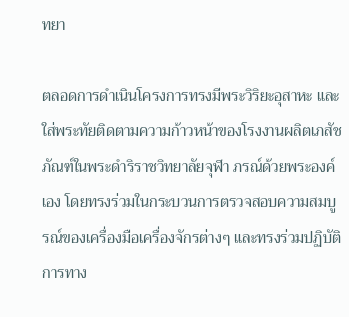ทยา

ตลอดการดำเนินโครงการทรงมีพระวิริยะอุสาหะ และใส่พระทัยติดตามความก้าวหน้าของโรงงานผลิตเภสัชภัณฑ์ในพระดำริราชวิทยาลัยจุฬา ภรณ์ด้วยพระองค์เอง โดยทรงร่วมในกระบวนการตรวจสอบความสมบูรณ์ของเครื่องมือเครื่องจักรต่างๆ และทรงร่วมปฏิบัติการทาง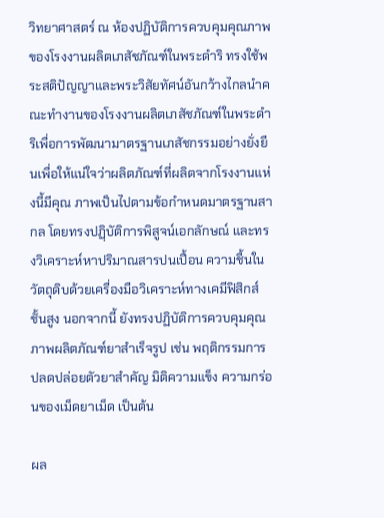วิทยาศาสตร์ ณ ห้องปฏิบัติการควบคุมคุณภาพของโรงงานผลิตเภสัชภัณฑ์ในพระดำริ ทรงใช้พระสติปัญญาและพระวิสัยทัศน์อันกว้างไกลนำคณะทำงานของโรงงานผลิตเภสัชภัณฑ์ในพระดำริเพื่อการพัฒนามาตรฐานเภสัชกรรมอย่างยั่งยืนเพื่อให้แน่ใจว่าผลิตภัณฑ์ที่ผลิตจากโรงงานแห่งนี้มีคุณ ภาพเป็นไปตามข้อกำหนดมาตรฐานสากล โดยทรงปฏฺิบัติการพิสูจน์เอกลักษณ์ และทรงวิเคราะห์หาปริมาณสารปนเปื้อน ความชื้นในวัตถุดิบด้วยเครื่องมือวิเคราะห์ทางเคมีฟิสิกส์ชั้นสูง นอกจากนี้ ยังทรงปฏิบัติการควบคุมคุณภาพผลิตภัณฑ์ยาสำเร็จรูป เช่น พฤติกรรมการปลดปล่อยตัวยาสำคัญ มิติความแข็ง ความกร่อนของเม็ดยาเม็ด เป็นต้น

ผล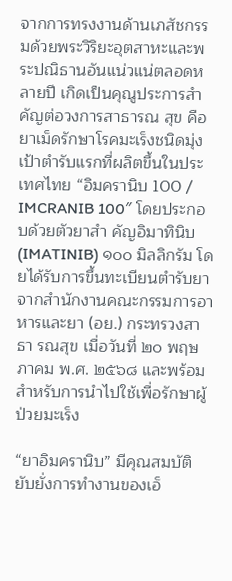จากการทรงงานด้านเภสัชกรรมด้วยพระวิริยะอุตสาหะและพระปณิธานอันแน่วแน่ตลอดหลายปี เกิดเป็นคุณูประการสำคัญต่อวงการสาธารณ สุข คือ ยาเม็ดรักษาโรคมะเร็งชนิดมุ่งเป้าตำรับแรกที่ผลิตขึ้นในประเทศไทย “อิมครานิบ 100 / IMCRANIB 100″ โดยประกอบด้วยตัวยาสำ คัญอิมาทินิบ (IMATINIB) ๑๐๐ มิลลิกรัม โดยได้รับการขึ้นทะเบียนตำรับยาจากสำนักงานคณะกรรมการอาหารและยา (อย.) กระทรวงสาธา รณสุข เมื่อวันที่ ๒๐ พฤษภาคม พ.ศ. ๒๕๖๘ และพร้อมสำหรับการนำไปใช้เพื่อรักษาผู้ป่วยมะเร็ง

“ยาอิมครานิบ” มีคุณสมบัติยับยั่งการทำงานของเอ็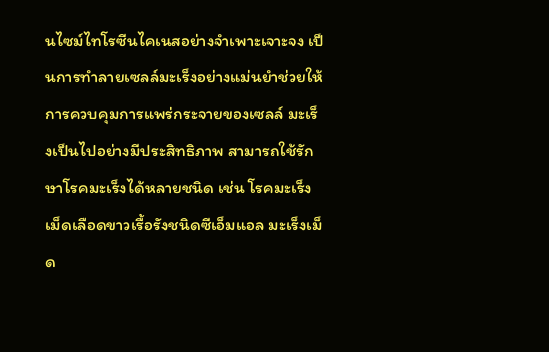นไซม์ไทโรซีนไคเนสอย่างจำเพาะเจาะจง เป็นการทำลายเซลล์มะเร็งอย่างแม่นยำช่วยให้การควบคุมการแพร่กระจายของเซลล์ มะเร็งเป็นไปอย่างมีประสิทธิภาพ สามารถใช้รักษาโรคมะเร็งได้หลายชนิด เช่น โรคมะเร็งเม็ดเลือดขาวเรื้อรังชนิดซีเอ็มแอล มะเร็งเม็ด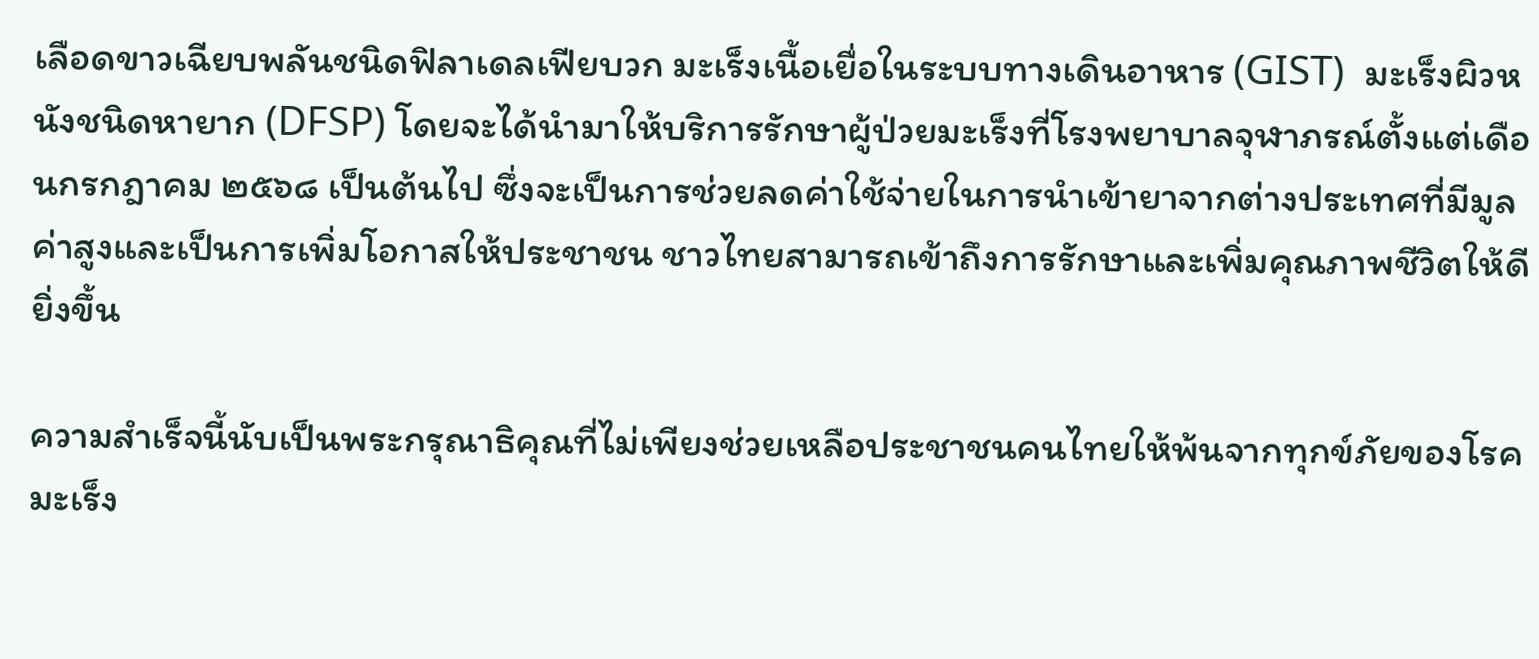เลือดขาวเฉียบพลันชนิดฟิลาเดลเฟียบวก มะเร็งเนื้อเยื่อในระบบทางเดินอาหาร (GIST)  มะเร็งผิวหนังชนิดหายาก (DFSP) โดยจะได้นำมาให้บริการรักษาผู้ป่วยมะเร็งที่โรงพยาบาลจุฬาภรณ์ตั้งแต่เดือนกรกฎาคม ๒๕๖๘ เป็นต้นไป ซึ่งจะเป็นการช่วยลดค่าใช้จ่ายในการนำเข้ายาจากต่างประเทศที่มีมูลค่าสูงและเป็นการเพิ่มโอกาสให้ประชาชน ชาวไทยสามารถเข้าถึงการรักษาและเพิ่มคุณภาพชีวิตให้ดียิ่งขึ้น

ความสำเร็จนี้นับเป็นพระกรุณาธิคุณที่ไม่เพียงช่วยเหลือประชาชนคนไทยให้พ้นจากทุกข์ภัยของโรคมะเร็ง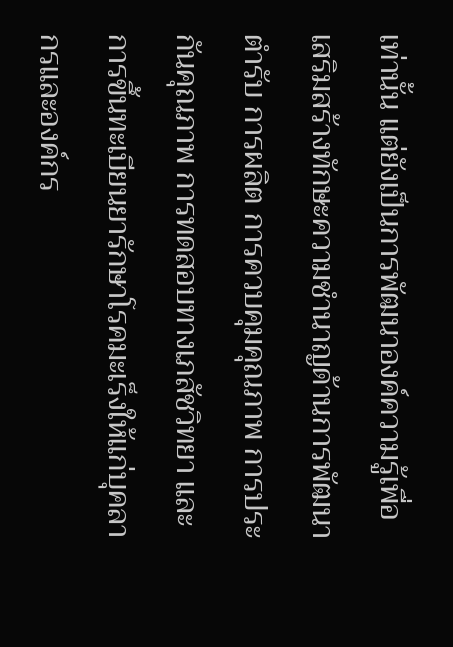เท่านั้น แต่ยังเป็นการพัฒนาองค์ความรู้เพื่อเสริมสร้างทักษะความชำนาญด้านการพัฒนาตำรับ การผลิต การควบคุมคุณภาพ การประกันคุณภาพ การทดสอบทางเภสัชวิทยา และการขึ้นทะเบียนยารักษาโรคมะเร็งให้แก่บุคลากรและองค์กร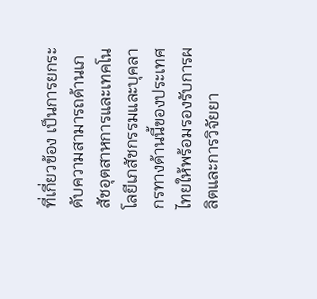ที่เกี่ยวข้อง เป็นการยกระดับความสามารถด้านเภสัชอุตสาหการและเทคโนโลยีเภสัชกรรมและบุคลากรทางด้านนี้ของประเทศไทยให้พร้อมรองรับการผลิตและการวิจัยยา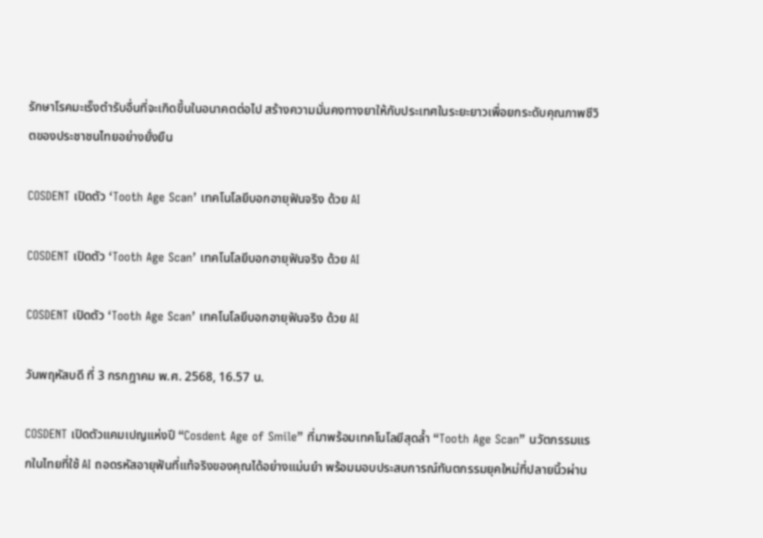รักษาโรคมะเร็งตำรับอื่นที่จะเกิดขึ้นในอนาคตต่อไป สร้างความมั่นคงทางยาให้กับประเทศในระยะยาวเพื่อยกระดับคุณภาพชีวิตของประชาชนไทยอย่างยั่งยืน

COSDENT เปิดตัว ‘Tooth Age Scan’ เทคโนโลยีบอกอายุฟันจริง ด้วย AI

COSDENT เปิดตัว ‘Tooth Age Scan’ เทคโนโลยีบอกอายุฟันจริง ด้วย AI

COSDENT เปิดตัว ‘Tooth Age Scan’ เทคโนโลยีบอกอายุฟันจริง ด้วย AI

วันพฤหัสบดี ที่ 3 กรกฎาคม พ.ศ. 2568, 16.57 น.

COSDENT เปิดตัวแคมเปญแห่งปี “Cosdent Age of Smile” ที่มาพร้อมเทคโนโลยีสุดล้ำ “Tooth Age Scan” นวัตกรรมแรกในไทยที่ใช้ AI ถอดรหัสอายุฟันที่แท้จริงของคุณได้อย่างแม่นยำ พร้อมมอบประสบการณ์ทันตกรรมยุคใหม่ที่ปลายนิ้วผ่าน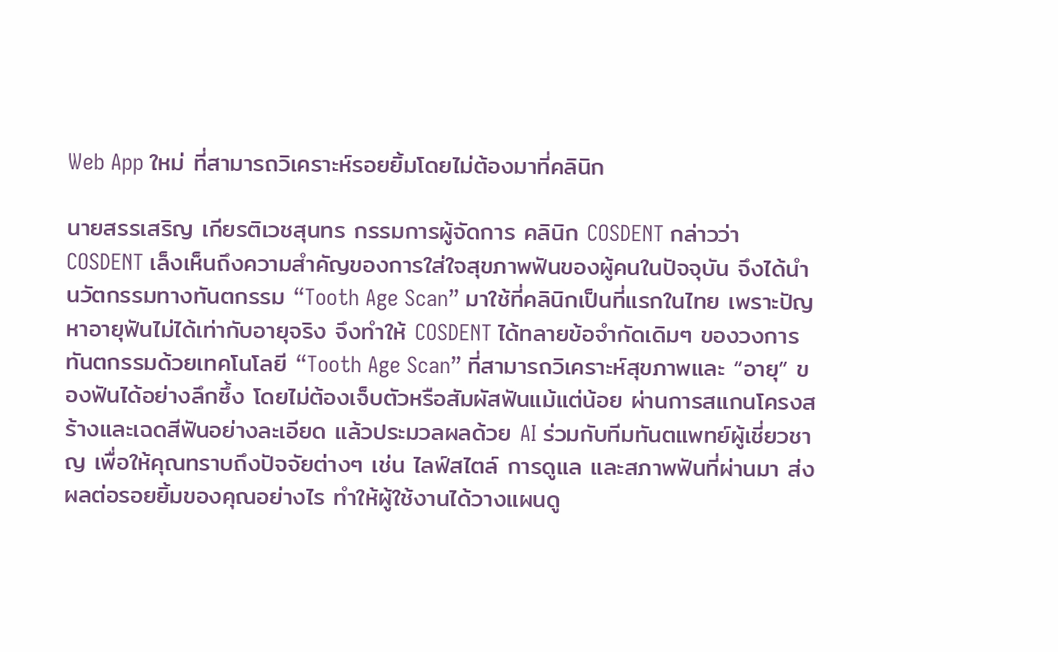Web App ใหม่ ที่สามารถวิเคราะห์รอยยิ้มโดยไม่ต้องมาที่คลินิก

นายสรรเสริญ เกียรติเวชสุนทร กรรมการผู้จัดการ คลินิก COSDENT กล่าวว่า COSDENT เล็งเห็นถึงความสำคัญของการใส่ใจสุขภาพฟันของผู้คนในปัจจุบัน จึงได้นำนวัตกรรมทางทันตกรรม “Tooth Age Scan” มาใช้ที่คลินิกเป็นที่แรกในไทย เพราะปัญหาอายุฟันไม่ได้เท่ากับอายุจริง จึงทำให้ COSDENT ได้ทลายข้อจำกัดเดิมๆ ของวงการทันตกรรมด้วยเทคโนโลยี “Tooth Age Scan” ที่สามารถวิเคราะห์สุขภาพและ “อายุ” ของฟันได้อย่างลึกซึ้ง โดยไม่ต้องเจ็บตัวหรือสัมผัสฟันแม้แต่น้อย ผ่านการสแกนโครงสร้างและเฉดสีฟันอย่างละเอียด แล้วประมวลผลด้วย AI ร่วมกับทีมทันตแพทย์ผู้เชี่ยวชาญ เพื่อให้คุณทราบถึงปัจจัยต่างๆ เช่น ไลฟ์สไตล์ การดูแล และสภาพฟันที่ผ่านมา ส่งผลต่อรอยยิ้มของคุณอย่างไร ทำให้ผู้ใช้งานได้วางแผนดู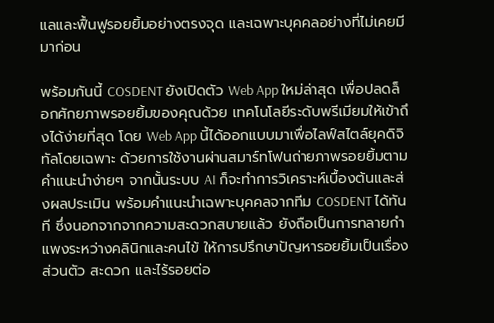แลและฟื้นฟูรอยยิ้มอย่างตรงจุด และเฉพาะบุคคลอย่างที่ไม่เคยมีมาก่อน

พร้อมกันนี้ COSDENT ยังเปิดตัว Web App ใหม่ล่าสุด เพื่อปลดล็อกศักยภาพรอยยิ้มของคุณด้วย เทคโนโลยีระดับพรีเมียมให้เข้าถึงได้ง่ายที่สุด โดย Web App นี้ได้ออกแบบมาเพื่อไลฟ์สไตล์ยุคดิจิทัลโดยเฉพาะ ด้วยการใช้งานผ่านสมาร์ทโฟนถ่ายภาพรอยยิ้มตามคำแนะนำง่ายๆ จากนั้นระบบ AI ก็จะทำการวิเคราะห์เบื้องต้นและส่งผลประเมิน พร้อมคำแนะนำเฉพาะบุคคลจากทีม COSDENT ได้ทันที ซึ่งนอกจากจากความสะดวกสบายแล้ว ยังถือเป็นการทลายกำแพงระหว่างคลินิกและคนไข้ ให้การปรึกษาปัญหารอยยิ้มเป็นเรื่องส่วนตัว สะดวก และไร้รอยต่อ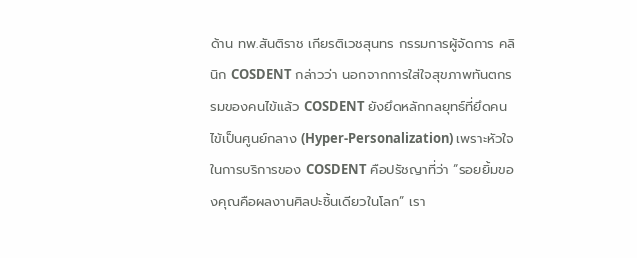ด้าน ทพ.สันติราช เกียรติเวชสุนทร กรรมการผู้จัดการ คลินิก COSDENT กล่าวว่า นอกจากการใส่ใจสุขภาพทันตกรรมของคนไข้แล้ว COSDENT ยังยึดหลักกลยุทธ์ที่ยึดคนไข้เป็นศูนย์กลาง (Hyper-Personalization) เพราะหัวใจในการบริการของ COSDENT คือปรัชญาที่ว่า “รอยยิ้มของคุณคือผลงานศิลปะชิ้นเดียวในโลก” เรา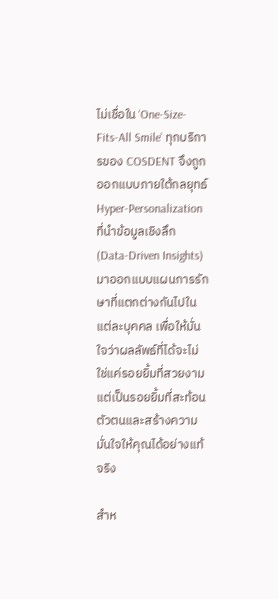ไม่เชื่อใน ‘One-Size-Fits-All Smile’ ทุกบริการของ COSDENT จึงถูกออกแบบภายใต้กลยุทธ์ Hyper-Personalization ที่นำข้อมูลเชิงลึก (Data-Driven Insights) มาออกแบบแผนการรักษาที่แตกต่างกันไปในแต่ละบุคคล เพื่อให้มั่นใจว่าผลลัพธ์ที่ได้จะไม่ใช่แค่รอยยิ้มที่สวยงาม แต่เป็นรอยยิ้มที่สะท้อนตัวตนและสร้างความมั่นใจให้คุณได้อย่างแท้จริง

สำห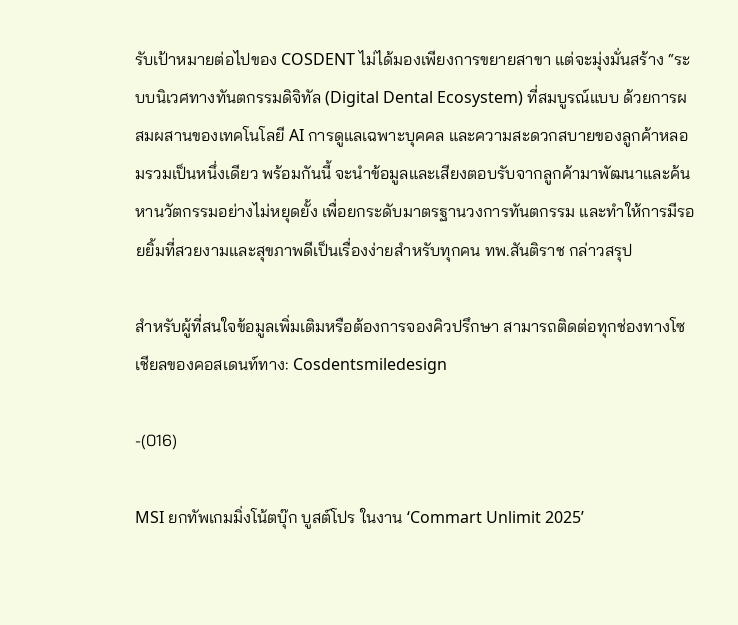รับเป้าหมายต่อไปของ COSDENT ไม่ได้มองเพียงการขยายสาขา แต่จะมุ่งมั่นสร้าง “ระบบนิเวศทางทันตกรรมดิจิทัล (Digital Dental Ecosystem) ที่สมบูรณ์แบบ ด้วยการผสมผสานของเทคโนโลยี AI การดูแลเฉพาะบุคคล และความสะดวกสบายของลูกค้าหลอมรวมเป็นหนึ่งเดียว พร้อมกันนี้ จะนำข้อมูลและเสียงตอบรับจากลูกค้ามาพัฒนาและค้นหานวัตกรรมอย่างไม่หยุดยั้ง เพื่อยกระดับมาตรฐานวงการทันตกรรม และทำให้การมีรอยยิ้มที่สวยงามและสุขภาพดีเป็นเรื่องง่ายสำหรับทุกคน ทพ.สันติราช กล่าวสรุป

สำหรับผู้ที่สนใจข้อมูลเพิ่มเติมหรือต้องการจองคิวปรึกษา สามารถติดต่อทุกช่องทางโซเชียลของคอสเดนท์ทาง: Cosdentsmiledesign

-(016)

MSI ยกทัพเกมมิ่งโน้ตบุ๊ก บูสต์โปร ในงาน ‘Commart Unlimit 2025’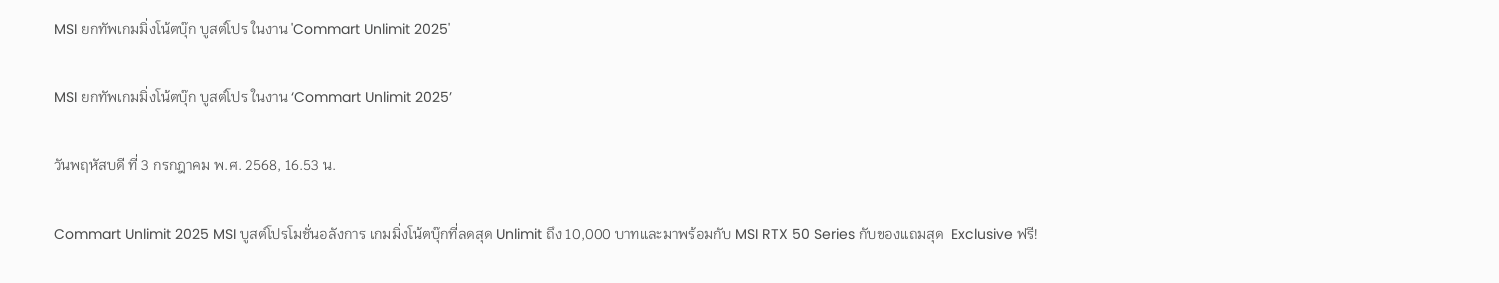MSI ยกทัพเกมมิ่งโน้ตบุ๊ก บูสต์โปร ในงาน 'Commart Unlimit 2025'

MSI ยกทัพเกมมิ่งโน้ตบุ๊ก บูสต์โปร ในงาน ‘Commart Unlimit 2025’

วันพฤหัสบดี ที่ 3 กรกฎาคม พ.ศ. 2568, 16.53 น.

Commart Unlimit 2025 MSI บูสต์โปรโมชั่นอลังการ เกมมิ่งโน้ตบุ๊กที่ลดสุด Unlimit ถึง 10,000 บาทและมาพร้อมกับ MSI RTX 50 Series กับของแถมสุด  Exclusive ฟรี!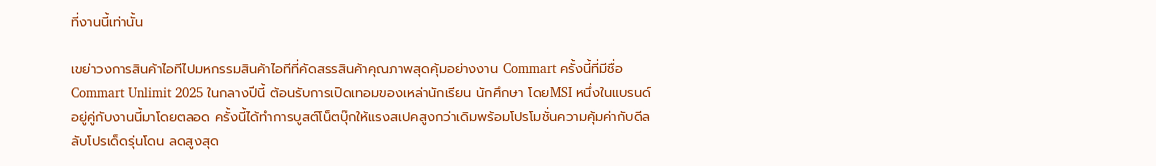ที่งานนี้เท่านั้น

เขย่าวงการสินค้าไอทีไปมหกรรมสินค้าไอทีที่คัดสรรสินค้าคุณภาพสุดคุ้มอย่างงาน Commart ครั้งนี้ที่มีชื่อ Commart Unlimit 2025 ในกลางปีนี้ ต้อนรับการเปิดเทอมของเหล่านักเรียน นักศึกษา โดยMSI หนึ่งในแบรนด์อยู่คู่กับงานนี้มาโดยตลอด ครั้งนี้ได้ทำการบูสต์โน็ตบุ๊กให้แรงสเปคสูงกว่าเดิมพร้อมโปรโมชั่นความคุ้มค่ากับดีลลับโปรเด็ดรุ่นโดน ลดสูงสุด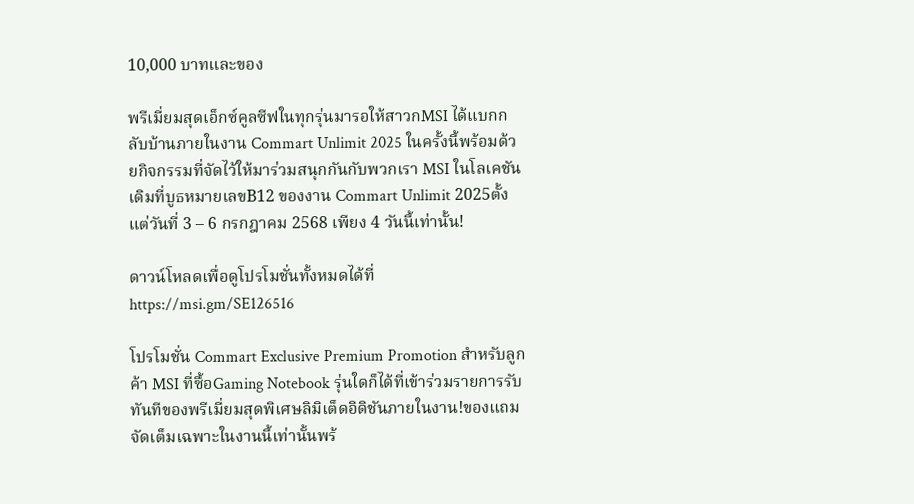10,000 บาทและของ

พรีเมี่ยมสุดเอ็กซ์คูลซีฟในทุกรุ่นมารอให้สาวกMSI ได้แบกกลับบ้านภายในงาน Commart Unlimit 2025 ในครั้งนี้พร้อมด้วยกิจกรรมที่จัดไว้ให้มาร่วมสนุกกันกับพวกเรา MSI ในโลเคชันเดิมที่บูธหมายเลขB12 ของงาน Commart Unlimit 2025ตั้งแต่วันที่ 3 – 6 กรกฎาคม 2568 เพียง 4 วันนี้เท่านั้น!

ดาวน์โหลดเพื่อดูโปรโมชั่นทั้งหมดได้ที่ https://msi.gm/SE126516

โปรโมชั่น Commart Exclusive Premium Promotion สำหรับลูกค้า MSI ที่ซื้อGaming Notebook รุ่นใดก็ได้ที่เข้าร่วมรายการรับทันทีของพรีเมี่ยมสุดพิเศษลิมิเต็ดอิดิชันภายในงาน!ของแถมจัดเต็มเฉพาะในงานนี้เท่านั้นพร้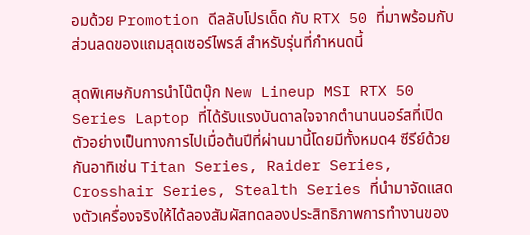อมด้วย Promotion ดีลลับโปรเด็ด กับ RTX 50 ที่มาพร้อมกับส่วนลดของแถมสุดเซอร์ไพรส์ สำหรับรุ่นที่กำหนดนี้

สุดพิเศษกับการนำโน๊ตบุ๊ก New Lineup MSI RTX 50 Series Laptop ที่ได้รับแรงบันดาลใจจากตำนานนอร์สที่เปิดตัวอย่างเป็นทางการไปเมื่อต้นปีที่ผ่านมานี้โดยมีทั้งหมด4 ซีรีย์ด้วยกันอาทิเช่น Titan Series, Raider Series, Crosshair Series, Stealth Series ที่นำมาจัดแสดงตัวเครื่องจริงให้ได้ลองสัมผัสทดลองประสิทธิภาพการทำงานของ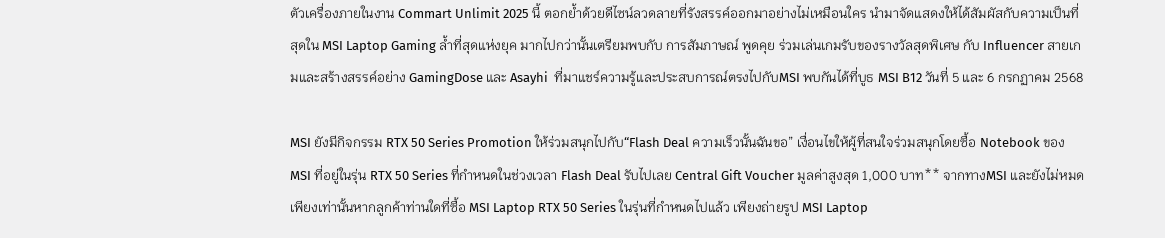ตัวเครื่องภายในงาน Commart Unlimit 2025 นี้ ตอกย้ำด้วยดีไซน์ลวดลายที่รังสรรค์ออกมาอย่างไม่เหมือนใคร นำมาจัดแสดงให้ได้สัมผัสกับความเป็นที่สุดใน MSI Laptop Gaming ล้ำที่สุดแห่งยุค มากไปกว่านั้นเตรียมพบกับ การสัมภาษณ์ พูดคุย ร่วมเล่นเกมรับของรางวัลสุดพิเศษ กับ Influencer สายเกมและสร้างสรรค์อย่าง GamingDose และ Asayhi  ที่มาแชร์ความรู้และประสบการณ์ตรงไปกับMSI พบกันได้ที่บูธ MSI B12 วันที่ 5 และ 6 กรกฏาคม 2568

MSI ยังมีกิจกรรม RTX 50 Series Promotion ให้ร่วมสนุกไปกับ“Flash Deal ความเร็วนั้นฉันขอ” เงื่อนไขให้ผู้ที่สนใจร่วมสนุกโดยซื้อ Notebook ของ MSI ที่อยู่ในรุ่น RTX 50 Series ที่กำหนดในช่วงเวลา Flash Deal รับไปเลย Central Gift Voucher มูลค่าสูงสุด 1,000 บาท** จากทางMSI และยังไม่หมดเพียงเท่านั้นหากลูกค้าท่านใดที่ซื้อ MSI Laptop RTX 50 Series ในรุ่นที่กำหนดไปแล้ว เพียงถ่ายรูป MSI Laptop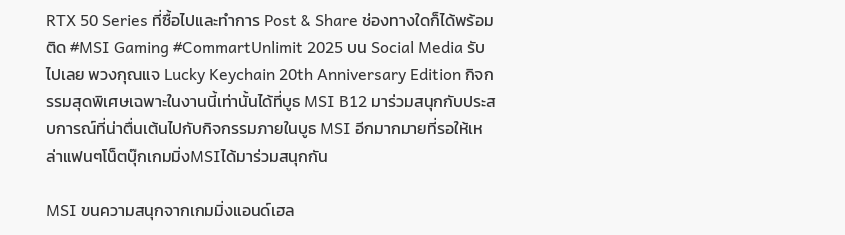RTX 50 Series ที่ซื้อไปและทำการ Post & Share ช่องทางใดก็ได้พร้อม ติด #MSI Gaming #CommartUnlimit 2025 บน Social Media รับไปเลย พวงกุณแจ Lucky Keychain 20th Anniversary Edition กิจกรรมสุดพิเศษเฉพาะในงานนี้เท่านั้นได้ที่บูธ MSI B12 มาร่วมสนุกกับประสบการณ์ที่น่าตื่นเต้นไปกับกิจกรรมภายในบูธ MSI อีกมากมายที่รอให้เหล่าแฟนๆโน็ตบุ๊กเกมมิ่งMSIได้มาร่วมสนุกกัน

MSI ขนความสนุกจากเกมมิ่งแอนด์เฮล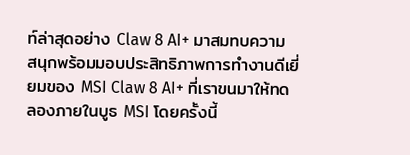ท์ล่าสุดอย่าง Claw 8 AI+ มาสมทบความสนุกพร้อมมอบประสิทธิภาพการทำงานดีเยี่ยมของ MSI Claw 8 AI+ ที่เราขนมาให้ทดลองภายในบูธ MSI โดยครั้งนี้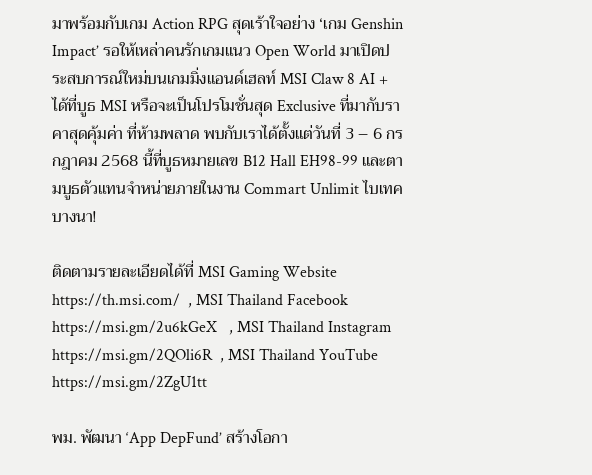มาพร้อมกับเกม Action RPG สุดเร้าใจอย่าง ‘เกม Genshin Impact’ รอให้เหล่าคนรักเกมแนว Open World มาเปิดประสบการณ์ใหม่บนเกมมิ่งแอนด์เฮลท์ MSI Claw 8 AI +  ได้ที่บูธ MSI หรือจะเป็นโปรโมชั่นสุด Exclusive ที่มากับราคาสุดคุ้มค่า ที่ห้ามพลาด พบกับเราได้ตั้งแต่วันที่ 3 – 6 กรกฎาคม 2568 นี้ที่บูธหมายเลข B12 Hall EH98-99 และตามบูธตัวแทนจำหน่ายภายในงาน Commart Unlimit ไบเทคบางนา!

ติดตามรายละเอียดได้ที่ MSI Gaming Website https://th.msi.com/  , MSI Thailand Facebook https://msi.gm/2u6kGeX   , MSI Thailand Instagram https://msi.gm/2QOli6R  , MSI Thailand YouTube https://msi.gm/2ZgU1tt

พม. พัฒนา ‘App DepFund’ สร้างโอกา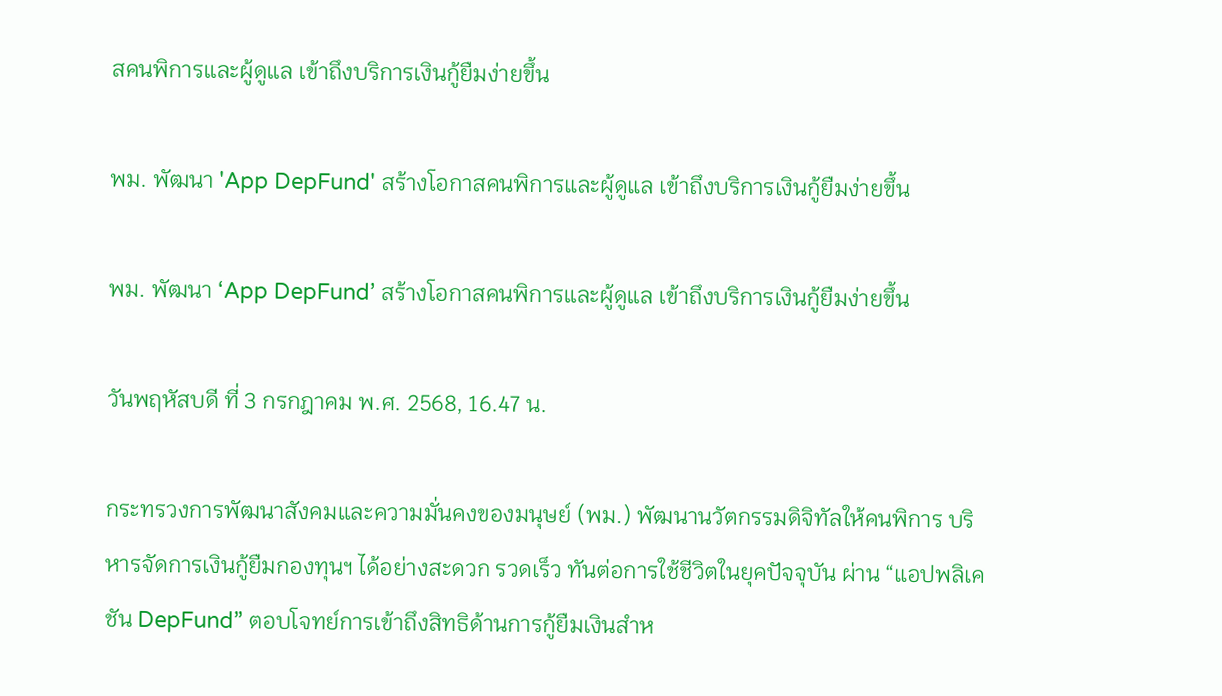สคนพิการและผู้ดูแล เข้าถึงบริการเงินกู้ยืมง่ายขึ้น

พม. พัฒนา 'App DepFund' สร้างโอกาสคนพิการและผู้ดูแล เข้าถึงบริการเงินกู้ยืมง่ายขึ้น

พม. พัฒนา ‘App DepFund’ สร้างโอกาสคนพิการและผู้ดูแล เข้าถึงบริการเงินกู้ยืมง่ายขึ้น

วันพฤหัสบดี ที่ 3 กรกฎาคม พ.ศ. 2568, 16.47 น.

กระทรวงการพัฒนาสังคมและความมั่นคงของมนุษย์ (พม.) พัฒนานวัตกรรมดิจิทัลให้คนพิการ บริหารจัดการเงินกู้ยืมกองทุนฯ ได้อย่างสะดวก รวดเร็ว ทันต่อการใช้ชีวิตในยุคปัจจุบัน ผ่าน “แอปพลิเคชัน DepFund” ตอบโจทย์การเข้าถึงสิทธิด้านการกู้ยืมเงินสำห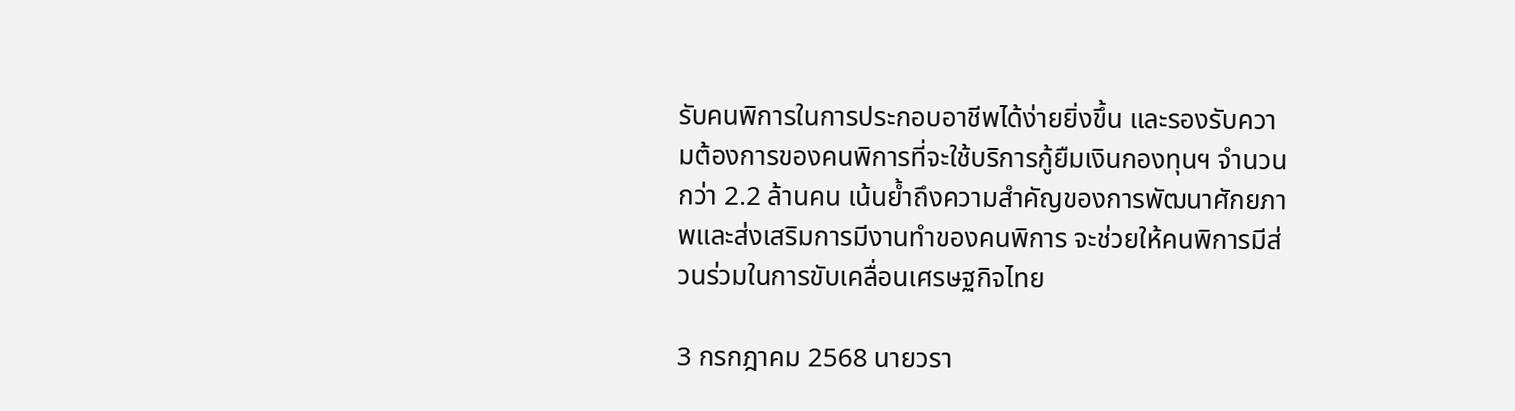รับคนพิการในการประกอบอาชีพได้ง่ายยิ่งขึ้น และรองรับความต้องการของคนพิการที่จะใช้บริการกู้ยืมเงินกองทุนฯ จำนวนกว่า 2.2 ล้านคน เน้นย้ำถึงความสำคัญของการพัฒนาศักยภาพและส่งเสริมการมีงานทำของคนพิการ จะช่วยให้คนพิการมีส่วนร่วมในการขับเคลื่อนเศรษฐกิจไทย

3 กรกฎาคม 2568 นายวรา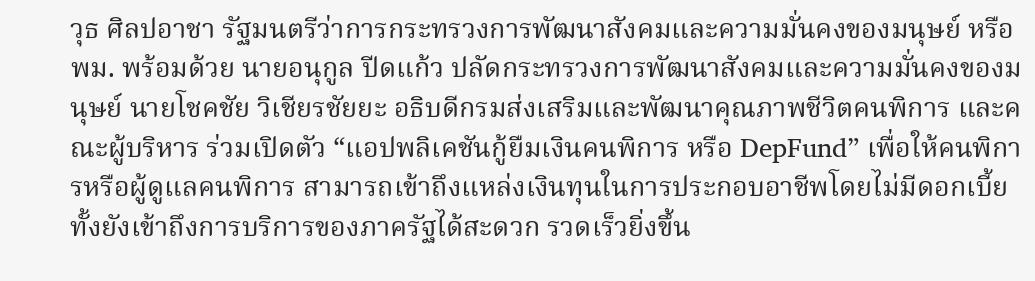วุธ ศิลปอาชา รัฐมนตรีว่าการกระทรวงการพัฒนาสังคมและความมั่นคงของมนุษย์ หรือ พม. พร้อมด้วย นายอนุกูล ปีดแก้ว ปลัดกระทรวงการพัฒนาสังคมและความมั่นคงของมนุษย์ นายโชคชัย วิเชียรชัยยะ อธิบดีกรมส่งเสริมและพัฒนาคุณภาพชีวิตคนพิการ และคณะผู้บริหาร ร่วมเปิดตัว “แอปพลิเคชันกู้ยืมเงินคนพิการ หรือ DepFund” เพื่อให้คนพิการหรือผู้ดูแลคนพิการ สามารถเข้าถึงแหล่งเงินทุนในการประกอบอาชีพโดยไม่มีดอกเบี้ย ทั้งยังเข้าถึงการบริการของภาครัฐได้สะดวก รวดเร็วยิ่งขึ้น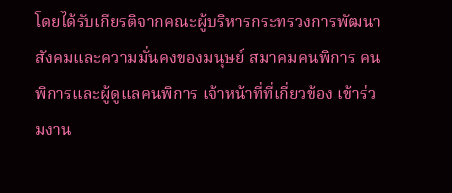โดยได้รับเกียรติจากคณะผู้บริหารกระทรวงการพัฒนาสังคมและความมั่นคงของมนุษย์ สมาคมคนพิการ คนพิการและผู้ดูแลคนพิการ เจ้าหน้าที่ที่เกี่ยวข้อง เข้าร่วมงาน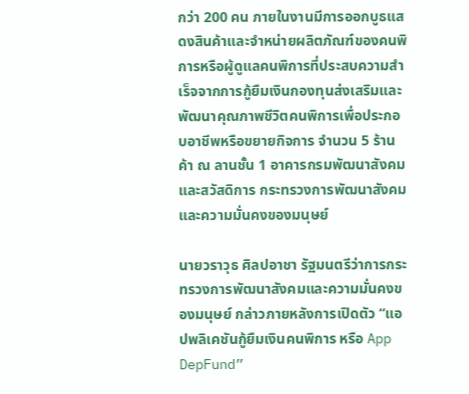กว่า 200 คน ภายในงานมีการออกบูธแสดงสินค้าและจำหน่ายผลิตภัณฑ์ของคนพิการหรือผู้ดูแลคนพิการที่ประสบความสำเร็จจากการกู้ยืมเงินกองทุนส่งเสริมและพัฒนาคุณภาพชีวิตคนพิการเพื่อประกอบอาชีพหรือขยายกิจการ จำนวน 5 ร้านค้า ณ ลานชั้น 1 อาคารกรมพัฒนาสังคมและสวัสดิการ กระทรวงการพัฒนาสังคมและความมั่นคงของมนุษย์

นายวราวุธ ศิลปอาชา รัฐมนตรีว่าการกระทรวงการพัฒนาสังคมและความมั่นคงของมนุษย์ กล่าวภายหลังการเปิดตัว “แอปพลิเคชันกู้ยืมเงินคนพิการ หรือ App DepFund”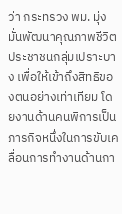ว่า กระทรวง พม. มุ่งมั่นพัฒนาคุณภาพชีวิตประชาชนกลุ่มเปราะบาง เพื่อให้เข้าถึงสิทธิของตนอย่างเท่าเทียม โดยงานด้านคนพิการเป็นภารกิจหนึ่งในการขับเคลื่อนการทำงานด้านกา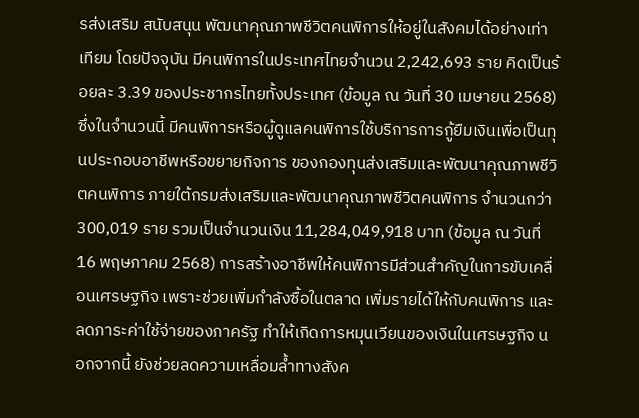รส่งเสริม สนับสนุน พัฒนาคุณภาพชีวิตคนพิการให้อยู่ในสังคมได้อย่างเท่าเทียม โดยปัจจุบัน มีคนพิการในประเทศไทยจำนวน 2,242,693 ราย คิดเป็นร้อยละ 3.39 ของประชากรไทยทั้งประเทศ (ข้อมูล ณ วันที่ 30 เมษายน 2568) ซึ่งในจำนวนนี้ มีคนพิการหรือผู้ดูแลคนพิการใช้บริการการกู้ยืมเงินเพื่อเป็นทุนประกอบอาชีพหรือขยายกิจการ ของกองทุนส่งเสริมและพัฒนาคุณภาพชีวิตคนพิการ ภายใต้กรมส่งเสริมและพัฒนาคุณภาพชีวิตคนพิการ จำนวนกว่า 300,019 ราย รวมเป็นจำนวนเงิน 11,284,049,918 บาท (ข้อมูล ณ วันที่ 16 พฤษภาคม 2568) การสร้างอาชีพให้คนพิการมีส่วนสำคัญในการขับเคลื่อนเศรษฐกิจ เพราะช่วยเพิ่มกำลังซื้อในตลาด เพิ่มรายได้ให้กับคนพิการ และลดภาระค่าใช้จ่ายของภาครัฐ ทำให้เกิดการหมุนเวียนของเงินในเศรษฐกิจ นอกจากนี้ ยังช่วยลดความเหลื่อมล้ำทางสังค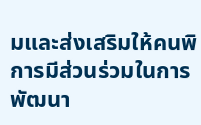มและส่งเสริมให้คนพิการมีส่วนร่วมในการพัฒนา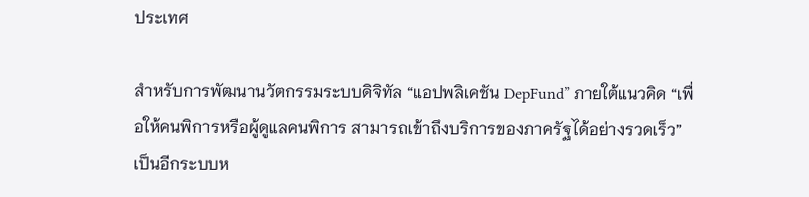ประเทศ

สำหรับการพัฒนานวัตกรรมระบบดิจิทัล “แอปพลิเคชัน DepFund” ภายใต้แนวคิด “เพื่อให้คนพิการหรือผู้ดูแลคนพิการ สามารถเข้าถึงบริการของภาครัฐได้อย่างรวดเร็ว” เป็นอีกระบบห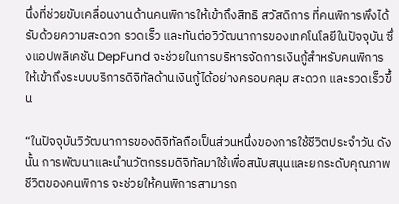นึ่งที่ช่วยขับเคลื่อนงานด้านคนพิการให้เข้าถึงสิทธิ สวัสดิการ ที่คนพิการพึงได้รับด้วยความสะดวก รวดเร็ว และทันต่อวิวัฒนาการของเทคโนโลยีในปัจจุบัน ซึ่งแอปพลิเคชัน DepFund จะช่วยในการบริหารจัดการเงินกู้สำหรับคนพิการ ให้เข้าถึงระบบบริการดิจิทัลด้านเงินกู้ได้อย่างครอบคลุม สะดวก และรวดเร็วขึ้น

“ในปัจจุบันวิวัฒนาการของดิจิทัลถือเป็นส่วนหนึ่งของการใช้ชีวิตประจำวัน ดังนั้น การพัฒนาและนำนวัตกรรมดิจิทัลมาใช้เพื่อสนับสนุนและยกระดับคุณภาพชีวิตของคนพิการ จะช่วยให้คนพิการสามารถ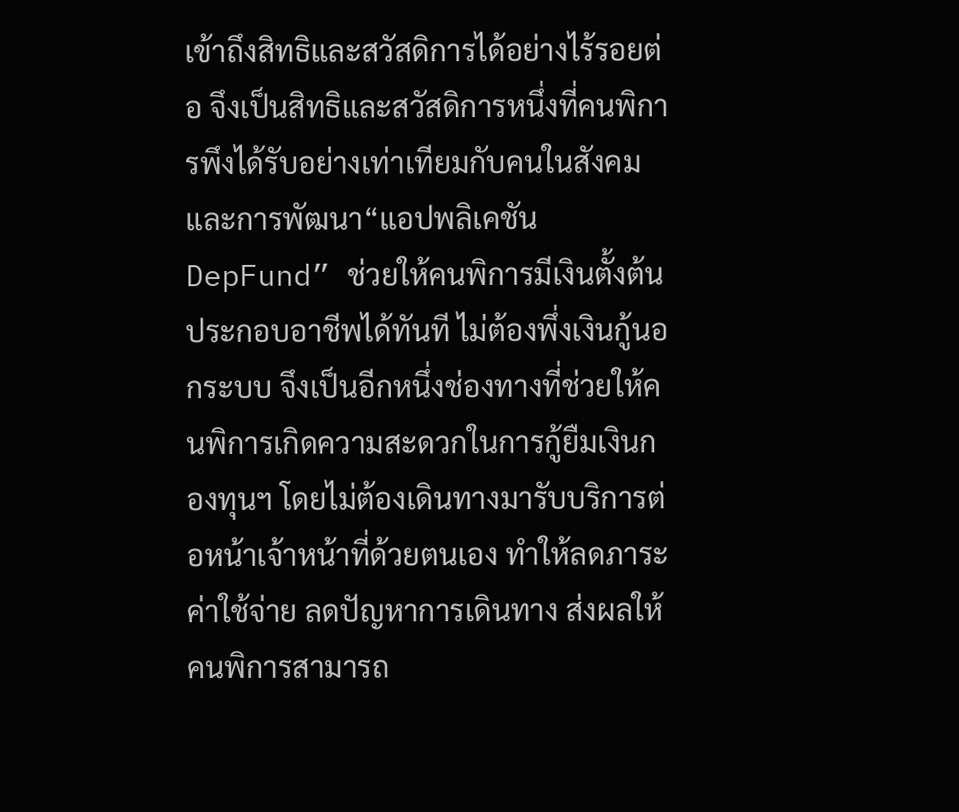เข้าถึงสิทธิและสวัสดิการได้อย่างไร้รอยต่อ จึงเป็นสิทธิและสวัสดิการหนึ่งที่คนพิการพึงได้รับอย่างเท่าเทียมกับคนในสังคม และการพัฒนา“แอปพลิเคชัน DepFund” ช่วยให้คนพิการมีเงินตั้งต้นประกอบอาชีพได้ทันที ไม่ต้องพึ่งเงินกู้นอกระบบ จึงเป็นอีกหนึ่งช่องทางที่ช่วยให้คนพิการเกิดความสะดวกในการกู้ยืมเงินกองทุนฯ โดยไม่ต้องเดินทางมารับบริการต่อหน้าเจ้าหน้าที่ด้วยตนเอง ทำให้ลดภาระค่าใช้จ่าย ลดปัญหาการเดินทาง ส่งผลให้คนพิการสามารถ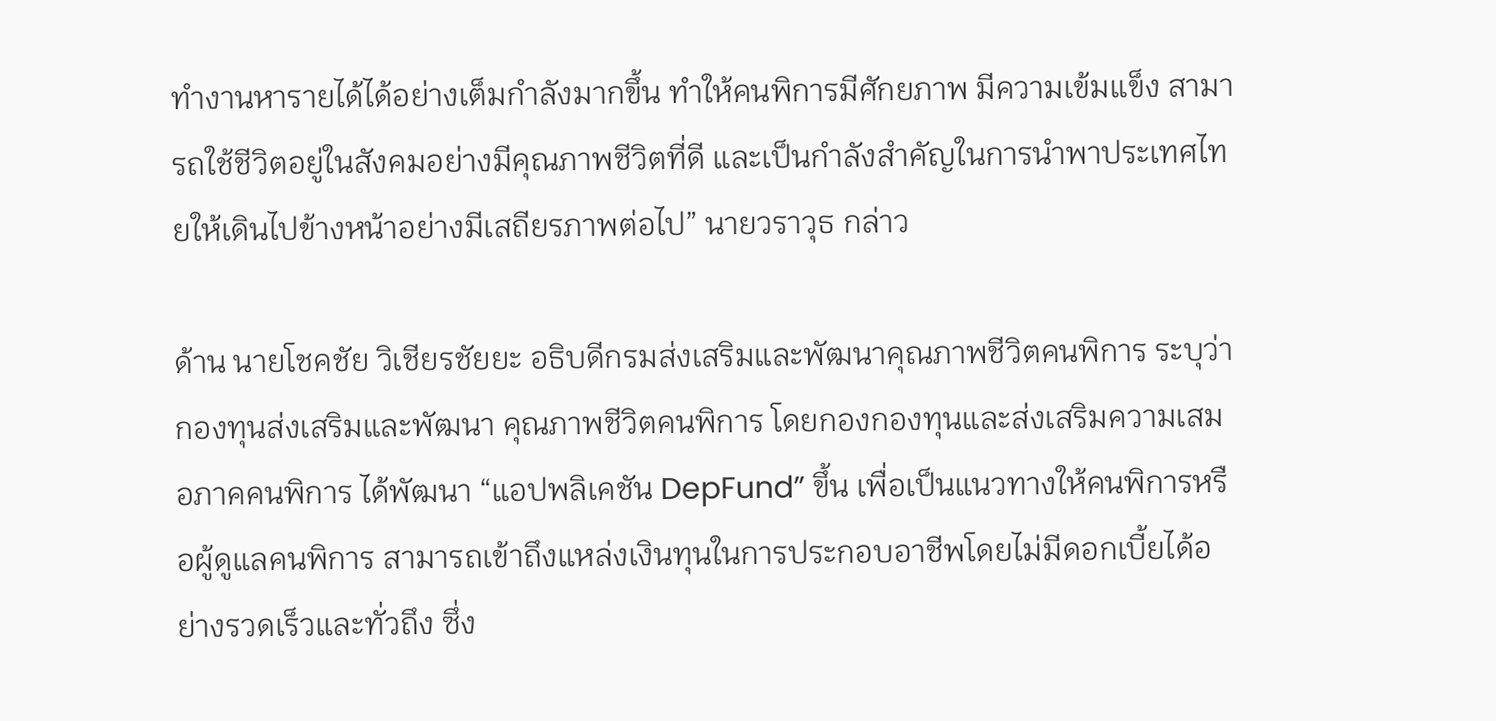ทำงานหารายได้ได้อย่างเต็มกำลังมากขึ้น ทำให้คนพิการมีศักยภาพ มีความเข้มแข็ง สามารถใช้ชีวิตอยู่ในสังคมอย่างมีคุณภาพชีวิตที่ดี และเป็นกำลังสำคัญในการนำพาประเทศไทยให้เดินไปข้างหน้าอย่างมีเสถียรภาพต่อไป” นายวราวุธ กล่าว

ด้าน นายโชคชัย วิเชียรชัยยะ อธิบดีกรมส่งเสริมและพัฒนาคุณภาพชีวิตคนพิการ ระบุว่า กองทุนส่งเสริมและพัฒนา คุณภาพชีวิตคนพิการ โดยกองกองทุนและส่งเสริมความเสมอภาคคนพิการ ได้พัฒนา “แอปพลิเคชัน DepFund” ขึ้น เพื่อเป็นแนวทางให้คนพิการหรือผู้ดูแลคนพิการ สามารถเข้าถึงแหล่งเงินทุนในการประกอบอาชีพโดยไม่มีดอกเบี้ยได้อย่างรวดเร็วและทั่วถึง ซึ่ง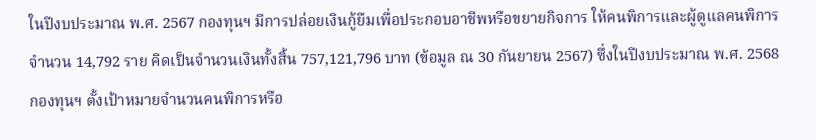ในปีงบประมาณ พ.ศ. 2567 กองทุนฯ มีการปล่อยเงินกู้ยืมเพื่อประกอบอาชีพหรือขยายกิจการ ให้คนพิการและผู้ดูแลคนพิการ จำนวน 14,792 ราย คิดเป็นจำนวนเงินทั้งสิ้น 757,121,796 บาท (ข้อมูล ณ 30 กันยายน 2567) ซึ่งในปีงบประมาณ พ.ศ. 2568 กองทุนฯ ตั้งเป้าหมายจำนวนคนพิการหรือ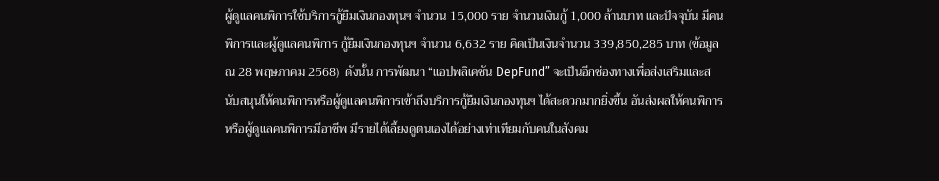ผู้ดูแลคนพิการใช้บริการกู้ยืมเงินกองทุนฯ จำนวน 15,000 ราย จำนวนเงินกู้ 1,000 ล้านบาท และปัจจุบัน มีคนพิการและผู้ดูแลคนพิการ กู้ยืมเงินกองทุนฯ จำนวน 6,632 ราย คิดเป็นเงินจำนวน 339,850,285 บาท (ข้อมูล ณ 28 พฤษภาคม 2568)  ดังนั้น การพัฒนา “แอปพลิเคชัน DepFund” จะเป็นอีกช่องทางเพื่อส่งเสริมและสนับสนุนให้คนพิการหรือผู้ดูแลคนพิการเข้าถึงบริการกู้ยืมเงินกองทุนฯ ได้สะดวกมากยิ่งขึ้น อันส่งผลให้คนพิการหรือผู้ดูแลคนพิการมีอาชีพ มีรายได้เลี้ยงดูตนเองได้อย่างเท่าเทียมกับคนในสังคม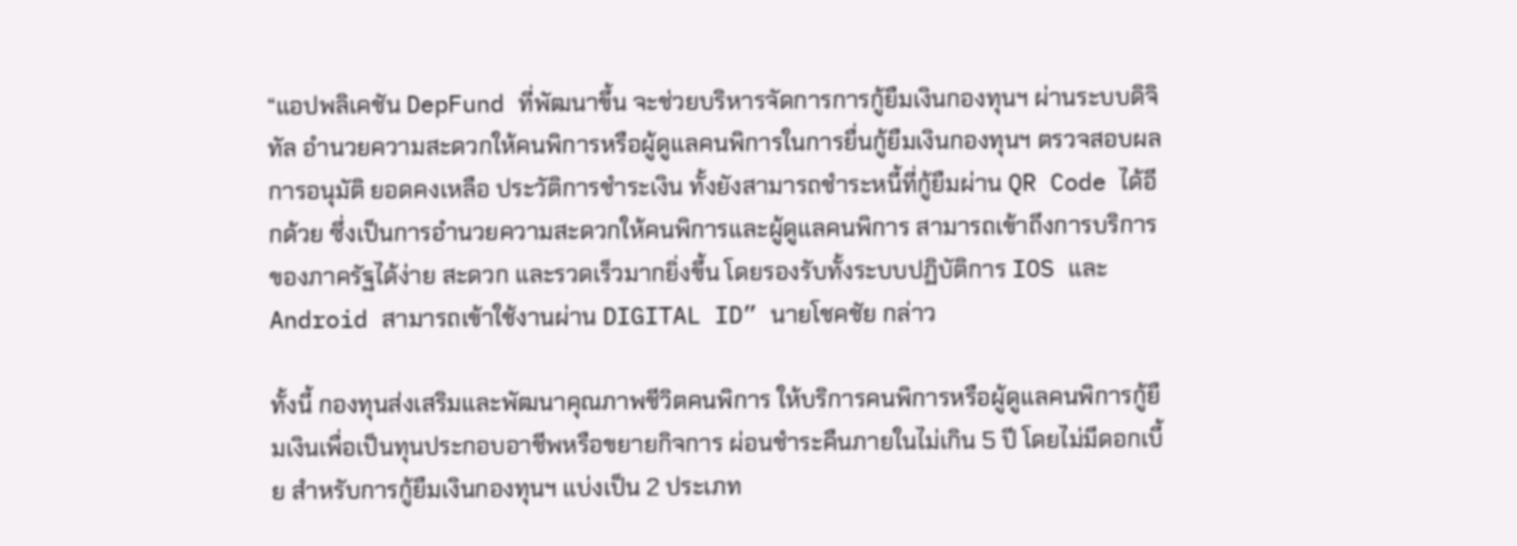“แอปพลิเคชัน DepFund ที่พัฒนาขึ้น จะช่วยบริหารจัดการการกู้ยืมเงินกองทุนฯ ผ่านระบบดิจิทัล อำนวยความสะดวกให้คนพิการหรือผู้ดูแลคนพิการในการยื่นกู้ยืมเงินกองทุนฯ ตรวจสอบผลการอนุมัติ ยอดคงเหลือ ประวัติการชำระเงิน ทั้งยังสามารถชำระหนี้ที่กู้ยืมผ่าน QR Code ได้อีกด้วย ซึ่งเป็นการอำนวยความสะดวกให้คนพิการและผู้ดูแลคนพิการ สามารถเข้าถึงการบริการของภาครัฐได้ง่าย สะดวก และรวดเร็วมากยิ่งขึ้น โดยรองรับทั้งระบบปฏิบัติการ IOS และ Android สามารถเข้าใช้งานผ่าน DIGITAL ID” นายโชคชัย กล่าว

ทั้งนี้ กองทุนส่งเสริมและพัฒนาคุณภาพชีวิตคนพิการ ให้บริการคนพิการหรือผู้ดูแลคนพิการกู้ยืมเงินเพื่อเป็นทุนประกอบอาชีพหรือขยายกิจการ ผ่อนชำระคืนภายในไม่เกิน 5 ปี โดยไม่มีดอกเบี้ย สำหรับการกู้ยืมเงินกองทุนฯ แบ่งเป็น 2 ประเภท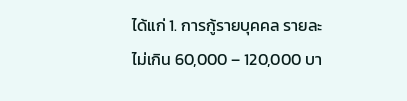ได้แก่ 1. การกู้รายบุคคล รายละไม่เกิน 60,000 – 120,000 บา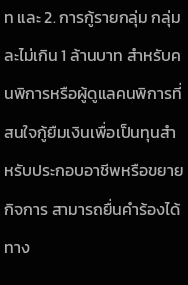ท และ 2. การกู้รายกลุ่ม กลุ่มละไม่เกิน 1 ล้านบาท สำหรับคนพิการหรือผู้ดูแลคนพิการที่สนใจกู้ยืมเงินเพื่อเป็นทุนสำหรับประกอบอาชีพหรือขยายกิจการ สามารถยื่นคำร้องได้ทาง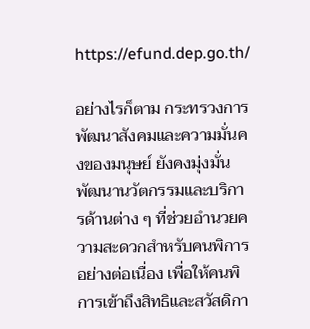https://efund.dep.go.th/

อย่างไรก็ตาม กระทรวงการพัฒนาสังคมและความมั่นคงของมนุษย์ ยังคงมุ่งมั่นพัฒนานวัตกรรมและบริการด้านต่าง ๆ ที่ช่วยอำนวยความสะดวกสำหรับคนพิการอย่างต่อเนื่อง เพื่อให้คนพิการเข้าถึงสิทธิและสวัสดิกา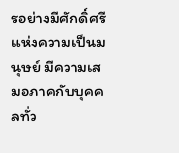รอย่างมีศักดิ์ศรีแห่งความเป็นมนุษย์ มีความเสมอภาคกับบุคคลทั่ว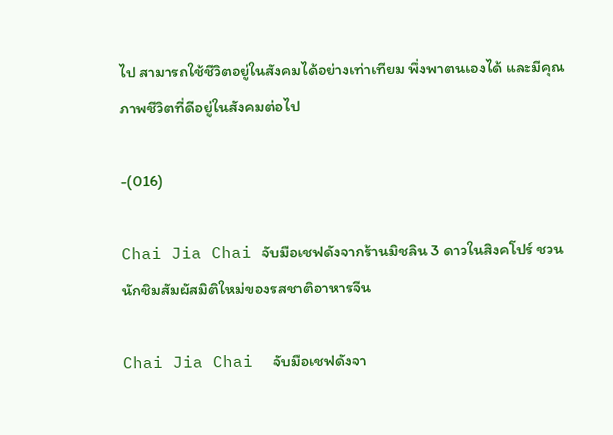ไป สามารถใช้ชีวิตอยู่ในสังคมได้อย่างเท่าเทียม พึ่งพาตนเองได้ และมีคุณภาพชีวิตที่ดีอยู่ในสังคมต่อไป

-(016)

Chai Jia Chai จับมือเชฟดังจากร้านมิชลิน 3 ดาวในสิงคโปร์ ชวนนักชิมสัมผัสมิติใหม่ของรสชาติอาหารจีน

Chai Jia Chai  จับมือเชฟดังจา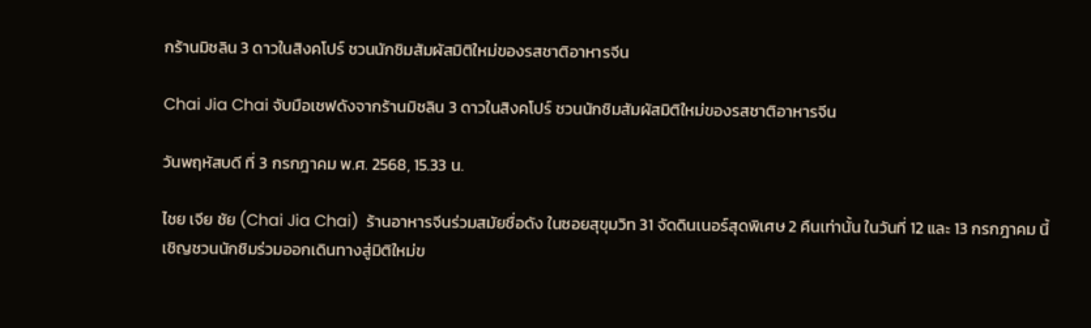กร้านมิชลิน 3 ดาวในสิงคโปร์ ชวนนักชิมสัมผัสมิติใหม่ของรสชาติอาหารจีน

Chai Jia Chai จับมือเชฟดังจากร้านมิชลิน 3 ดาวในสิงคโปร์ ชวนนักชิมสัมผัสมิติใหม่ของรสชาติอาหารจีน

วันพฤหัสบดี ที่ 3 กรกฎาคม พ.ศ. 2568, 15.33 น.

ไชย เจีย ชัย (Chai Jia Chai)  ร้านอาหารจีนร่วมสมัยชื่อดัง ในซอยสุขุมวิท 31 จัดดินเนอร์สุดพิเศษ 2 คืนเท่านั้น ในวันที่ 12 และ 13 กรกฎาคม นี้ เชิญชวนนักชิมร่วมออกเดินทางสู่มิติใหม่ข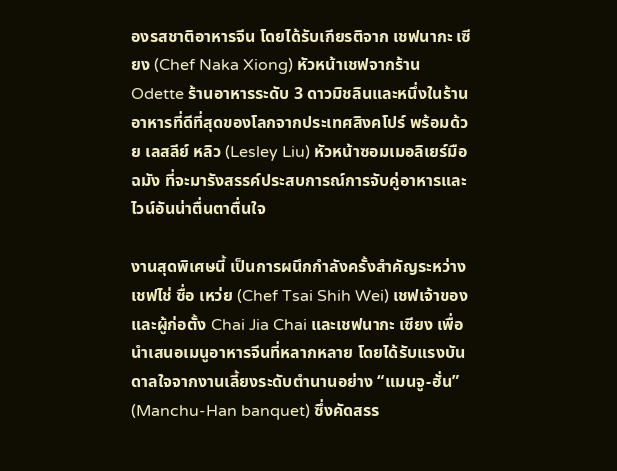องรสชาติอาหารจีน โดยได้รับเกียรติจาก เชฟนากะ เซียง (Chef Naka Xiong) หัวหน้าเชฟจากร้าน Odette ร้านอาหารระดับ 3 ดาวมิชลินและหนึ่งในร้านอาหารที่ดีที่สุดของโลกจากประเทศสิงคโปร์ พร้อมด้วย เลสลีย์ หลิว (Lesley Liu) หัวหน้าซอมเมอลิเยร์มือฉมัง ที่จะมารังสรรค์ประสบการณ์การจับคู่อาหารและไวน์อันน่าตื่นตาตื่นใจ

งานสุดพิเศษนี้ เป็นการผนึกกำลังครั้งสำคัญระหว่าง เชฟไช่ ซื่อ เหว่ย (Chef Tsai Shih Wei) เชฟเจ้าของและผู้ก่อตั้ง Chai Jia Chai และเชฟนากะ เซียง เพื่อนำเสนอเมนูอาหารจีนที่หลากหลาย โดยได้รับแรงบันดาลใจจากงานเลี้ยงระดับตำนานอย่าง “แมนจู-ฮั่น” (Manchu-Han banquet) ซึ่งคัดสรร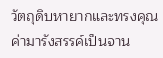วัตถุดิบหายากและทรงคุณค่ามารังสรรค์เป็นจาน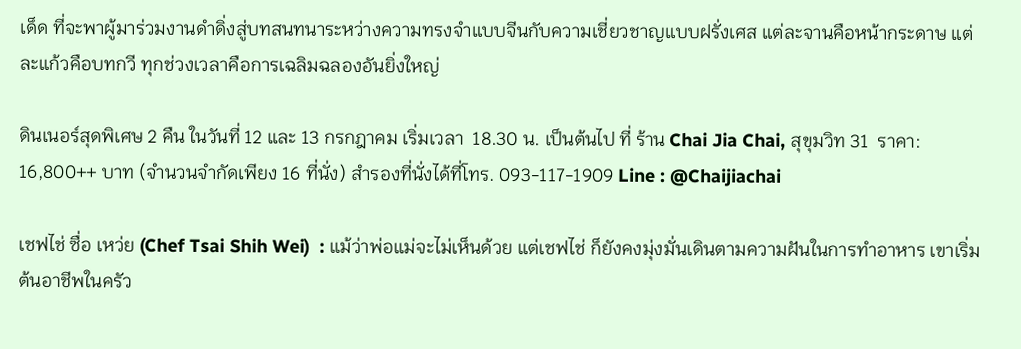เด็ด ที่จะพาผู้มาร่วมงานดำดิ่งสู่บทสนทนาระหว่างความทรงจำแบบจีนกับความเชี่ยวชาญแบบฝรั่งเศส แต่ละจานคือหน้ากระดาษ แต่ละแก้วคือบทกวี ทุกช่วงเวลาคือการเฉลิมฉลองอันยิ่งใหญ่

ดินเนอร์สุดพิเศษ 2 คืน ในวันที่ 12 และ 13 กรกฎาคม เริ่มเวลา  18.30 น. เป็นต้นไป ที่ ร้าน Chai Jia Chai, สุขุมวิท 31  ราคา: 16,800++ บาท (จำนวนจำกัดเพียง 16 ที่นั่ง) สำรองที่นั่งได้ที่โทร. 093-117-1909 Line : @Chaijiachai

เชฟไช่ ซื่อ เหว่ย (Chef Tsai Shih Wei)  : แม้ว่าพ่อแม่จะไม่เห็นด้วย แต่เชฟไช่ ก็ยังคงมุ่งมั่นเดินตามความฝันในการทำอาหาร เขาเริ่มต้นอาชีพในครัว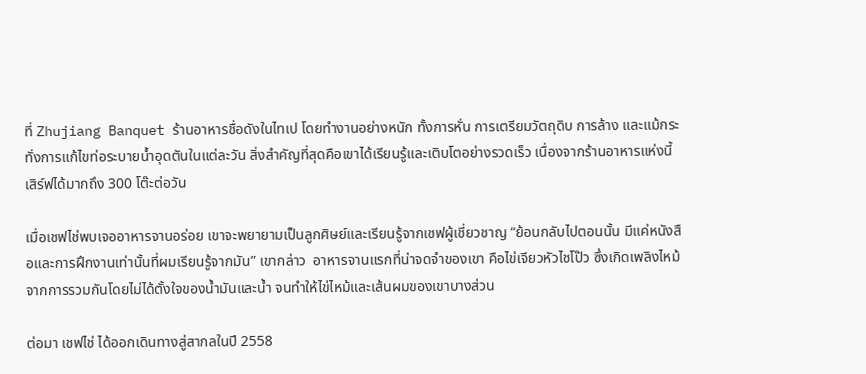ที่ Zhujiang Banquet ร้านอาหารชื่อดังในไทเป โดยทำงานอย่างหนัก ทั้งการหั่น การเตรียมวัตถุดิบ การล้าง และแม้กระทั่งการแก้ไขท่อระบายน้ำอุดตันในแต่ละวัน สิ่งสำคัญที่สุดคือเขาได้เรียนรู้และเติบโตอย่างรวดเร็ว เนื่องจากร้านอาหารแห่งนี้เสิร์ฟได้มากถึง 300 โต๊ะต่อวัน

เมื่อเชฟไช่พบเจออาหารจานอร่อย เขาจะพยายามเป็นลูกศิษย์และเรียนรู้จากเชฟผู้เชี่ยวชาญ “ย้อนกลับไปตอนนั้น มีแค่หนังสือและการฝึกงานเท่านั้นที่ผมเรียนรู้จากมัน” เขากล่าว  อาหารจานแรกที่น่าจดจำของเขา คือไข่เจียวหัวไชโป๊ว ซึ่งเกิดเพลิงไหม้จากการรวมกันโดยไม่ได้ตั้งใจของน้ำมันและน้ำ จนทำให้ไข่ไหม้และเส้นผมของเขาบางส่วน

ต่อมา เชฟไช่ ได้ออกเดินทางสู่สากลในปี 2558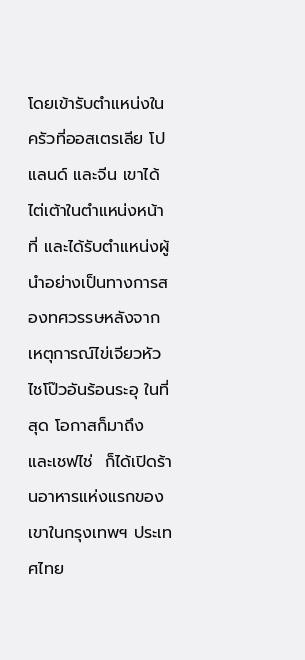โดยเข้ารับตำแหน่งในครัวที่ออสเตรเลีย โปแลนด์ และจีน เขาได้ไต่เต้าในตำแหน่งหน้าที่ และได้รับตำแหน่งผู้นำอย่างเป็นทางการสองทศวรรษหลังจากเหตุการณ์ไข่เจียวหัวไชโป๊วอันร้อนระอุ ในที่สุด โอกาสก็มาถึง และเชฟไช่  ก็ได้เปิดร้านอาหารแห่งแรกของเขาในกรุงเทพฯ ประเทศไทย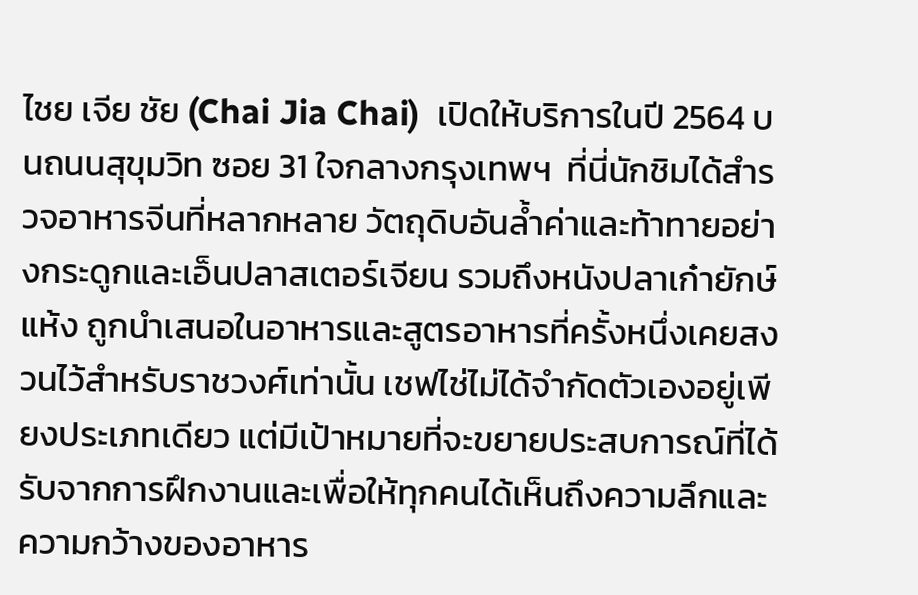ไชย เจีย ชัย (Chai Jia Chai)  เปิดให้บริการในปี 2564 บนถนนสุขุมวิท ซอย 31 ใจกลางกรุงเทพฯ  ที่นี่นักชิมได้สำรวจอาหารจีนที่หลากหลาย วัตถุดิบอันล้ำค่าและท้าทายอย่างกระดูกและเอ็นปลาสเตอร์เจียน รวมถึงหนังปลาเก๋ายักษ์แห้ง ถูกนำเสนอในอาหารและสูตรอาหารที่ครั้งหนึ่งเคยสงวนไว้สำหรับราชวงศ์เท่านั้น เชฟไช่ไม่ได้จำกัดตัวเองอยู่เพียงประเภทเดียว แต่มีเป้าหมายที่จะขยายประสบการณ์ที่ได้รับจากการฝึกงานและเพื่อให้ทุกคนได้เห็นถึงความลึกและความกว้างของอาหาร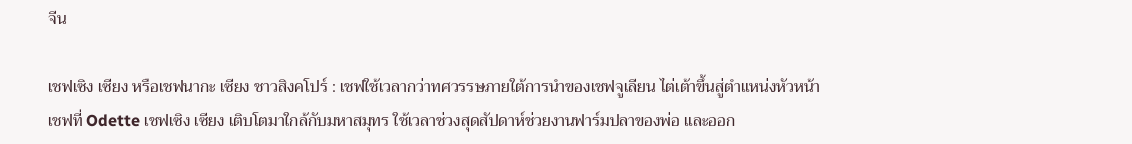จีน

เชฟเซิง เซียง หรือเชฟนากะ เซียง ชาวสิงคโปร์ : เชฟใช้เวลากว่าทศวรรษภายใต้การนำของเชฟจูเลียน ไต่เต้าขึ้นสู่ตำแหน่งหัวหน้าเชฟที่ Odette เชฟเซิง เซียง เติบโตมาใกล้กับมหาสมุทร ใช้เวลาช่วงสุดสัปดาห์ช่วยงานฟาร์มปลาของพ่อ และออก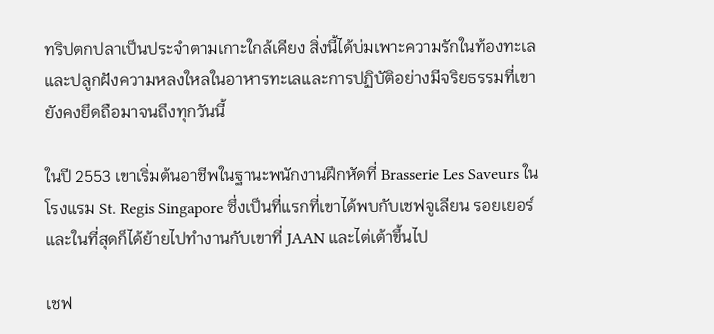ทริปตกปลาเป็นประจำตามเกาะใกล้เคียง สิ่งนี้ได้บ่มเพาะความรักในท้องทะเล และปลูกฝังความหลงใหลในอาหารทะเลและการปฏิบัติอย่างมีจริยธรรมที่เขายังคงยึดถือมาจนถึงทุกวันนี้

ในปี 2553 เขาเริ่มต้นอาชีพในฐานะพนักงานฝึกหัดที่ Brasserie Les Saveurs ในโรงแรม St. Regis Singapore ซึ่งเป็นที่แรกที่เขาได้พบกับเชฟจูเลียน รอยเยอร์ และในที่สุดก็ได้ย้ายไปทำงานกับเขาที่ JAAN และไต่เต้าขึ้นไป

เชฟ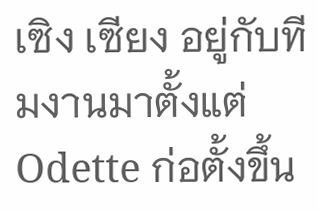เซิง เซียง อยู่กับทีมงานมาตั้งแต่ Odette ก่อตั้งขึ้น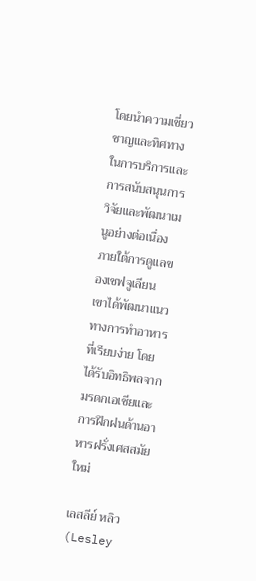โดยนำความเชี่ยวชาญและทิศทางในการบริการและการสนับสนุนการวิจัยและพัฒนาเมนูอย่างต่อเนื่อง ภายใต้การดูแลของเชฟจูเลียน เขาได้พัฒนาแนวทางการทำอาหารที่เรียบง่าย โดยได้รับอิทธิพลจากมรดกเอเชียและการฝึกฝนด้านอาหารฝรั่งเศสสมัยใหม่

เลสลีย์ หลิว (Lesley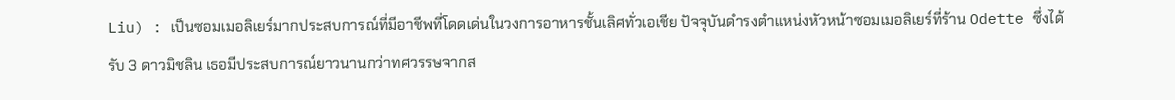Liu) : เป็นซอมเมอลิเยร์มากประสบการณ์ที่มีอาชีพที่โดดเด่นในวงการอาหารชั้นเลิศทั่วเอเชีย ปัจจุบันดำรงตำแหน่งหัวหน้าซอมเมอลิเยร์ที่ร้าน Odette ซึ่งได้รับ 3 ดาวมิชลิน เธอมีประสบการณ์ยาวนานกว่าทศวรรษจากส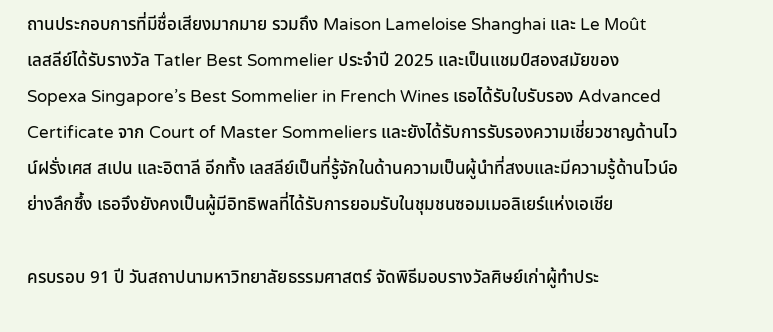ถานประกอบการที่มีชื่อเสียงมากมาย รวมถึง Maison Lameloise Shanghai และ Le Moût
เลสลีย์ได้รับรางวัล Tatler Best Sommelier ประจำปี 2025 และเป็นแชมป์สองสมัยของ Sopexa Singapore’s Best Sommelier in French Wines เธอได้รับใบรับรอง Advanced Certificate จาก Court of Master Sommeliers และยังได้รับการรับรองความเชี่ยวชาญด้านไวน์ฝรั่งเศส สเปน และอิตาลี อีกทั้ง เลสลีย์เป็นที่รู้จักในด้านความเป็นผู้นำที่สงบและมีความรู้ด้านไวน์อย่างลึกซึ้ง เธอจึงยังคงเป็นผู้มีอิทธิพลที่ได้รับการยอมรับในชุมชนซอมเมอลิเยร์แห่งเอเชีย

ครบรอบ 91 ปี วันสถาปนามหาวิทยาลัยธรรมศาสตร์ จัดพิธีมอบรางวัลศิษย์เก่าผู้ทำประ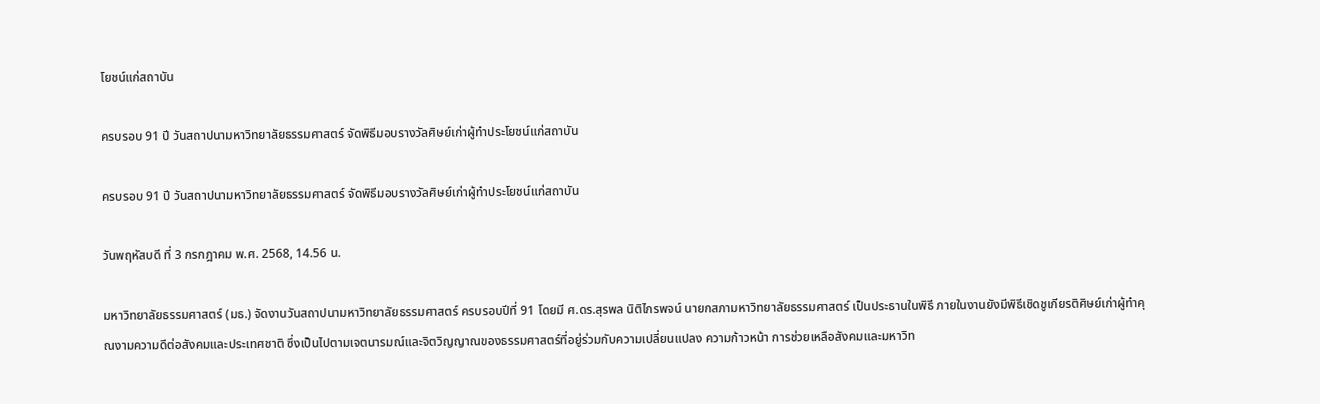โยชน์แก่สถาบัน

ครบรอบ 91 ปี วันสถาปนามหาวิทยาลัยธรรมศาสตร์ จัดพิธีมอบรางวัลศิษย์เก่าผู้ทำประโยชน์แก่สถาบัน

ครบรอบ 91 ปี วันสถาปนามหาวิทยาลัยธรรมศาสตร์ จัดพิธีมอบรางวัลศิษย์เก่าผู้ทำประโยชน์แก่สถาบัน

วันพฤหัสบดี ที่ 3 กรกฎาคม พ.ศ. 2568, 14.56 น.

มหาวิทยาลัยธรรมศาสตร์ (มธ.) จัดงานวันสถาปนามหาวิทยาลัยธรรมศาสตร์ ครบรอบปีที่ 91 โดยมี ศ.ดร.สุรพล นิติไกรพจน์ นายกสภามหาวิทยาลัยธรรมศาสตร์ เป็นประธานในพิธี ภายในงานยังมีพิธีเชิดชูเกียรติศิษย์เก่าผู้ทำคุณงามความดีต่อสังคมและประเทศชาติ ซึ่งเป็นไปตามเจตนารมณ์และจิตวิญญาณของธรรมศาสตร์ที่อยู่ร่วมกับความเปลี่ยนแปลง ความก้าวหน้า การช่วยเหลือสังคมและมหาวิท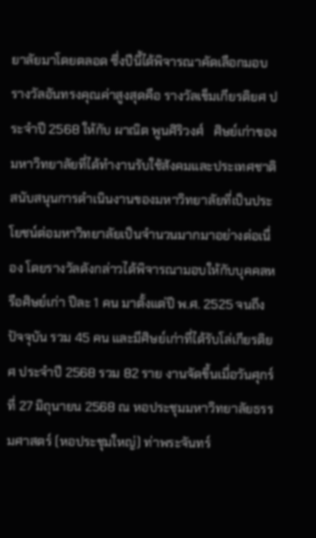ยาลัยมาโดยตลอด ซึ่งปีนี้ได้พิจารณาคัดเลือกมอบรางวัลอันทรงคุณค่าสูงสุดคือ รางวัลเข็มเกียรติยศ ประจำปี 2568 ให้กับ ผาณิต พูนศิริวงศ์   ศิษย์เก่าของมหาวิทยาลัยที่ได้ทำงานรับใช้สังคมและประเทศชาติ สนับสนุนการดำเนินงานของมหาวิทยาลัยที่เป็นประโยชน์ต่อมหาวิทยาลัยเป็นจำนวนมากมาอย่างต่อเนื่อง โดยรางวัลดังกล่าวได้พิจารณามอบให้กับบุคคลหรือศิษย์เก่า ปีละ 1 คน มาตั้งแต่ปี พ.ศ. 2525 จนถึงปัจจุบัน รวม 45 คน และมีศิษย์เก่าที่ได้รับโล่เกียรติยศ ประจำปี 2568 รวม 82 ราย งานจัดขึ้นเมื่อวันศุกร์ที่ 27 มิถุนายน 2568 ณ หอประชุมมหาวิทยาลัยธรรมศาสตร์ (หอประชุมใหญ่) ท่าพระจันทร์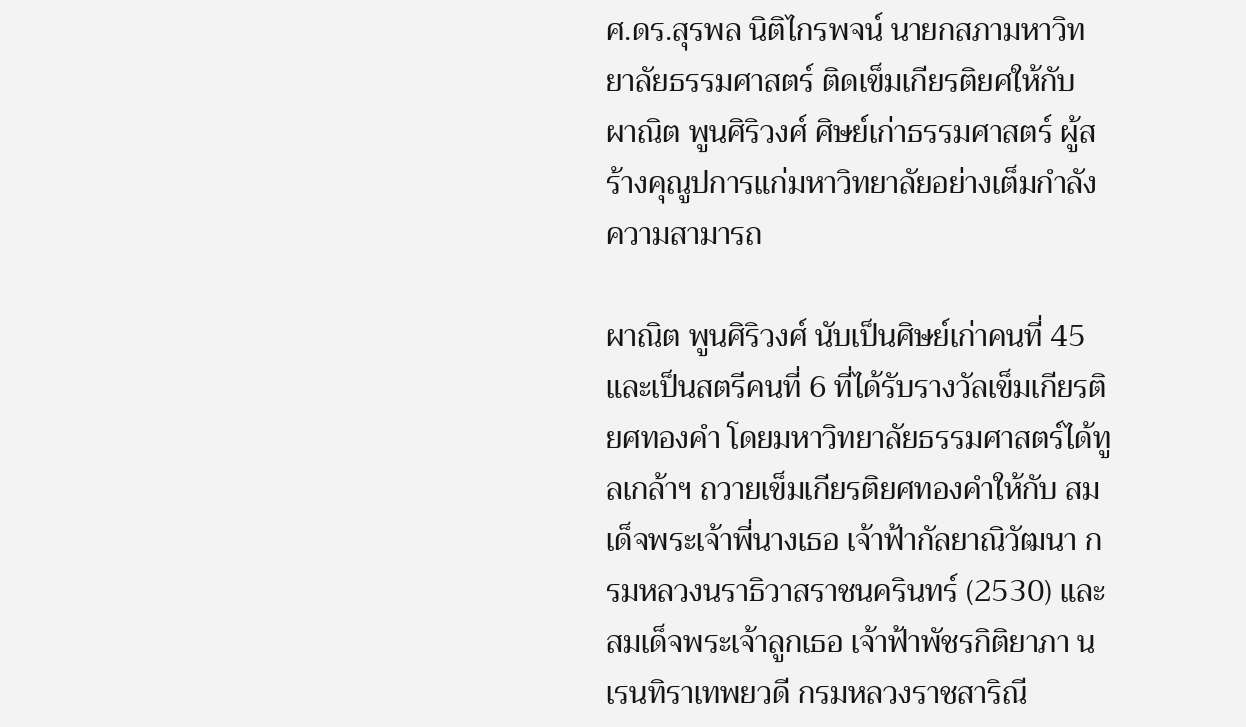ศ.ดร.สุรพล นิติไกรพจน์ นายกสภามหาวิทยาลัยธรรมศาสตร์ ติดเข็มเกียรติยศให้กับ ผาณิต พูนศิริวงศ์ ศิษย์เก่าธรรมศาสตร์ ผู้สร้างคุณูปการแก่มหาวิทยาลัยอย่างเต็มกำลังความสามารถ

ผาณิต พูนศิริวงศ์ นับเป็นศิษย์เก่าคนที่ 45 และเป็นสตรีคนที่ 6 ที่ได้รับรางวัลเข็มเกียรติยศทองคำ โดยมหาวิทยาลัยธรรมศาสตร์ได้ทูลเกล้าฯ ถวายเข็มเกียรติยศทองคำให้กับ สมเด็จพระเจ้าพี่นางเธอ เจ้าฟ้ากัลยาณิวัฒนา กรมหลวงนราธิวาสราชนครินทร์ (2530) และ สมเด็จพระเจ้าลูกเธอ เจ้าฟ้าพัชรกิติยาภา นเรนทิราเทพยวดี กรมหลวงราชสาริณี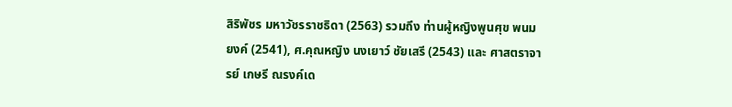สิริพัชร มหาวัชรราชธิดา (2563) รวมถึง ท่านผู้หญิงพูนศุข พนมยงค์ (2541), ศ.คุณหญิง นงเยาว์ ชัยเสรี (2543) และ ศาสตราจารย์ เกษรี ณรงค์เด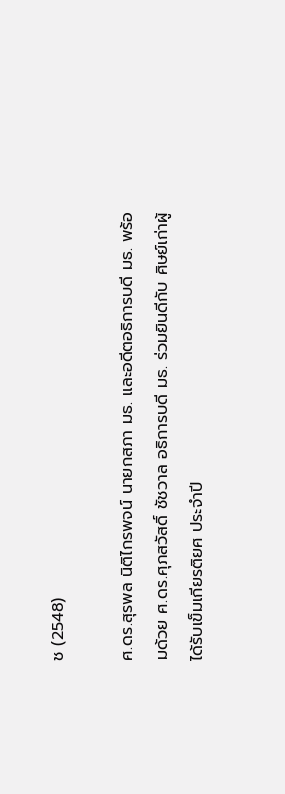ช (2548)

ศ.ดร.สุรพล นิติไกรพจน์ นายกสภา มธ. และอดีตอธิการบดี มธ. พร้อมด้วย ศ.ดร.ศุภสวัสดิ์ ชัชวาล อธิการบดี มธ. ร่วมยินดีกับ ศิษย์เก่าผู้ได้รับเข็มเกียรติยศ ประจำปี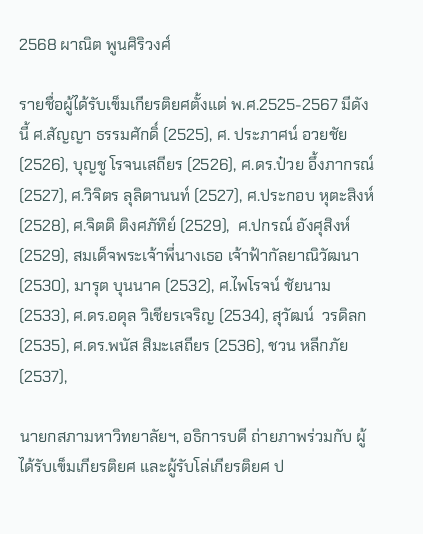2568 ผาณิต พูนศิริวงศ์

รายชื่อผู้ได้รับเข็มเกียรติยศตั้งแต่ พ.ศ.2525-2567 มีดังนี้ ศ.สัญญา ธรรมศักดิ์ (2525), ศ. ประภาศน์ อวยชัย (2526), บุญชู โรจนเสถียร (2526), ศ.ดร.ป๋วย อึ้งภากรณ์ (2527), ศ.วิจิตร ลุลิตานนท์ (2527), ศ.ประกอบ หุตะสิงห์ (2528), ศ.จิตติ ติงศภัทิย์ (2529),  ศ.ปกรณ์ อังศุสิงห์ (2529), สมเด็จพระเจ้าพี่นางเธอ เจ้าฟ้ากัลยาณิวัฒนา (2530), มารุต บุนนาค (2532), ศ.ไพโรจน์ ชัยนาม (2533), ศ.ดร.อดุล วิเชียรเจริญ (2534), สุวัฒน์  วรดิลก (2535), ศ.ดร.พนัส สิมะเสถียร (2536), ชวน หลีกภัย (2537),

นายกสภามหาวิทยาลัยฯ, อธิการบดี ถ่ายภาพร่วมกับ ผู้ได้รับเข็มเกียรติยศ และผู้รับโล่เกียรติยศ ป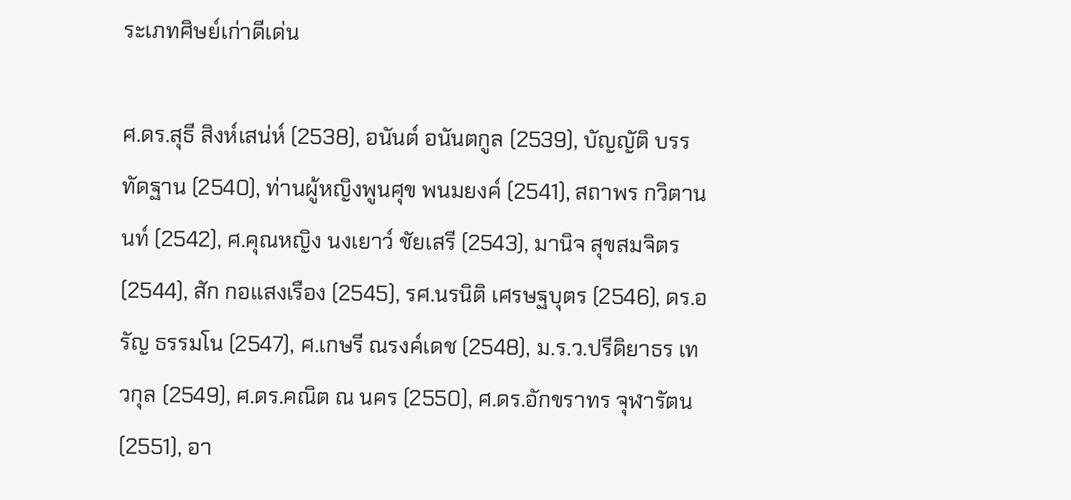ระเภทศิษย์เก่าดีเด่น

ศ.ดร.สุธี สิงห์เสน่ห์ (2538), อนันต์ อนันตกูล (2539), บัญญัติ บรรทัดฐาน (2540), ท่านผู้หญิงพูนศุข พนมยงค์ (2541), สถาพร กวิตานนท์ (2542), ศ.คุณหญิง นงเยาว์ ชัยเสรี (2543), มานิจ สุขสมจิตร (2544), สัก กอแสงเรือง (2545), รศ.นรนิติ เศรษฐบุตร (2546), ดร.อรัญ ธรรมโน (2547), ศ.เกษรี ณรงค์เดช (2548), ม.ร.ว.ปรีดิยาธร เทวกุล (2549), ศ.ดร.คณิต ณ นคร (2550), ศ.ดร.อักขราทร จุฬารัตน (2551), อา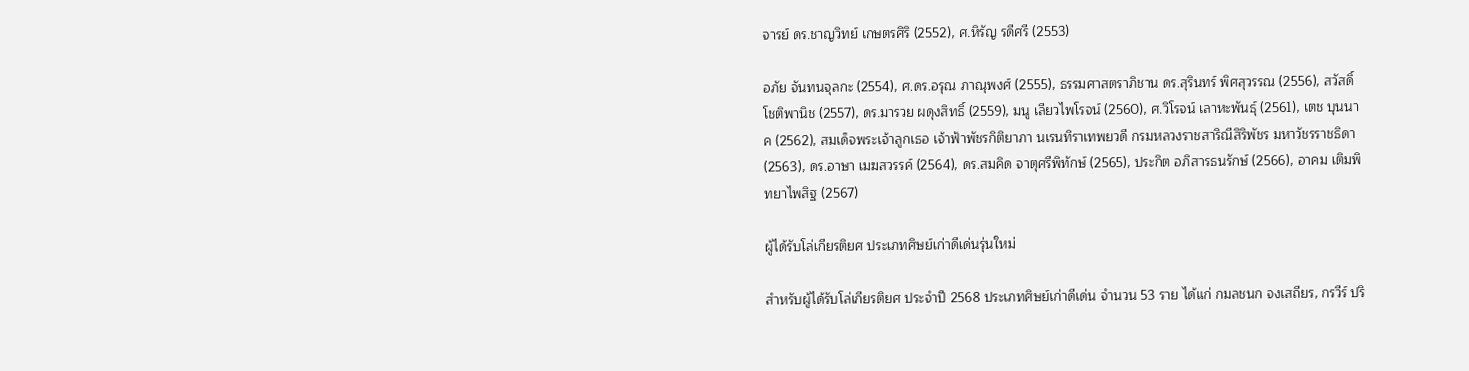จารย์ ดร.ชาญวิทย์ เกษตรศิริ (2552), ศ.หิรัญ รดีศรี (2553)

อภัย จันทนจุลกะ (2554), ศ.ดร.อรุณ ภาณุพงศ์ (2555), ธรรมศาสตราภิชาน ดร.สุรินทร์ พิศสุวรรณ (2556), สวัสดิ์ โชติพานิช (2557), ดร.มารวย ผดุงสิทธิ์ (2559), มนู เลียวไพโรจน์ (2560), ศ.วิโรจน์ เลาหะพันธุ์ (2561), เตช บุนนาค (2562), สมเด็จพระเจ้าลูกเธอ เจ้าฟ้าพัชรกิติยาภา นเรนทิราเทพยวดี กรมหลวงราชสาริณีสิริพัชร มหาวัชรราชธิดา (2563), ดร.อาษา เมฆสวรรค์ (2564), ดร.สมคิด จาตุศรีพิทักษ์ (2565), ประกิต อภิสารธนรักษ์ (2566), อาคม เติมพิทยาไพสิฐ (2567)

ผู้ได้รับโล่เกียรติยศ ประเภทศิษย์เก่าดีเด่นรุ่นใหม่

สำหรับผู้ได้รับโล่เกียรติยศ ประจำปี 2568 ประเภทศิษย์เก่าดีเด่น จำนวน 53 ราย ได้แก่ กมลชนก จงเสถียร, กรวีร์ ปริ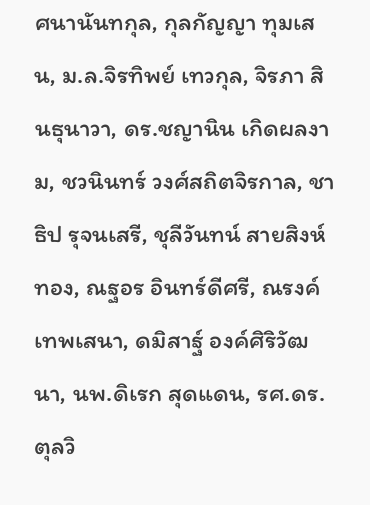ศนานันทกุล, กุลกัญญา ทุมเสน, ม.ล.จิรทิพย์ เทวกุล, จิรภา สินธุนาวา, ดร.ชญานิน เกิดผลงาม, ชวนินทร์ วงศ์สถิตจิรกาล, ชาธิป รุจนเสรี, ชุลีวันทน์ สายสิงห์ทอง, ณฐอร อินทร์ดีศรี, ณรงค์ เทพเสนา, ดมิสาฐ์ องค์ศิริวัฒนา, นพ.ดิเรก สุดแดน, รศ.ดร.ตุลวิ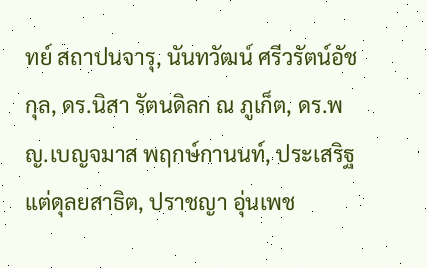ทย์ สถาปนจารุ, นันทวัฒน์ ศรีวรัตน์อัชกุล, ดร.นิสา รัตนดิลก ณ ภูเก็ต, ดร.พญ.เบญจมาส พฤกษ์กานนท์, ประเสริฐ แต่ดุลยสาธิต, ปราชญา อุ่นเพช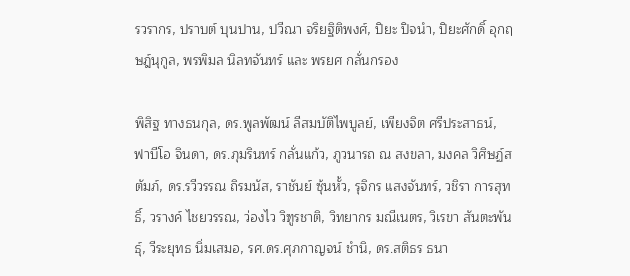รวรากร, ปราบต์ บุนปาน, ปวีณา จริยฐิติพงศ์, ปิยะ ปิจนำ, ปิยะศักดิ์ อุกฤษฎ์นุกูล, พรพิมล นิลทจันทร์ และ พรยศ กลั่นกรอง

พิสิฐ ทางธนกุล, ดร.พูลพัฒน์ ลีสมบัติไพบูลย์, เพียงจิต ศรีประสาธน์, ฟาบีโอ จินดา, ดร.ภุมรินทร์ กลั่นแก้ว, ภูวนารถ ณ สงขลา, มงคล วิศิษฏ์สตัมภ์, ดร.รวีวรรณ ถิรมนัส, ราชันย์ ซุ้นหั้ว, รุจิกร แสงจันทร์, วชิรา การสุทธิ์, วรางค์ ไชยวรรณ, ว่องไว วิฑูรชาติ, วิทยากร มณีเนตร, วิเรขา สันตะพันธุ์, วีระยุทธ นิ่มเสมอ, รศ.ดร.ศุภกาญจน์ ชำนิ, ดร.สติธร ธนา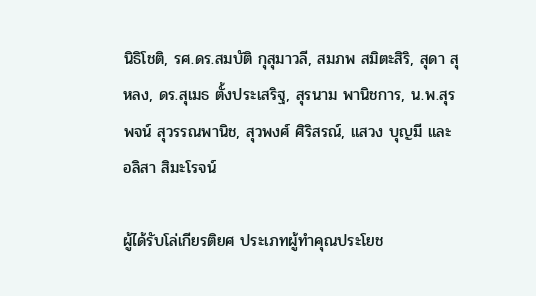นิธิโชติ, รศ.ดร.สมบัติ กุสุมาวลี, สมภพ สมิตะสิริ, สุดา สุหลง, ดร.สุเมธ ตั้งประเสริฐ, สุรนาม พานิชการ, น.พ.สุรพจน์ สุวรรณพานิช, สุวพงศ์ ศิริสรณ์, แสวง บุญมี และ อลิสา สิมะโรจน์

ผู้ได้รับโล่เกียรติยศ ประเภทผู้ทำคุณประโยช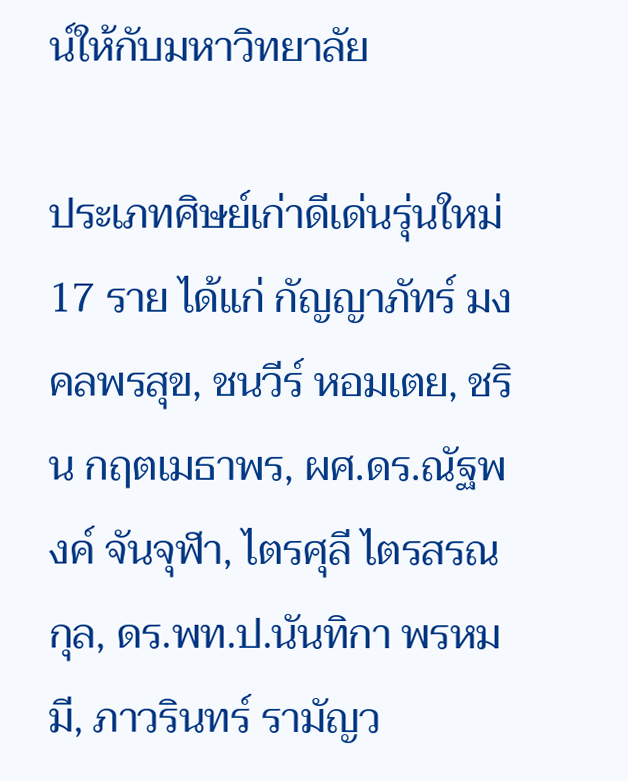น์ให้กับมหาวิทยาลัย

ประเภทศิษย์เก่าดีเด่นรุ่นใหม่ 17 ราย ได้แก่ กัญญาภัทร์ มงคลพรสุข, ชนวีร์ หอมเตย, ชริน กฤตเมธาพร, ผศ.ดร.ณัฐพงค์ จันจุฬา, ไตรศุลี ไตรสรณกุล, ดร.พท.ป.นันทิกา พรหมมี, ภาวรินทร์ รามัญว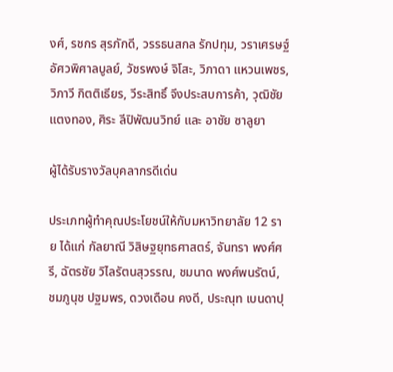งศ์, รชกร สุรภักดี, วรรธนสกล รักปทุม, วราเศรษฐ์ อัศวพิศาลบูลย์, วัชรพงษ์ จิโสะ, วิภาดา แหวนเพชร, วิภาวี กิตติเธียร, วีระสิทธิ์ จึงประสบการค้า, วุฒิชัย แตงทอง, ศิระ ลีปิพัฒนวิทย์ และ อาชัย ซาลูยา

ผู้ได้รับรางวัลบุคลากรดีเด่น

ประเภทผู้ทำคุณประโยชน์ให้กับมหาวิทยาลัย 12 ราย ได้แก่ กัลยาณี วิสิษฐยุทธศาสตร์, จันทรา พงศ์ศรี, ฉัตรชัย วิไลรัตนสุวรรณ, ชมนาด พงศ์พนรัตน์, ชมภูนุช ปฐมพร, ดวงเดือน คงดี, ประณุท เบนดาปุ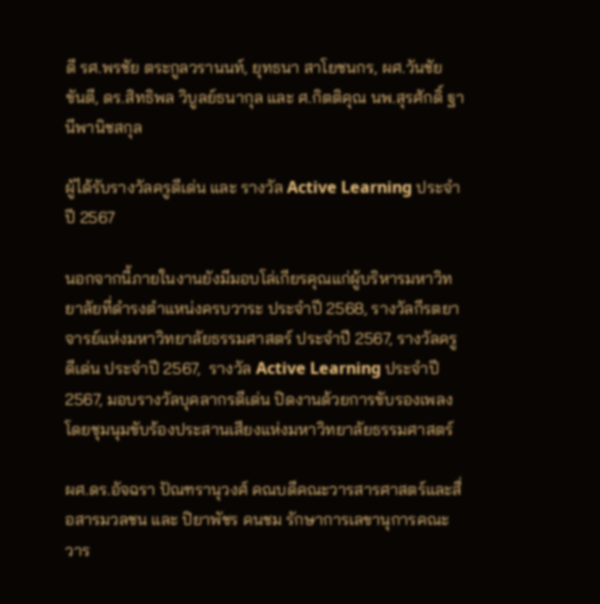ดี รศ.พรชัย ตระกูลวรานนท์, ยุทธนา สาโยชนกร, ผศ.วันชัย ขันตี, ดร.สิทธิพล วิบูลย์ธนากุล และ ศ.กิตติคุณ นพ.สุรศักดิ์ ฐานีพานิชสกุล

ผู้ได้รับรางวัลครูดีเด่น และ รางวัล Active Learning ประจำปี 2567

นอกจากนี้ภายในงานยังมีมอบโล่เกียรคุณแก่ผู้บริหารมหาวิทยาลัยที่ดำรงตำแหน่งครบวาระ ประจำปี 2568, รางวัลกีรตยาจารย์แห่งมหาวิทยาลัยธรรมศาสตร์ ประจำปี 2567, รางวัลครูดีเด่น ประจำปี 2567,  รางวัล Active Learning ประจำปี 2567, มอบรางวัลบุคลากรดีเด่น ปิดงานด้วยการขับรองเพลงโดยชุมนุมขับร้องประสานเสียงแห่งมหาวิทยาลัยธรรมศาสตร์

ผศ.ดร.อัจฉรา ปัณฑรานุวงศ์ คณบดีคณะวารสารศาสตร์และสื่อสารมวลชน และ ปิยาพัชร คนชม รักษาการเลขานุการคณะวาร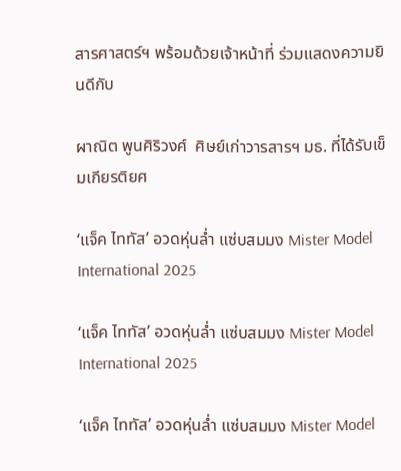สารศาสตร์ฯ พร้อมด้วยเจ้าหน้าที่ ร่วมแสดงความยินดีกับ

ผาณิต พูนศิริวงศ์  ศิษย์เก่าวารสารฯ มธ. ที่ได้รับเข็มเกียรติยศ

‘แจ็ค ไททัส’ อวดหุ่นล่ำ แซ่บสมมง Mister Model International 2025

‘แจ็ค ไททัส’ อวดหุ่นล่ำ แซ่บสมมง Mister Model International 2025

‘แจ็ค ไททัส’ อวดหุ่นล่ำ แซ่บสมมง Mister Model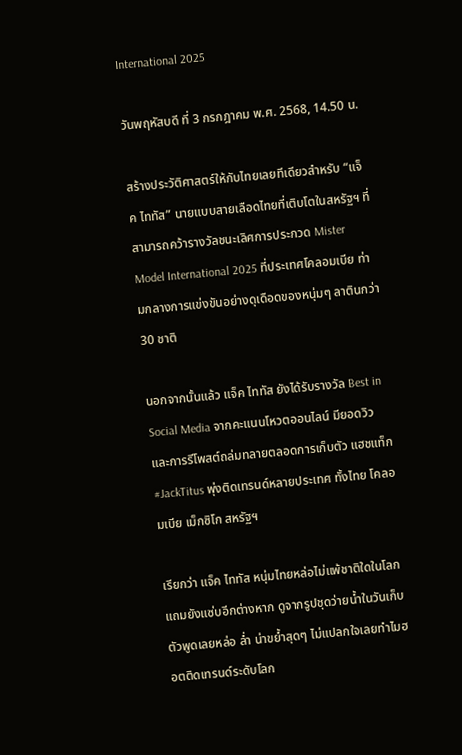International 2025

วันพฤหัสบดี ที่ 3 กรกฎาคม พ.ศ. 2568, 14.50 น.

สร้างประวัติศาสตร์ให้กับไทยเลยทีเดียวสำหรับ “แจ็ค ไททัส” นายแบบสายเลือดไทยที่เติบโตในสหรัฐฯ ที่สามารถคว้ารางวัลชนะเลิศการประกวด Mister Model International 2025 ที่ประเทศโคลอมเบีย ท่ามกลางการแข่งขันอย่างดุเดือดของหนุ่มๆ ลาตินกว่า 30 ชาติ

นอกจากนั้นแล้ว แจ็ค ไททัส ยังได้รับรางวัล Best in Social Media จากคะแนนโหวตออนไลน์ มียอดวิวและการรีโพสต์ถล่มทลายตลอดการเก็บตัว แฮชแท็ก #JackTitus พุ่งติดเทรนด์หลายประเทศ ทั้งไทย โคลอมเบีย เม็กซิโก สหรัฐฯ

เรียกว่า แจ็ค ไททัส หนุ่มไทยหล่อไม่แพ้ชาติใดในโลก แถมยังแซ่บอีกต่างหาก ดูจากรูปชุดว่ายน้ำในวันเก็บตัวพูดเลยหล่อ ล่ำ น่าขย้ำสุดๆ ไม่แปลกใจเลยทำไมฮอตติดเทรนด์ระดับโลก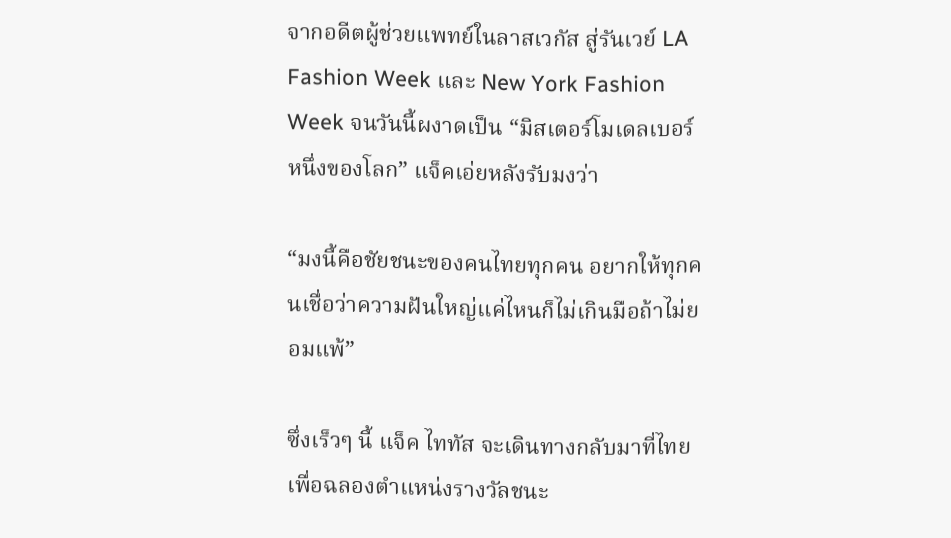จากอดีตผู้ช่วยแพทย์ในลาสเวกัส สู่รันเวย์ LA Fashion Week และ New York Fashion Week จนวันนี้ผงาดเป็น “มิสเตอร์โมเดลเบอร์หนึ่งของโลก” แจ็คเอ่ยหลังรับมงว่า

“มงนี้คือชัยชนะของคนไทยทุกคน อยากให้ทุกคนเชื่อว่าความฝันใหญ่แค่ไหนก็ไม่เกินมือถ้าไม่ยอมแพ้”

ซึ่งเร็วๆ นี้ แจ็ค ไททัส จะเดินทางกลับมาที่ไทย เพื่อฉลองตำแหน่งรางวัลชนะ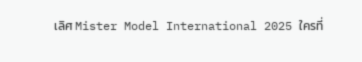เลิศ Mister Model International 2025 ใครที่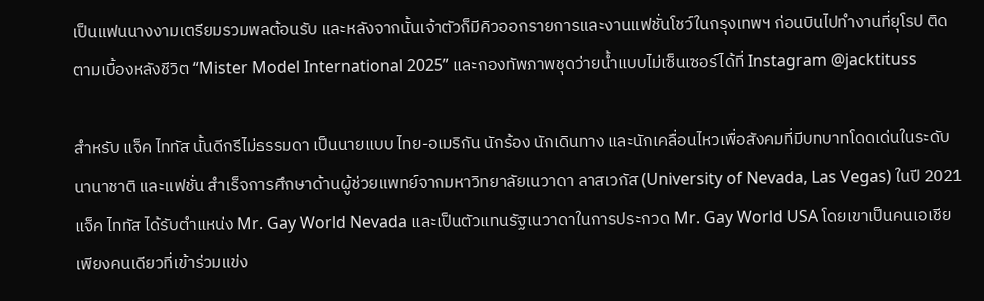เป็นแฟนนางงามเตรียมรวมพลต้อนรับ และหลังจากนั้นเจ้าตัวก็มีคิวออกรายการและงานแฟชั่นโชว์ในกรุงเทพฯ ก่อนบินไปทำงานที่ยุโรป ติดตามเบื้องหลังชีวิต “Mister Model International 2025” และกองทัพภาพชุดว่ายน้ำแบบไม่เซ็นเซอร์ได้ที่ Instagram @jacktituss

สำหรับ แจ็ค ไททัส นั้นดีกรีไม่ธรรมดา เป็นนายแบบ ไทย-อเมริกัน นักร้อง นักเดินทาง และนักเคลื่อนไหวเพื่อสังคมที่มีบทบาทโดดเด่นในระดับนานาชาติ และแฟชั่น สำเร็จการศึกษาด้านผู้ช่วยแพทย์จากมหาวิทยาลัยเนวาดา ลาสเวกัส (University of Nevada, Las Vegas) ในปี 2021 แจ็ค ไททัส ได้รับตำแหน่ง Mr. Gay World Nevada และเป็นตัวแทนรัฐเนวาดาในการประกวด Mr. Gay World USA โดยเขาเป็นคนเอเชียเพียงคนเดียวที่เข้าร่วมแข่ง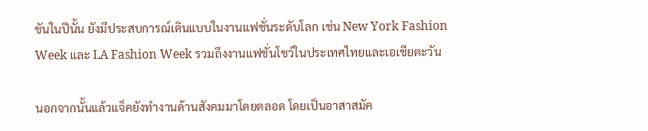ขันในปีนั้น ยังมีประสบการณ์เดินแบบในงานแฟชั่นระดับโลก เช่น New York Fashion Week และ LA Fashion Week รวมถึงงานแฟชั่นโชว์ในประเทศไทยและเอเชียตะวัน

นอกจากนั้นแล้วแจ็คยังทำงานด้านสังคมมาโดยตลอด โดยเป็นอาสาสมัค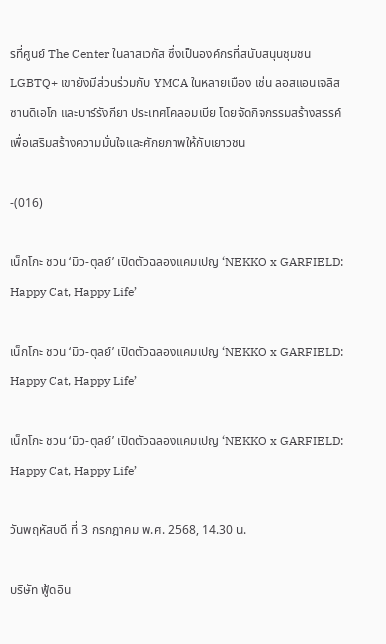รที่ศูนย์ The Center ในลาสเวกัส ซึ่งเป็นองค์กรที่สนับสนุนชุมชน LGBTQ+ เขายังมีส่วนร่วมกับ YMCA ในหลายเมือง เช่น ลอสแอนเจลิส ซานดิเอโก และบาร์รังกียา ประเทศโคลอมเบีย โดยจัดกิจกรรมสร้างสรรค์เพื่อเสริมสร้างความมั่นใจและศักยภาพให้กับเยาวชน

-(016)

เน็กโกะ ชวน ‘มิว-ตุลย์’ เปิดตัวฉลองแคมเปญ ‘NEKKO x GARFIELD: Happy Cat, Happy Life’

เน็กโกะ ชวน ‘มิว-ตุลย์’ เปิดตัวฉลองแคมเปญ ‘NEKKO x GARFIELD: Happy Cat, Happy Life’

เน็กโกะ ชวน ‘มิว-ตุลย์’ เปิดตัวฉลองแคมเปญ ‘NEKKO x GARFIELD: Happy Cat, Happy Life’

วันพฤหัสบดี ที่ 3 กรกฎาคม พ.ศ. 2568, 14.30 น.

บริษัท ฟู้ดอิน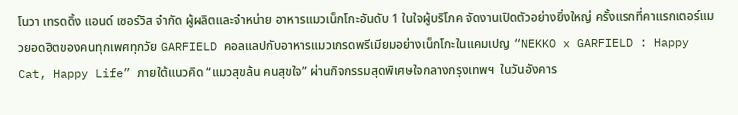โนวา เทรดดิ้ง แอนด์ เซอร์วิส จำกัด ผู้ผลิตและจำหน่าย อาหารแมวเน็กโกะอันดับ 1 ในใจผู้บริโภค จัดงานเปิดตัวอย่างยิ่งใหญ่ ครั้งแรกที่คาแรกเตอร์แมวยอดฮิตของคนทุกเพศทุกวัย GARFIELD คอลแลปกับอาหารแมวเกรดพรีเมียมอย่างเน็กโกะในแคมเปญ “NEKKO x GARFIELD : Happy Cat, Happy Life” ภายใต้แนวคิด “แมวสุขล้น คนสุขใจ” ผ่านกิจกรรมสุดพิเศษใจกลางกรุงเทพฯ  ในวันอังคาร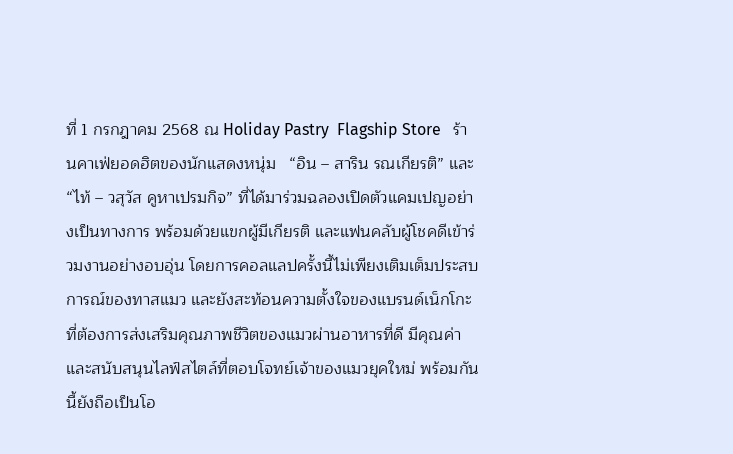ที่ 1 กรกฎาคม 2568 ณ Holiday Pastry  Flagship Store   ร้านคาเฟ่ยอดฮิตของนักแสดงหนุ่ม   “อิน – สาริน รณเกียรติ” และ “ไท้ – วสุวัส คูหาเปรมกิจ” ที่ได้มาร่วมฉลองเปิดตัวแคมเปญอย่างเป็นทางการ พร้อมด้วยแขกผู้มีเกียรติ และแฟนคลับผู้โชคดีเข้าร่วมงานอย่างอบอุ่น โดยการคอลแลปครั้งนี้ไม่เพียงเติมเต็มประสบการณ์ของทาสแมว และยังสะท้อนความตั้งใจของแบรนด์เน็กโกะที่ต้องการส่งเสริมคุณภาพชีวิตของแมวผ่านอาหารที่ดี มีคุณค่า และสนับสนุนไลฟ์สไตล์ที่ตอบโจทย์เจ้าของแมวยุคใหม่ พร้อมกันนี้ยังถือเป็นโอ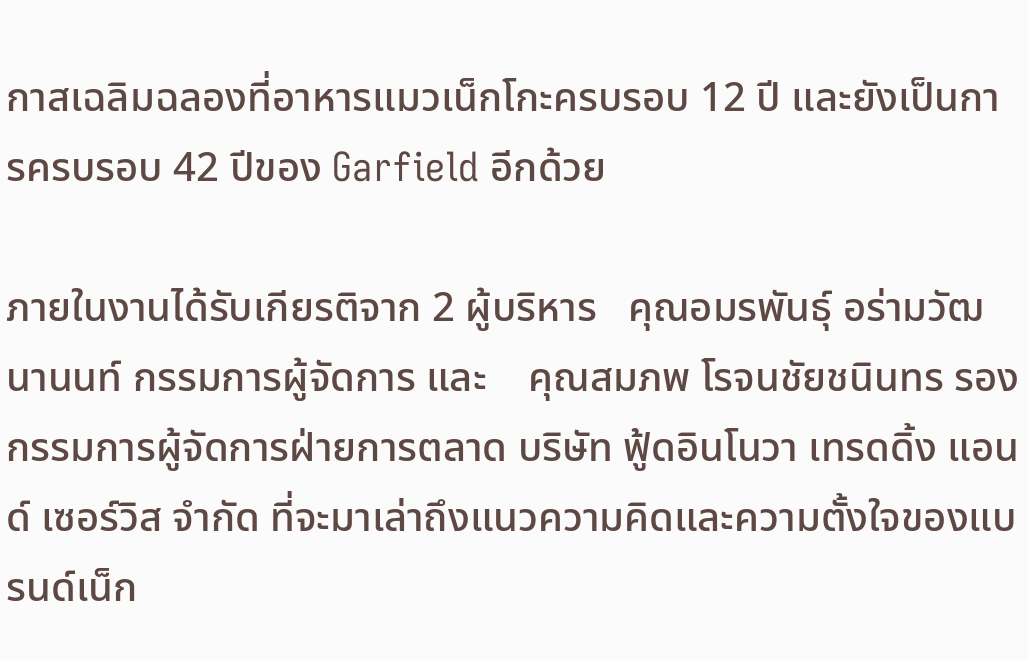กาสเฉลิมฉลองที่อาหารแมวเน็กโกะครบรอบ 12 ปี และยังเป็นการครบรอบ 42 ปีของ Garfield อีกด้วย

ภายในงานได้รับเกียรติจาก 2 ผู้บริหาร   คุณอมรพันธุ์ อร่ามวัฒนานนท์ กรรมการผู้จัดการ และ    คุณสมภพ โรจนชัยชนินทร รองกรรมการผู้จัดการฝ่ายการตลาด บริษัท ฟู้ดอินโนวา เทรดดิ้ง แอนด์ เซอร์วิส จำกัด ที่จะมาเล่าถึงแนวความคิดและความตั้งใจของแบรนด์เน็ก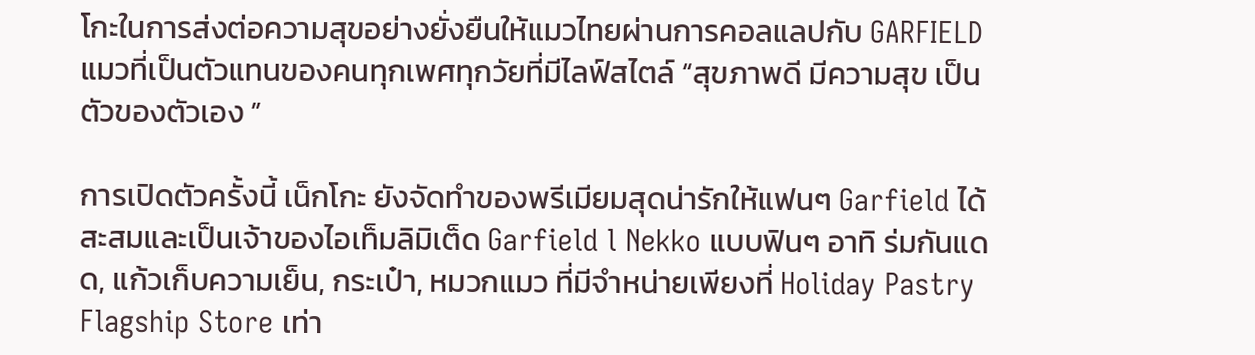โกะในการส่งต่อความสุขอย่างยั่งยืนให้แมวไทยผ่านการคอลแลปกับ GARFIELD แมวที่เป็นตัวแทนของคนทุกเพศทุกวัยที่มีไลฟ์สไตล์ “สุขภาพดี มีความสุข เป็นตัวของตัวเอง ”

การเปิดตัวครั้งนี้ เน็กโกะ ยังจัดทำของพรีเมียมสุดน่ารักให้แฟนๆ Garfield ได้สะสมและเป็นเจ้าของไอเท็มลิมิเต็ด Garfield l Nekko แบบฟินๆ อาทิ ร่มกันแดด, แก้วเก็บความเย็น, กระเป๋า, หมวกแมว ที่มีจำหน่ายเพียงที่ Holiday Pastry  Flagship Store เท่า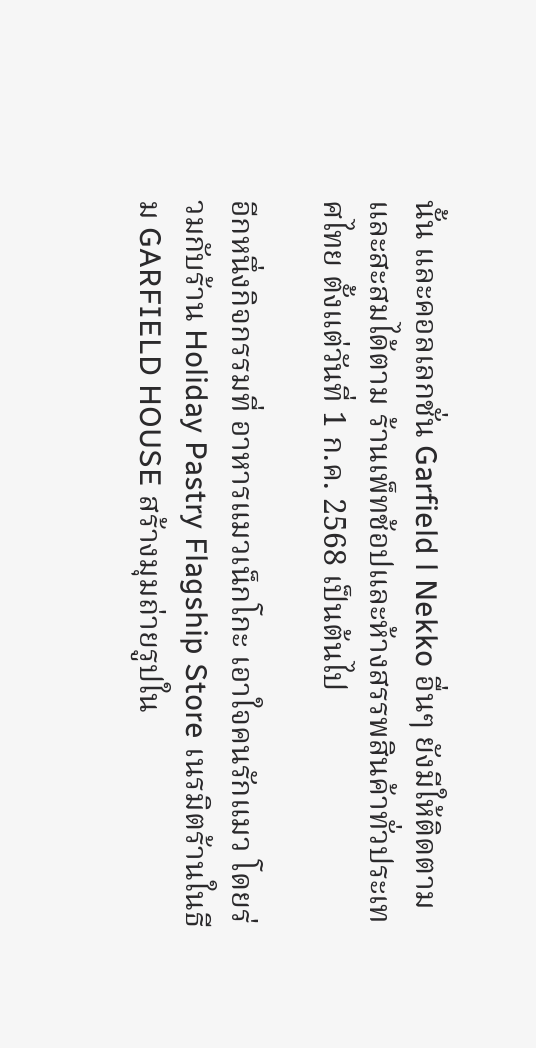นั้น และคอลเลกชั่น Garfield l Nekko อื่นๆ ยังมีให้ติดตามและสะสมได้ตาม ร้านเพ็ทช้อปและห้างสรรพสินค้าทั่วประเทศไทย ตั้งแต่วันที่ 1 ก.ค. 2568 เป็นต้นไป

อีกหนึ่งกิจกรรมที่ อาหารแมวเน็กโกะ เอาใจคนรักแมว โดยร่วมกับร้าน Holiday Pastry Flagship Store เนรมิตร้านในธีม GARFIELD HOUSE สร้างมุมถ่ายรูปใน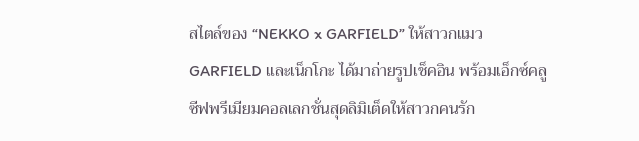สไตล์ของ “NEKKO x GARFIELD” ให้สาวกแมว GARFIELD และเน็กโกะ ได้มาถ่ายรูปเช็คอิน พร้อมเอ็กซ์คลูซีฟพรีเมียมคอลเลกชั่นสุดลิมิเต็ดให้สาวกคนรัก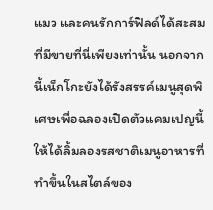แมว และคนรักการ์ฟิลด์ได้สะสมที่มีขายที่นี่เพียงเท่านั้น นอกจากนี้เน็กโกะยังได้รังสรรค์เมนูสุดพิเศษเพื่อฉลองเปิดตัวแคมเปญนี้ ให้ได้ลิ้มลองรสชาติเมนูอาหารที่ทำขึ้นในสไตล์ของ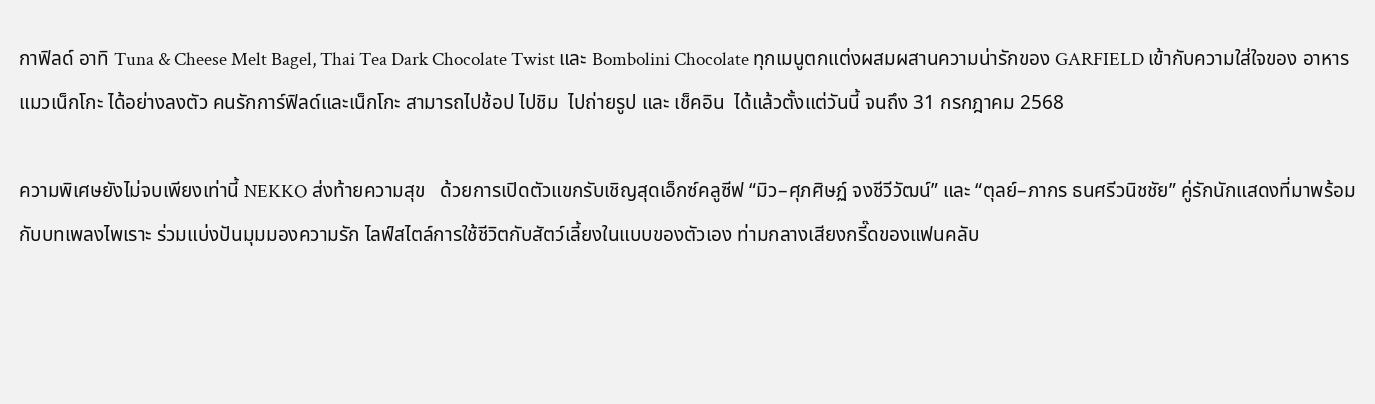กาฟิลด์ อาทิ Tuna & Cheese Melt Bagel, Thai Tea Dark Chocolate Twist และ Bombolini Chocolate ทุกเมนูตกแต่งผสมผสานความน่ารักของ GARFIELD เข้ากับความใส่ใจของ อาหารแมวเน็กโกะ ได้อย่างลงตัว คนรักการ์ฟิลด์และเน็กโกะ สามารถไปช้อป ไปชิม  ไปถ่ายรูป และ เช็คอิน  ได้แล้วตั้งแต่วันนี้ จนถึง 31 กรกฎาคม 2568

ความพิเศษยังไม่จบเพียงเท่านี้ NEKKO ส่งท้ายความสุข   ด้วยการเปิดตัวแขกรับเชิญสุดเอ็กซ์คลูซีฟ “มิว–ศุภศิษฏ์ จงชีวีวัฒน์” และ “ตุลย์–ภากร ธนศรีวนิชชัย” คู่รักนักแสดงที่มาพร้อมกับบทเพลงไพเราะ ร่วมแบ่งปันมุมมองความรัก ไลฟ์สไตล์การใช้ชีวิตกับสัตว์เลี้ยงในแบบของตัวเอง ท่ามกลางเสียงกรี๊ดของแฟนคลับ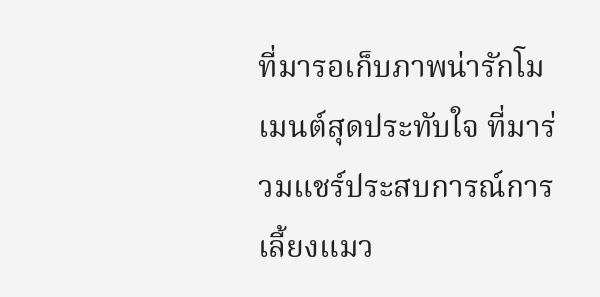ที่มารอเก็บภาพน่ารักโมเมนต์สุดประทับใจ ที่มาร่วมแชร์ประสบการณ์การเลี้ยงแมว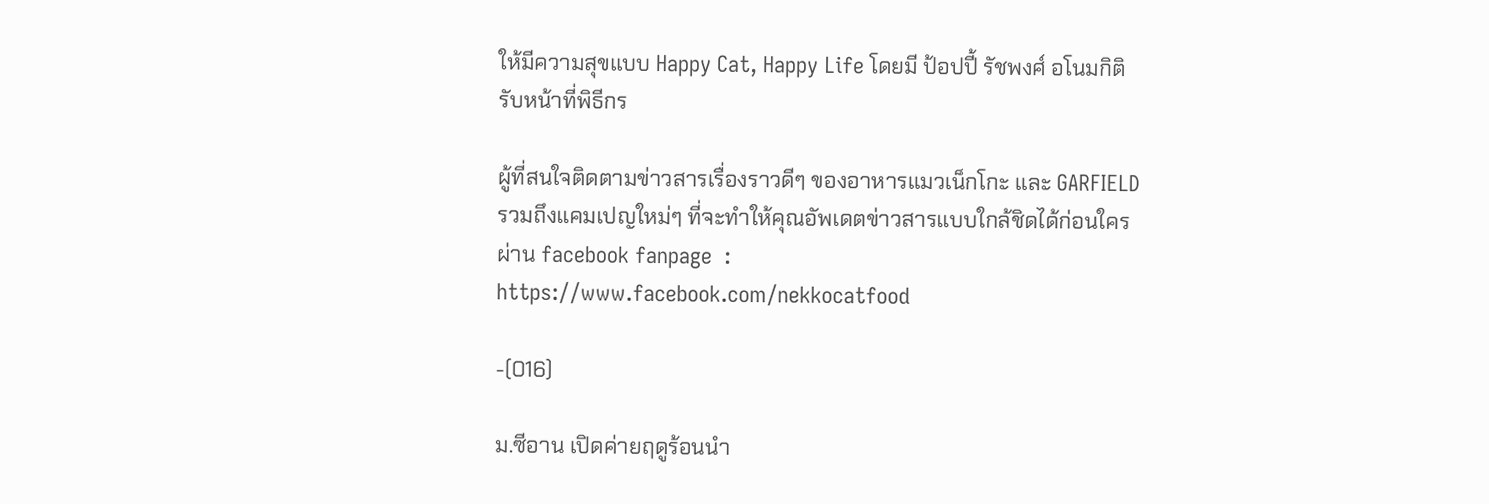ให้มีความสุขแบบ Happy Cat, Happy Life โดยมี ป้อปปี้ รัชพงศ์ อโนมกิติ รับหน้าที่พิธีกร

ผู้ที่สนใจติดตามข่าวสารเรื่องราวดีๆ ของอาหารแมวเน็กโกะ และ GARFIELD รวมถึงแคมเปญใหม่ๆ ที่จะทำให้คุณอัพเดตข่าวสารแบบใกล้ชิดได้ก่อนใคร ผ่าน facebook fanpage  :  https://www.facebook.com/nekkocatfood

-(016)

ม.ซีอาน เปิดค่ายฤดูร้อนนำ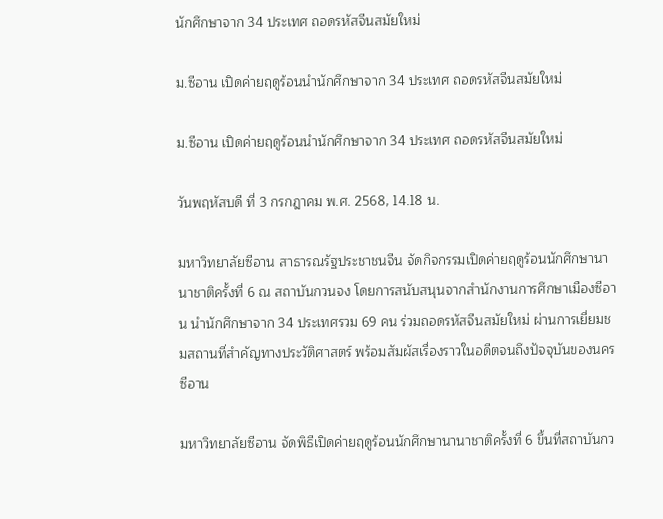นักศึกษาจาก 34 ประเทศ ถอดรหัสจีนสมัยใหม่

ม.ซีอาน เปิดค่ายฤดูร้อนนำนักศึกษาจาก 34 ประเทศ ถอดรหัสจีนสมัยใหม่

ม.ซีอาน เปิดค่ายฤดูร้อนนำนักศึกษาจาก 34 ประเทศ ถอดรหัสจีนสมัยใหม่

วันพฤหัสบดี ที่ 3 กรกฎาคม พ.ศ. 2568, 14.18 น.

มหาวิทยาลัยซีอาน สาธารณรัฐประชาชนจีน จัดกิจกรรมเปิดค่ายฤดูร้อนนักศึกษานานาชาติครั้งที่ 6 ณ สถาบันกวนจง โดยการสนับสนุนจากสำนักงานการศึกษาเมืองซีอาน นำนักศึกษาจาก 34 ประเทศรวม 69 คน ร่วมถอดรหัสจีนสมัยใหม่ ผ่านการเยี่ยมชมสถานที่สำคัญทางประวัติศาสตร์ พร้อมสัมผัสเรื่องราวในอดีตจนถึงปัจจุบันของนครซีอาน

มหาวิทยาลัยซีอาน จัดพิธีเปิดค่ายฤดูร้อนนักศึกษานานาชาติครั้งที่ 6 ขึ้นที่สถาบันกว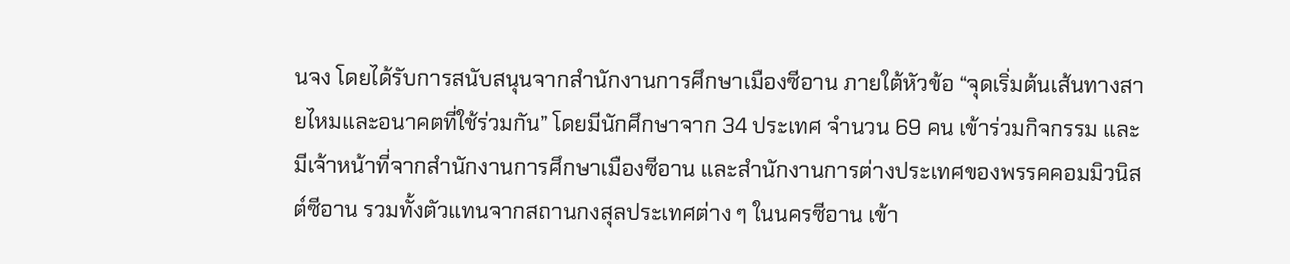นจง โดยได้รับการสนับสนุนจากสำนักงานการศึกษาเมืองซีอาน ภายใต้หัวข้อ “จุดเริ่มต้นเส้นทางสายไหมและอนาคตที่ใช้ร่วมกัน” โดยมีนักศึกษาจาก 34 ประเทศ จำนวน 69 คน เข้าร่วมกิจกรรม และมีเจ้าหน้าที่จากสำนักงานการศึกษาเมืองซีอาน และสำนักงานการต่างประเทศของพรรคคอมมิวนิสต์ซีอาน รวมทั้งตัวแทนจากสถานกงสุลประเทศต่าง ๆ ในนครซีอาน เข้า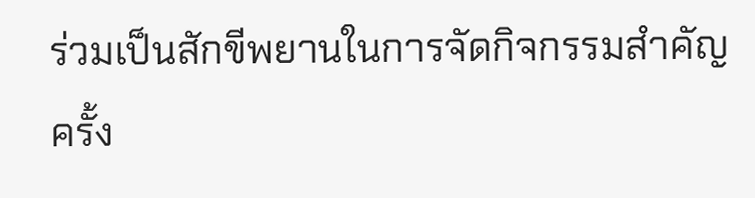ร่วมเป็นสักขีพยานในการจัดกิจกรรมสำคัญครั้ง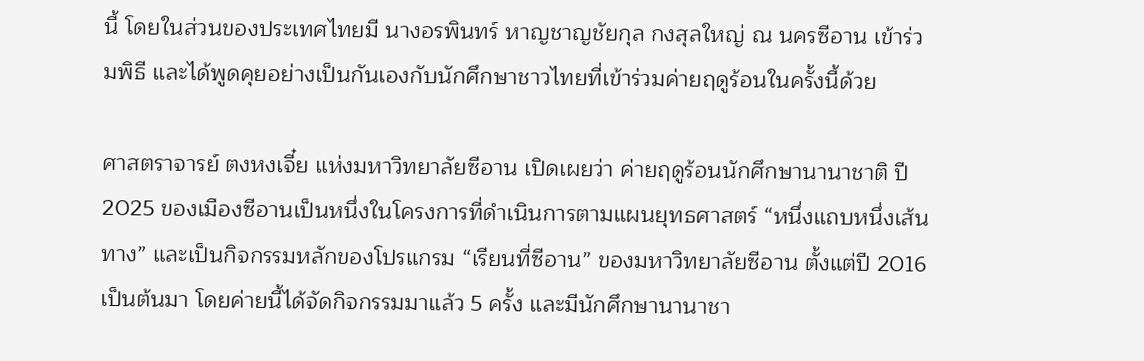นี้ โดยในส่วนของประเทศไทยมี นางอรพินทร์ หาญชาญชัยกุล กงสุลใหญ่ ณ นครซีอาน เข้าร่วมพิธี และได้พูดคุยอย่างเป็นกันเองกับนักศึกษาชาวไทยที่เข้าร่วมค่ายฤดูร้อนในครั้งนี้ด้วย

ศาสตราจารย์ ตงหงเจี๋ย แห่งมหาวิทยาลัยซีอาน เปิดเผยว่า ค่ายฤดูร้อนนักศึกษานานาชาติ ปี 2025 ของเมืองซีอานเป็นหนึ่งในโครงการที่ดำเนินการตามแผนยุทธศาสตร์ “หนึ่งแถบหนึ่งเส้นทาง” และเป็นกิจกรรมหลักของโปรแกรม “เรียนที่ซีอาน” ของมหาวิทยาลัยซีอาน ตั้งแต่ปี 2016 เป็นต้นมา โดยค่ายนี้ได้จัดกิจกรรมมาแล้ว 5 ครั้ง และมีนักศึกษานานาชา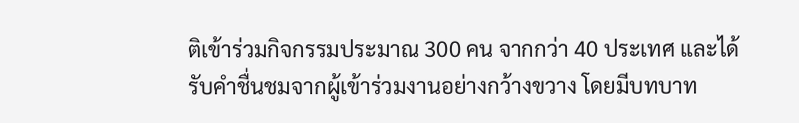ติเข้าร่วมกิจกรรมประมาณ 300 คน จากกว่า 40 ประเทศ และได้รับคำชื่นชมจากผู้เข้าร่วมงานอย่างกว้างขวาง โดยมีบทบาท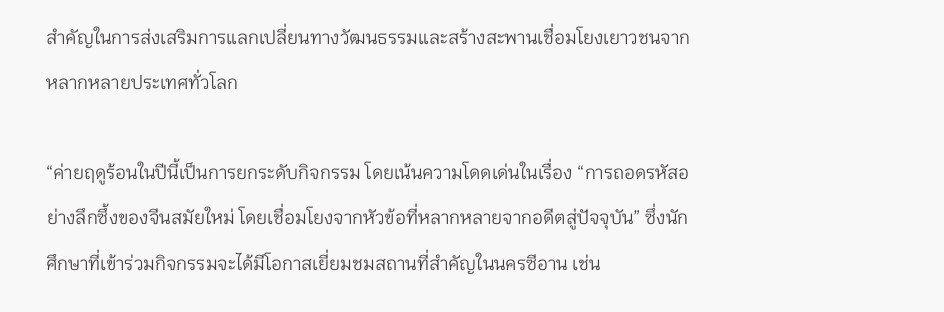สำคัญในการส่งเสริมการแลกเปลี่ยนทางวัฒนธรรมและสร้างสะพานเชื่อมโยงเยาวชนจากหลากหลายประเทศทั่วโลก

“ค่ายฤดูร้อนในปีนี้เป็นการยกระดับกิจกรรม โดยเน้นความโดดเด่นในเรื่อง “การถอดรหัสอย่างลึกซึ้งของจีนสมัยใหม่ โดยเชื่อมโยงจากหัวข้อที่หลากหลายจากอดีตสู่ปัจจุบัน” ซึ่งนักศึกษาที่เข้าร่วมกิจกรรมจะได้มีโอกาสเยี่ยมชมสถานที่สำคัญในนครซีอาน เช่น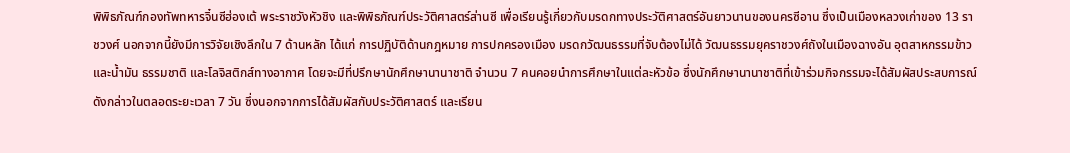พิพิธภัณฑ์กองทัพทหารจิ๋นซีฮ่องเต้ พระราชวังหัวชิง และพิพิธภัณฑ์ประวัติศาสตร์ส่านซี เพื่อเรียนรู้เกี่ยวกับมรดกทางประวัติศาสตร์อันยาวนานของนครซีอาน ซึ่งเป็นเมืองหลวงเก่าของ 13 ราชวงศ์ นอกจากนี้ยังมีการวิจัยเชิงลึกใน 7 ด้านหลัก ได้แก่ การปฏิบัติด้านกฎหมาย การปกครองเมือง มรดกวัฒนธรรมที่จับต้องไม่ได้ วัฒนธรรมยุคราชวงศ์ถังในเมืองฉางอัน อุตสาหกรรมข้าวและน้ำมัน ธรรมชาติ และโลจิสติกส์ทางอากาศ โดยจะมีที่ปรึกษานักศึกษานานาชาติ จำนวน 7 คนคอยนำการศึกษาในแต่ละหัวข้อ ซึ่งนักศึกษานานาชาติที่เข้าร่วมกิจกรรมจะได้สัมผัสประสบการณ์ดังกล่าวในตลอดระยะเวลา 7 วัน ซึ่งนอกจากการได้สัมผัสกับประวัติศาสตร์ และเรียน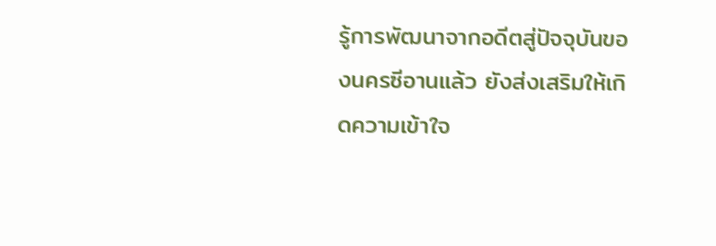รู้การพัฒนาจากอดีตสู่ปัจจุบันของนครซีอานแล้ว ยังส่งเสริมให้เกิดความเข้าใจ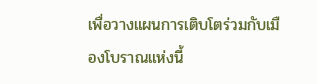เพื่อวางแผนการเติบโตร่วมกับเมืองโบราณแห่งนี้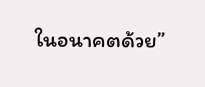ในอนาคตด้วย”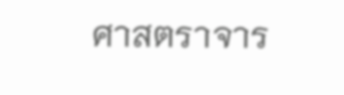ศาสตราจาร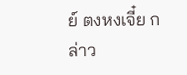ย์ ตงหงเจี๋ย กล่าว